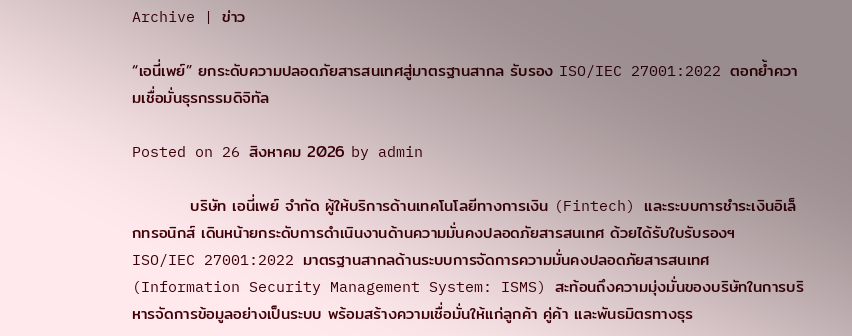Archive | ข่าว

“เอนี่เพย์” ยกระดับความปลอดภัยสารสนเทศสู่มาตรฐานสากล รับรอง ISO/IEC 27001:2022 ตอกย้ำความเชื่อมั่นธุรกรรมดิจิทัล

Posted on 26 สิงหาคม 2026 by admin

          บริษัท เอนี่เพย์ จำกัด ผู้ให้บริการด้านเทคโนโลยีทางการเงิน (Fintech) และระบบการชำระเงินอิเล็กทรอนิกส์ เดินหน้ายกระดับการดำเนินงานด้านความมั่นคงปลอดภัยสารสนเทศ ด้วยได้รับใบรับรองฯ ISO/IEC 27001:2022 มาตรฐานสากลด้านระบบการจัดการความมั่นคงปลอดภัยสารสนเทศ (Information Security Management System: ISMS) สะท้อนถึงความมุ่งมั่นของบริษัทในการบริหารจัดการข้อมูลอย่างเป็นระบบ พร้อมสร้างความเชื่อมั่นให้แก่ลูกค้า คู่ค้า และพันธมิตรทางธุร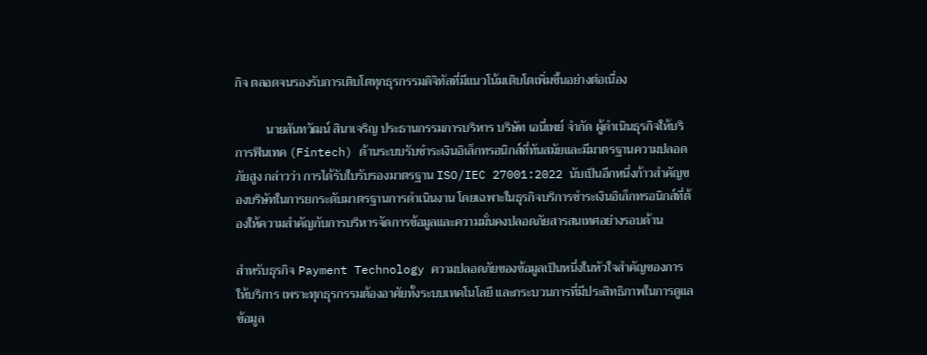กิจ ตลอดจนรองรับการเติบโตทุกธุรกรรมดิจิทัลที่มีแนวโน้มเติบโตเพิ่มขึ้นอย่างต่อเนื่อง

          นายสันทวัฒน์ สินาเจริญ ประธานกรรมการบริหาร บริษัท เอนี่เพย์ จำกัด ผู้ดำเนินธุรกิจให้บริการฟินเทค (Fintech) ด้านระบบรับชำระเงินอิเล็กทรอนิกส์ที่ทันสมัยและมีมาตรฐานความปลอดภัยสูง กล่าวว่า การได้รับใบรับรองมาตรฐาน ISO/IEC 27001:2022 นับเป็นอีกหนึ่งก้าวสำคัญของบริษัทในการยกระดับมาตรฐานการดำเนินงาน โดยเฉพาะในธุรกิจบริการชำระเงินอิเล็กทรอนิกส์ที่ต้องให้ความสำคัญกับการบริหารจัดการข้อมูลและความมั่นคงปลอดภัยสารสนเทศอย่างรอบด้าน

สำหรับธุรกิจ Payment Technology ความปลอดภัยของข้อมูลเป็นหนึ่งในหัวใจสำคัญของการให้บริการ เพราะทุกธุรกรรมต้องอาศัยทั้งระบบเทคโนโลยี และกระบวนการที่มีประสิทธิภาพในการดูแลข้อมูล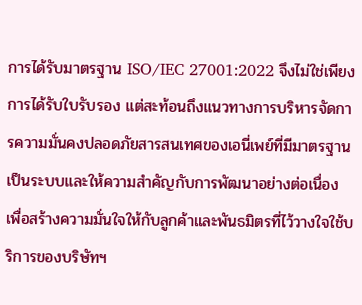การได้รับมาตรฐาน ISO/IEC 27001:2022 จึงไม่ใช่เพียงการได้รับใบรับรอง แต่สะท้อนถึงแนวทางการบริหารจัดการความมั่นคงปลอดภัยสารสนเทศของเอนี่เพย์ที่มีมาตรฐานเป็นระบบและให้ความสำคัญกับการพัฒนาอย่างต่อเนื่อง เพื่อสร้างความมั่นใจให้กับลูกค้าและพันธมิตรที่ไว้วางใจใช้บริการของบริษัทฯ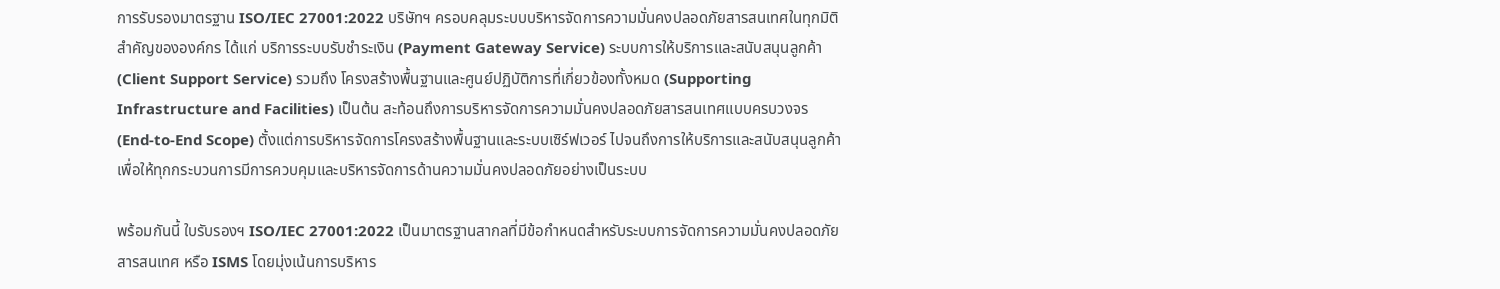การรับรองมาตรฐาน ISO/IEC 27001:2022 บริษัทฯ ครอบคลุมระบบบริหารจัดการความมั่นคงปลอดภัยสารสนเทศในทุกมิติสำคัญขององค์กร ได้แก่ บริการระบบรับชำระเงิน (Payment Gateway Service) ระบบการให้บริการและสนับสนุนลูกค้า (Client Support Service) รวมถึง โครงสร้างพื้นฐานและศูนย์ปฏิบัติการที่เกี่ยวข้องทั้งหมด (Supporting Infrastructure and Facilities) เป็นต้น สะท้อนถึงการบริหารจัดการความมั่นคงปลอดภัยสารสนเทศแบบครบวงจร (End-to-End Scope) ตั้งแต่การบริหารจัดการโครงสร้างพื้นฐานและระบบเซิร์ฟเวอร์ ไปจนถึงการให้บริการและสนับสนุนลูกค้า เพื่อให้ทุกกระบวนการมีการควบคุมและบริหารจัดการด้านความมั่นคงปลอดภัยอย่างเป็นระบบ

พร้อมกันนี้ ใบรับรองฯ ISO/IEC 27001:2022 เป็นมาตรฐานสากลที่มีข้อกำหนดสำหรับระบบการจัดการความมั่นคงปลอดภัยสารสนเทศ หรือ ISMS โดยมุ่งเน้นการบริหาร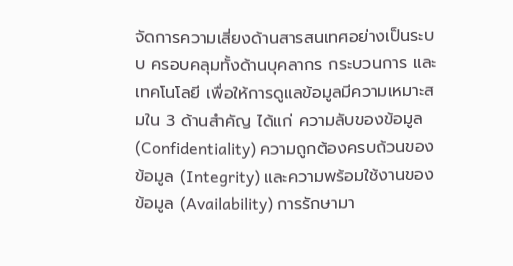จัดการความเสี่ยงด้านสารสนเทศอย่างเป็นระบบ ครอบคลุมทั้งด้านบุคลากร กระบวนการ และเทคโนโลยี เพื่อให้การดูแลข้อมูลมีความเหมาะสมใน 3 ด้านสำคัญ ได้แก่ ความลับของข้อมูล (Confidentiality) ความถูกต้องครบถ้วนของข้อมูล (Integrity) และความพร้อมใช้งานของข้อมูล (Availability) การรักษามา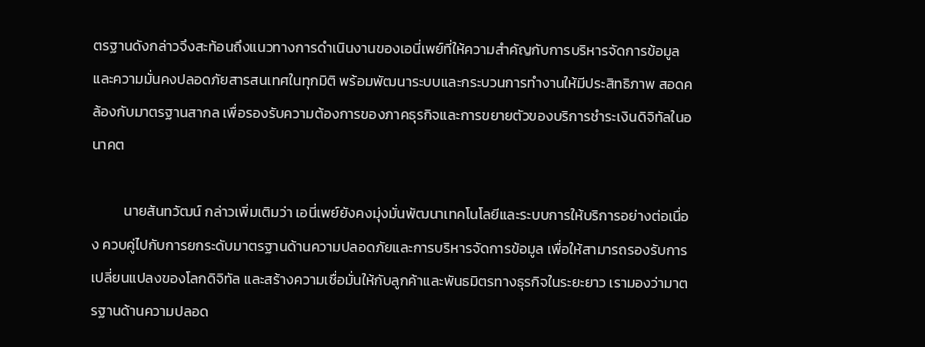ตรฐานดังกล่าวจึงสะท้อนถึงแนวทางการดำเนินงานของเอนี่เพย์ที่ให้ความสำคัญกับการบริหารจัดการข้อมูลและความมั่นคงปลอดภัยสารสนเทศในทุกมิติ พร้อมพัฒนาระบบและกระบวนการทำงานให้มีประสิทธิภาพ สอดคล้องกับมาตรฐานสากล เพื่อรองรับความต้องการของภาคธุรกิจและการขยายตัวของบริการชำระเงินดิจิทัลในอนาคต

          นายสันทวัฒน์ กล่าวเพิ่มเติมว่า เอนี่เพย์ยังคงมุ่งมั่นพัฒนาเทคโนโลยีและระบบการให้บริการอย่างต่อเนื่อง ควบคู่ไปกับการยกระดับมาตรฐานด้านความปลอดภัยและการบริหารจัดการข้อมูล เพื่อให้สามารถรองรับการเปลี่ยนแปลงของโลกดิจิทัล และสร้างความเชื่อมั่นให้กับลูกค้าและพันธมิตรทางธุรกิจในระยะยาว เรามองว่ามาตรฐานด้านความปลอด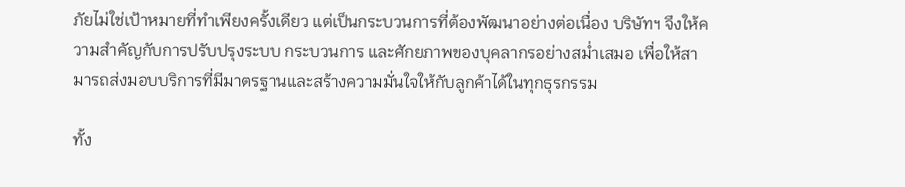ภัยไม่ใช่เป้าหมายที่ทำเพียงครั้งเดียว แต่เป็นกระบวนการที่ต้องพัฒนาอย่างต่อเนื่อง บริษัทฯ จึงให้ความสำคัญกับการปรับปรุงระบบ กระบวนการ และศักยภาพของบุคลากรอย่างสม่ำเสมอ เพื่อให้สามารถส่งมอบบริการที่มีมาตรฐานและสร้างความมั่นใจให้กับลูกค้าได้ในทุกธุรกรรม

ทั้ง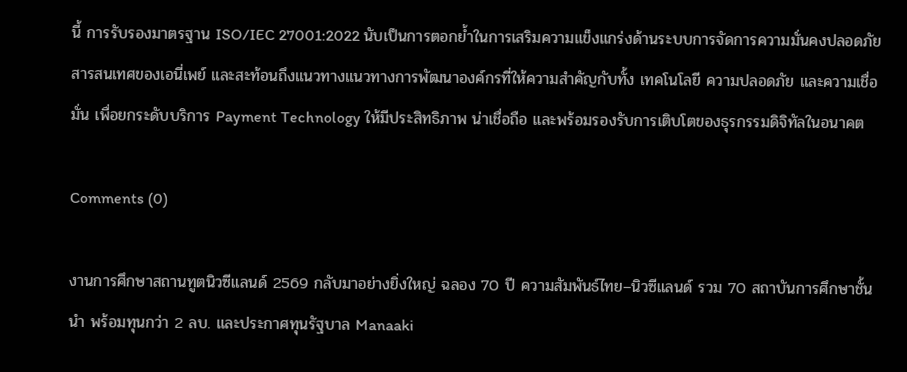นี้ การรับรองมาตรฐาน ISO/IEC 27001:2022 นับเป็นการตอกย้ำในการเสริมความแข็งแกร่งด้านระบบการจัดการความมั่นคงปลอดภัยสารสนเทศของเอนี่เพย์ และสะท้อนถึงแนวทางแนวทางการพัฒนาองค์กรที่ให้ความสำคัญกับทั้ง เทคโนโลยี ความปลอดภัย และความเชื่อมั่น เพื่อยกระดับบริการ Payment Technology ให้มีประสิทธิภาพ น่าเชื่อถือ และพร้อมรองรับการเติบโตของธุรกรรมดิจิทัลในอนาคต

Comments (0)

งานการศึกษาสถานทูตนิวซีแลนด์ 2569 กลับมาอย่างยิ่งใหญ่ ฉลอง 70 ปี ความสัมพันธ์ไทย–นิวซีแลนด์ รวม 70 สถาบันการศึกษาชั้นนำ พร้อมทุนกว่า 2 ลบ. และประกาศทุนรัฐบาล Manaaki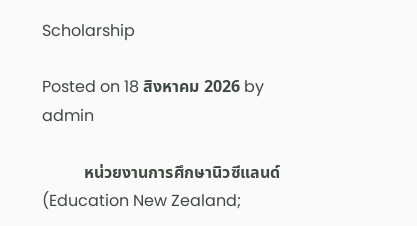Scholarship

Posted on 18 สิงหาคม 2026 by admin

          หน่วยงานการศึกษานิวซีแลนด์ (Education New Zealand;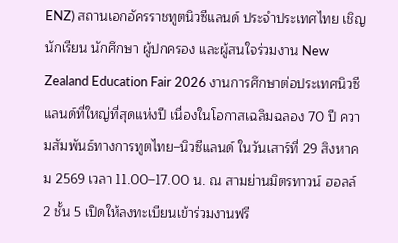ENZ) สถานเอกอัครราชทูตนิวซีแลนด์ ประจำประเทศไทย เชิญนักเรียน นักศึกษา ผู้ปกครอง และผู้สนใจร่วมงาน New Zealand Education Fair 2026 งานการศึกษาต่อประเทศนิวซีแลนด์ที่ใหญ่ที่สุดแห่งปี เนื่องในโอกาสเฉลิมฉลอง 70 ปี ความสัมพันธ์ทางการทูตไทย–นิวซีแลนด์ ในวันเสาร์ที่ 29 สิงหาคม 2569 เวลา 11.00–17.00 น. ณ สามย่านมิตรทาวน์ ฮอลล์ 2 ชั้น 5 เปิดให้ลงทะเบียนเข้าร่วมงานฟรี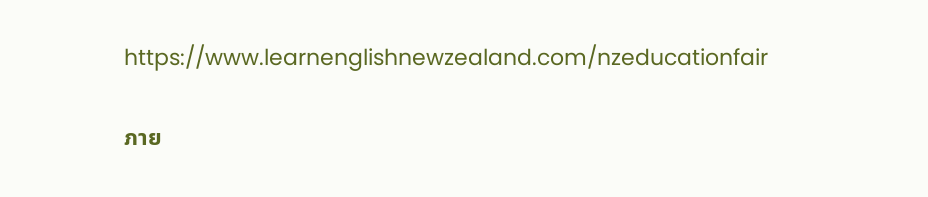https://www.learnenglishnewzealand.com/nzeducationfair

ภาย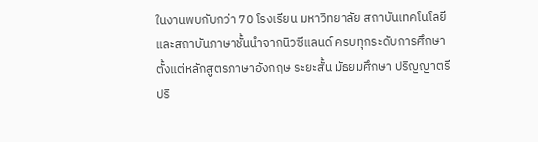ในงานพบกับกว่า 70 โรงเรียน มหาวิทยาลัย สถาบันเทคโนโลยี และสถาบันภาษาชั้นนำจากนิวซีแลนด์ ครบทุกระดับการศึกษา ตั้งแต่หลักสูตรภาษาอังกฤษ ระยะสั้น มัธยมศึกษา ปริญญาตรี ปริ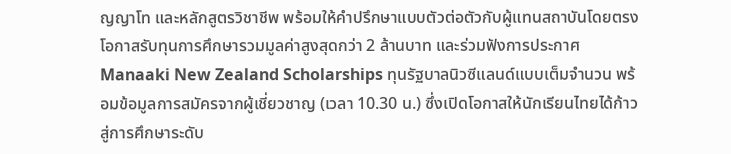ญญาโท และหลักสูตรวิชาชีพ พร้อมให้คำปรึกษาแบบตัวต่อตัวกับผู้แทนสถาบันโดยตรง โอกาสรับทุนการศึกษารวมมูลค่าสูงสุดกว่า 2 ล้านบาท และร่วมฟังการประกาศ Manaaki New Zealand Scholarships ทุนรัฐบาลนิวซีแลนด์แบบเต็มจำนวน พร้อมข้อมูลการสมัครจากผู้เชี่ยวชาญ (เวลา 10.30 น.) ซึ่งเปิดโอกาสให้นักเรียนไทยได้ก้าวสู่การศึกษาระดับ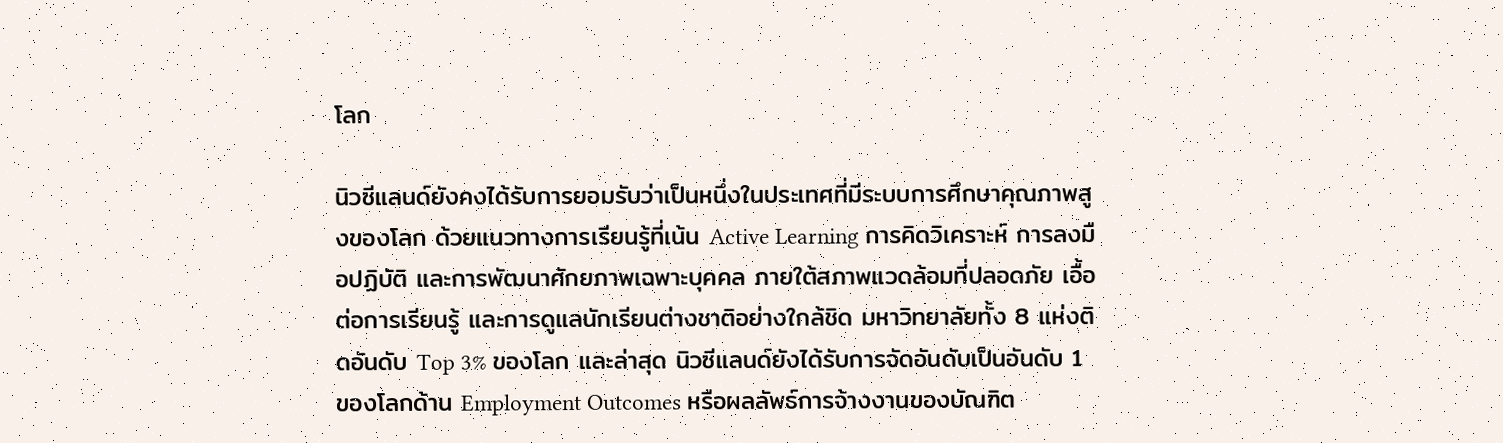โลก

นิวซีแลนด์ยังคงได้รับการยอมรับว่าเป็นหนึ่งในประเทศที่มีระบบการศึกษาคุณภาพสูงของโลก ด้วยแนวทางการเรียนรู้ที่เน้น Active Learning การคิดวิเคราะห์ การลงมือปฏิบัติ และการพัฒนาศักยภาพเฉพาะบุคคล ภายใต้สภาพแวดล้อมที่ปลอดภัย เอื้อต่อการเรียนรู้ และการดูแลนักเรียนต่างชาติอย่างใกล้ชิด มหาวิทยาลัยทั้ง 8 แห่งติดอันดับ Top 3% ของโลก และล่าสุด นิวซีแลนด์ยังได้รับการจัดอันดับเป็นอันดับ 1 ของโลกด้าน Employment Outcomes หรือผลลัพธ์การจ้างงานของบัณฑิต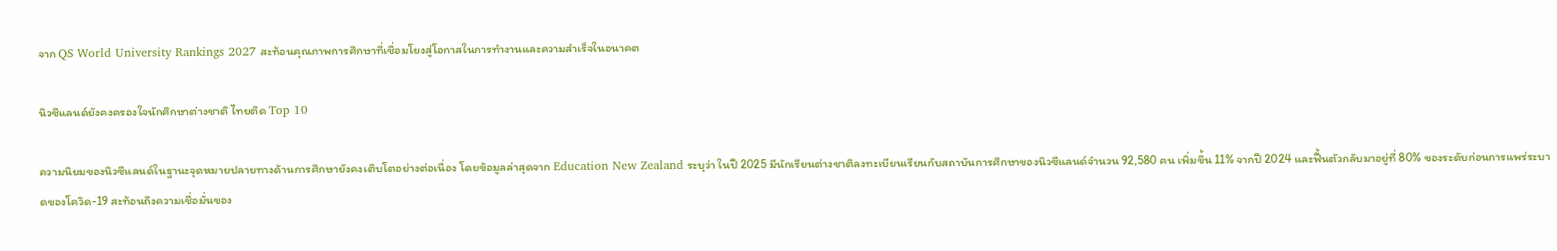จาก QS World University Rankings 2027 สะท้อนคุณภาพการศึกษาที่เชื่อมโยงสู่โอกาสในการทำงานและความสำเร็จในอนาคต

นิวซีแลนด์ยังคงครองใจนักศึกษาต่างชาติ ไทยติด Top 10

ความนิยมของนิวซีแลนด์ในฐานะจุดหมายปลายทางด้านการศึกษายังคงเติบโตอย่างต่อเนื่อง โดยข้อมูลล่าสุดจาก Education New Zealand ระบุว่า ในปี 2025 มีนักเรียนต่างชาติลงทะเบียนเรียนกับสถาบันการศึกษาของนิวซีแลนด์จำนวน 92,580 คน เพิ่มขึ้น 11% จากปี 2024 และฟื้นตัวกลับมาอยู่ที่ 80% ของระดับก่อนการแพร่ระบาดของโควิด-19 สะท้อนถึงความเชื่อมั่นของ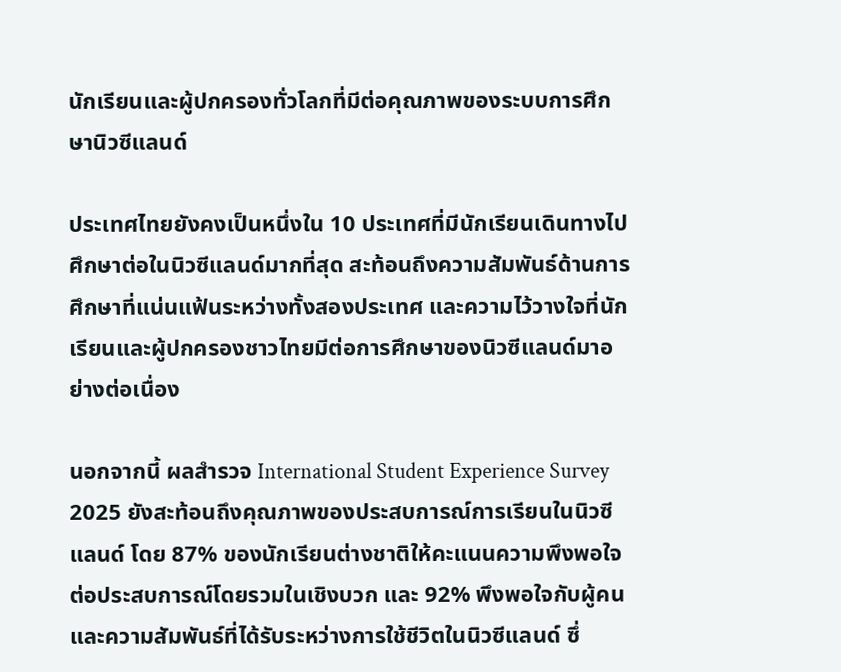นักเรียนและผู้ปกครองทั่วโลกที่มีต่อคุณภาพของระบบการศึกษานิวซีแลนด์

ประเทศไทยยังคงเป็นหนึ่งใน 10 ประเทศที่มีนักเรียนเดินทางไปศึกษาต่อในนิวซีแลนด์มากที่สุด สะท้อนถึงความสัมพันธ์ด้านการศึกษาที่แน่นแฟ้นระหว่างทั้งสองประเทศ และความไว้วางใจที่นักเรียนและผู้ปกครองชาวไทยมีต่อการศึกษาของนิวซีแลนด์มาอย่างต่อเนื่อง

นอกจากนี้ ผลสำรวจ International Student Experience Survey 2025 ยังสะท้อนถึงคุณภาพของประสบการณ์การเรียนในนิวซีแลนด์ โดย 87% ของนักเรียนต่างชาติให้คะแนนความพึงพอใจต่อประสบการณ์โดยรวมในเชิงบวก และ 92% พึงพอใจกับผู้คนและความสัมพันธ์ที่ได้รับระหว่างการใช้ชีวิตในนิวซีแลนด์ ซึ่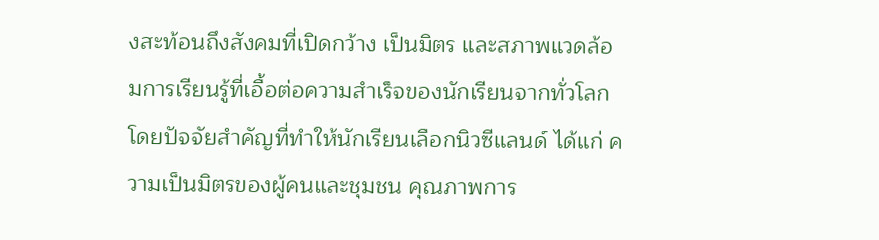งสะท้อนถึงสังคมที่เปิดกว้าง เป็นมิตร และสภาพแวดล้อมการเรียนรู้ที่เอื้อต่อความสำเร็จของนักเรียนจากทั่วโลกโดยปัจจัยสำคัญที่ทำให้นักเรียนเลือกนิวซีแลนด์ ได้แก่ ความเป็นมิตรของผู้คนและชุมชน คุณภาพการ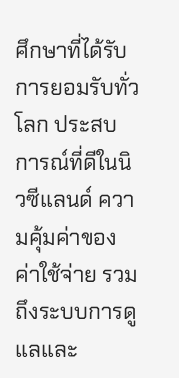ศึกษาที่ได้รับการยอมรับทั่วโลก ประสบการณ์ที่ดีในนิวซีแลนด์ ความคุ้มค่าของค่าใช้จ่าย รวมถึงระบบการดูแลและ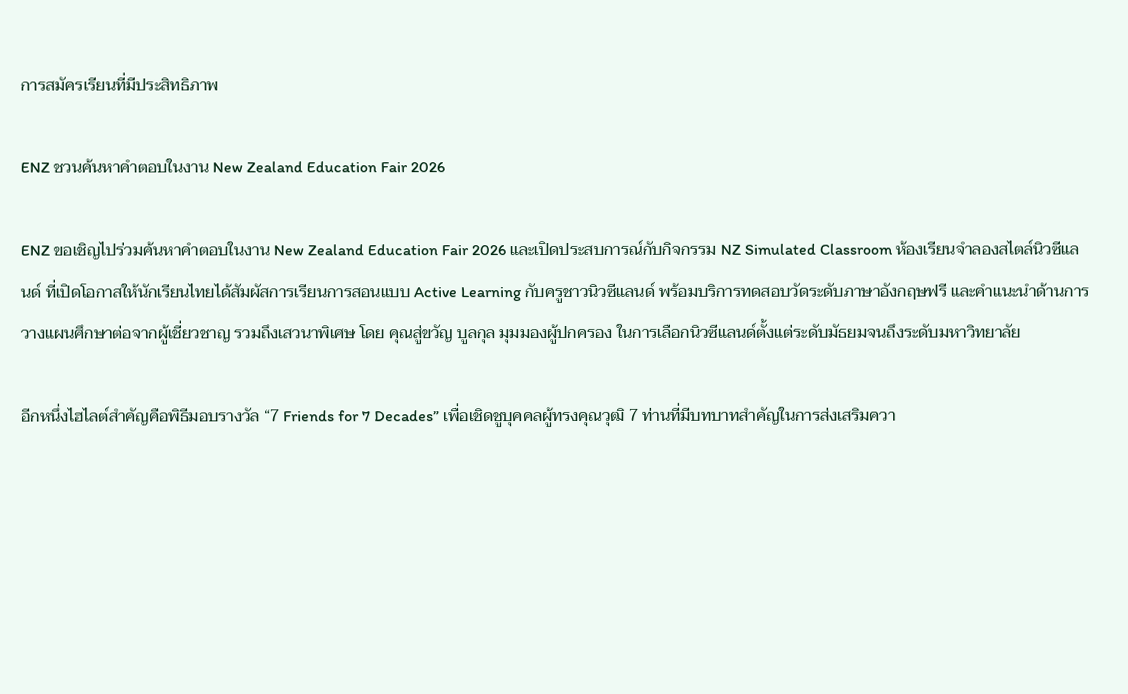การสมัครเรียนที่มีประสิทธิภาพ

ENZ ชวนค้นหาคำตอบในงาน New Zealand Education Fair 2026

ENZ ขอเชิญไปร่วมค้นหาคำตอบในงาน New Zealand Education Fair 2026 และเปิดประสบการณ์กับกิจกรรม NZ Simulated Classroom ห้องเรียนจำลองสไตล์นิวซีแลนด์ ที่เปิดโอกาสให้นักเรียนไทยได้สัมผัสการเรียนการสอนแบบ Active Learning กับครูชาวนิวซีแลนด์ พร้อมบริการทดสอบวัดระดับภาษาอังกฤษฟรี และคำแนะนำด้านการวางแผนศึกษาต่อจากผู้เชี่ยวชาญ รวมถึงเสวนาพิเศษ โดย คุณสู่ขวัญ บูลกุล มุมมองผู้ปกครอง ในการเลือกนิวซีแลนด์ตั้งแต่ระดับมัธยมจนถึงระดับมหาวิทยาลัย

อีกหนึ่งไฮไลต์สำคัญคือพิธีมอบรางวัล “7 Friends for 7 Decades” เพื่อเชิดชูบุคคลผู้ทรงคุณวุฒิ 7 ท่านที่มีบทบาทสำคัญในการส่งเสริมควา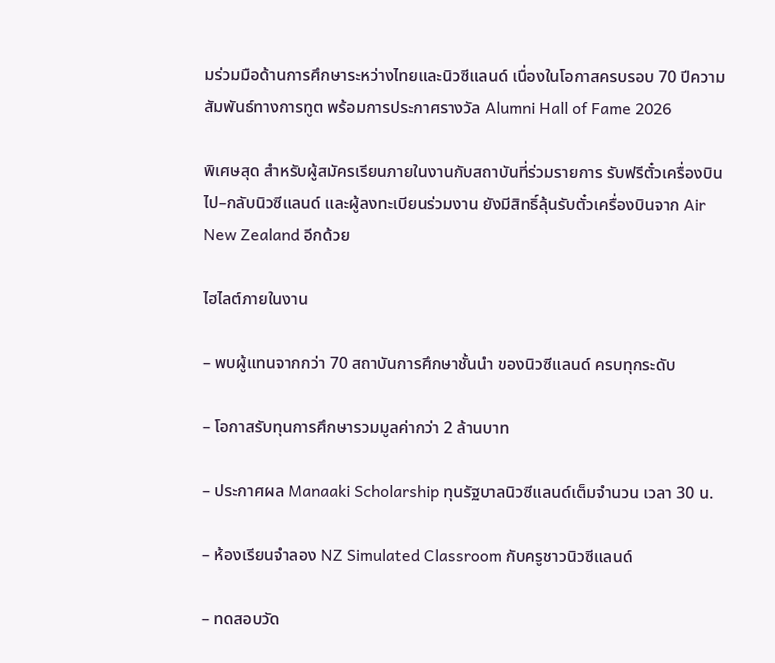มร่วมมือด้านการศึกษาระหว่างไทยและนิวซีแลนด์ เนื่องในโอกาสครบรอบ 70 ปีความสัมพันธ์ทางการทูต พร้อมการประกาศรางวัล Alumni Hall of Fame 2026

พิเศษสุด สำหรับผู้สมัครเรียนภายในงานกับสถาบันที่ร่วมรายการ รับฟรีตั๋วเครื่องบินไป–กลับนิวซีแลนด์ และผู้ลงทะเบียนร่วมงาน ยังมีสิทธิ์ลุ้นรับตั๋วเครื่องบินจาก Air New Zealand อีกด้วย

ไฮไลต์ภายในงาน

– พบผู้แทนจากกว่า 70 สถาบันการศึกษาชั้นนำ ของนิวซีแลนด์ ครบทุกระดับ

– โอกาสรับทุนการศึกษารวมมูลค่ากว่า 2 ล้านบาท

– ประกาศผล Manaaki Scholarship ทุนรัฐบาลนิวซีแลนด์เต็มจำนวน เวลา 30 น.

– ห้องเรียนจำลอง NZ Simulated Classroom กับครูชาวนิวซีแลนด์

– ทดสอบวัด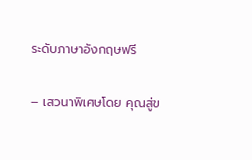ระดับภาษาอังกฤษฟรี

– เสวนาพิเศษโดย คุณสู่ข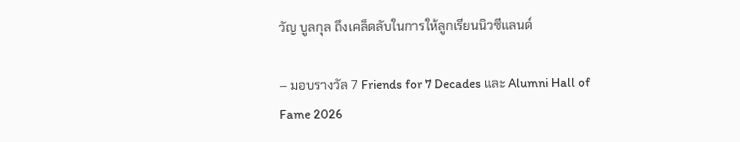วัญ บูลกุล ถึงเคล็ดลับในการให้ลูกเรียนนิวซีแลนด์

– มอบรางวัล 7 Friends for 7 Decades และ Alumni Hall of Fame 2026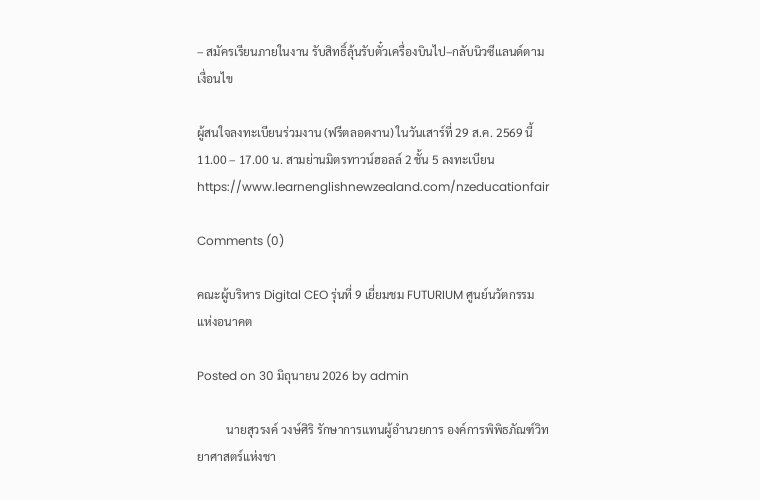– สมัครเรียนภายในงาน รับสิทธิ์ลุ้นรับตั๋วเครื่องบินไป–กลับนิวซีแลนด์ตามเงื่อนไข

ผู้สนใจลงทะเบียนร่วมงาน (ฟรีตลอดงาน) ในวันเสาร์ที่ 29 ส.ค. 2569 นี้  11.00 – 17.00 น. สามย่านมิตรทาวน์ฮอลล์ 2 ชั้น 5 ลงทะเบียน https://www.learnenglishnewzealand.com/nzeducationfair

Comments (0)

คณะผู้บริหาร Digital CEO รุ่นที่ 9 เยี่ยมชม FUTURIUM ศูนย์นวัตกรรมแห่งอนาคต

Posted on 30 มิถุนายน 2026 by admin

          นายสุวรงค์ วงษ์ศิริ รักษาการแทนผู้อำนวยการ องค์การพิพิธภัณฑ์วิทยาศาสตร์แห่งชา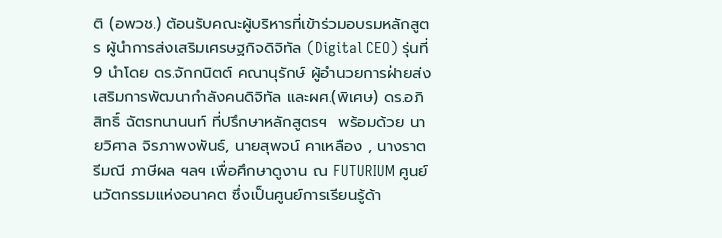ติ (อพวช.) ต้อนรับคณะผู้บริหารที่เข้าร่วมอบรมหลักสูตร ผู้นำการส่งเสริมเศรษฐกิจดิจิทัล (Digital CEO) รุ่นที่9 นำโดย ดร.จักกนิตต์ คณานุรักษ์ ผู้อำนวยการฝ่ายส่งเสริมการพัฒนากำลังคนดิจิทัล และผศ.(พิเศษ) ดร.อภิสิทธิ์ ฉัตรทนานนท์ ที่ปรึกษาหลักสูตรฯ  พร้อมด้วย นายวิศาล จิรภาพงพันธ์, นายสุพจน์ คาเหลือง , นางราตรีมณี ภาษีผล ฯลฯ เพื่อศึกษาดูงาน ณ FUTURIUM ศูนย์นวัตกรรมแห่งอนาคต ซึ่งเป็นศูนย์การเรียนรู้ด้า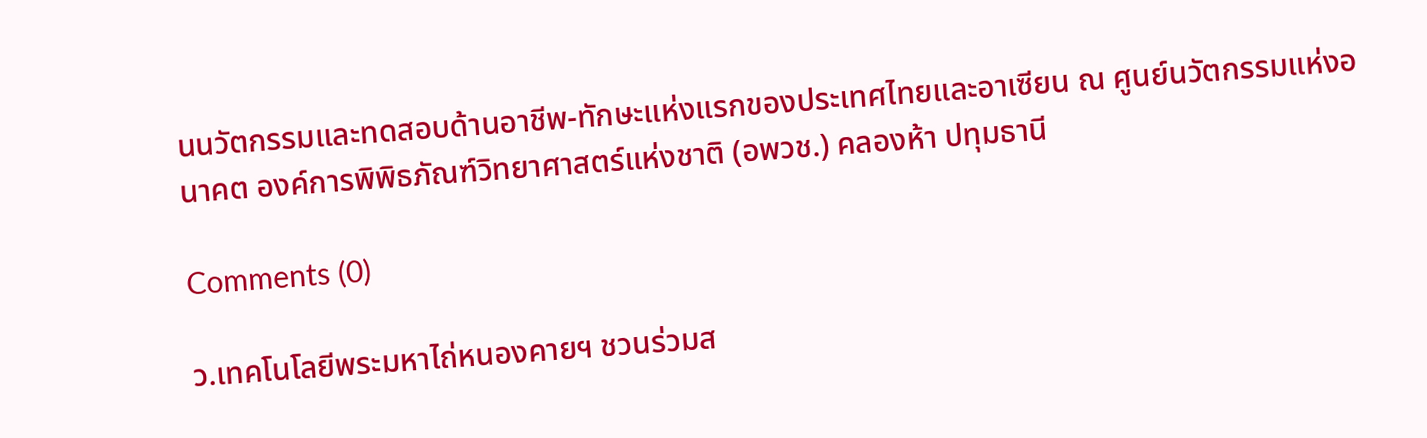นนวัตกรรมและทดสอบด้านอาชีพ-ทักษะแห่งแรกของประเทศไทยและอาเซียน ณ ศูนย์นวัตกรรมแห่งอนาคต องค์การพิพิธภัณฑ์วิทยาศาสตร์แห่งชาติ (อพวช.) คลองห้า ปทุมธานี

Comments (0)

ว.เทคโนโลยีพระมหาไถ่หนองคายฯ ชวนร่วมส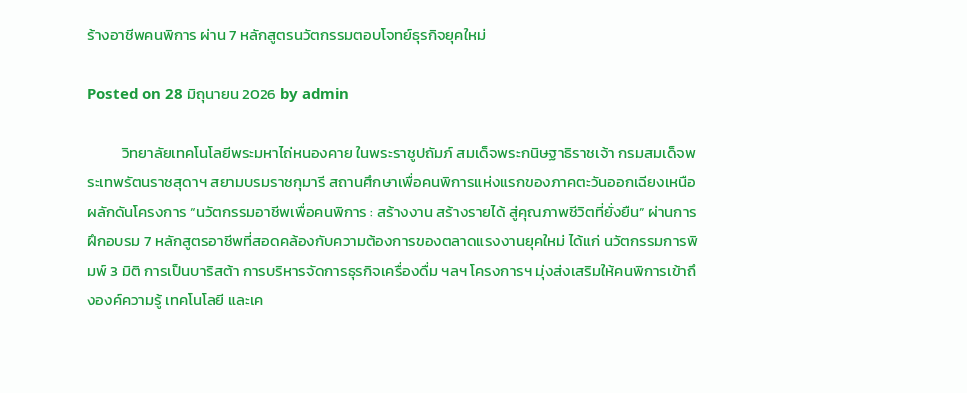ร้างอาชีพคนพิการ ผ่าน 7 หลักสูตรนวัตกรรมตอบโจทย์ธุรกิจยุคใหม่

Posted on 28 มิถุนายน 2026 by admin

          วิทยาลัยเทคโนโลยีพระมหาไถ่หนองคาย ในพระราชูปถัมภ์ สมเด็จพระกนิษฐาธิราชเจ้า กรมสมเด็จพระเทพรัตนราชสุดาฯ สยามบรมราชกุมารี สถานศึกษาเพื่อคนพิการแห่งแรกของภาคตะวันออกเฉียงเหนือ ผลักดันโครงการ “นวัตกรรมอาชีพเพื่อคนพิการ : สร้างงาน สร้างรายได้ สู่คุณภาพชีวิตที่ยั่งยืน” ผ่านการฝึกอบรม 7 หลักสูตรอาชีพที่สอดคล้องกับความต้องการของตลาดแรงงานยุคใหม่ ได้แก่ นวัตกรรมการพิมพ์ 3 มิติ การเป็นบาริสต้า การบริหารจัดการธุรกิจเครื่องดื่ม ฯลฯ โครงการฯ มุ่งส่งเสริมให้คนพิการเข้าถึงองค์ความรู้ เทคโนโลยี และเค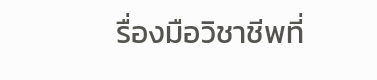รื่องมือวิชาชีพที่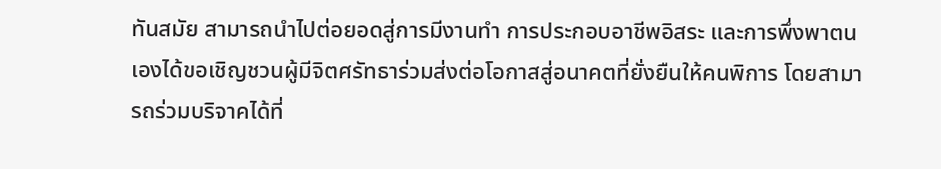ทันสมัย สามารถนำไปต่อยอดสู่การมีงานทำ การประกอบอาชีพอิสระ และการพึ่งพาตนเองได้ขอเชิญชวนผู้มีจิตศรัทธาร่วมส่งต่อโอกาสสู่อนาคตที่ยั่งยืนให้คนพิการ โดยสามารถร่วมบริจาคได้ที่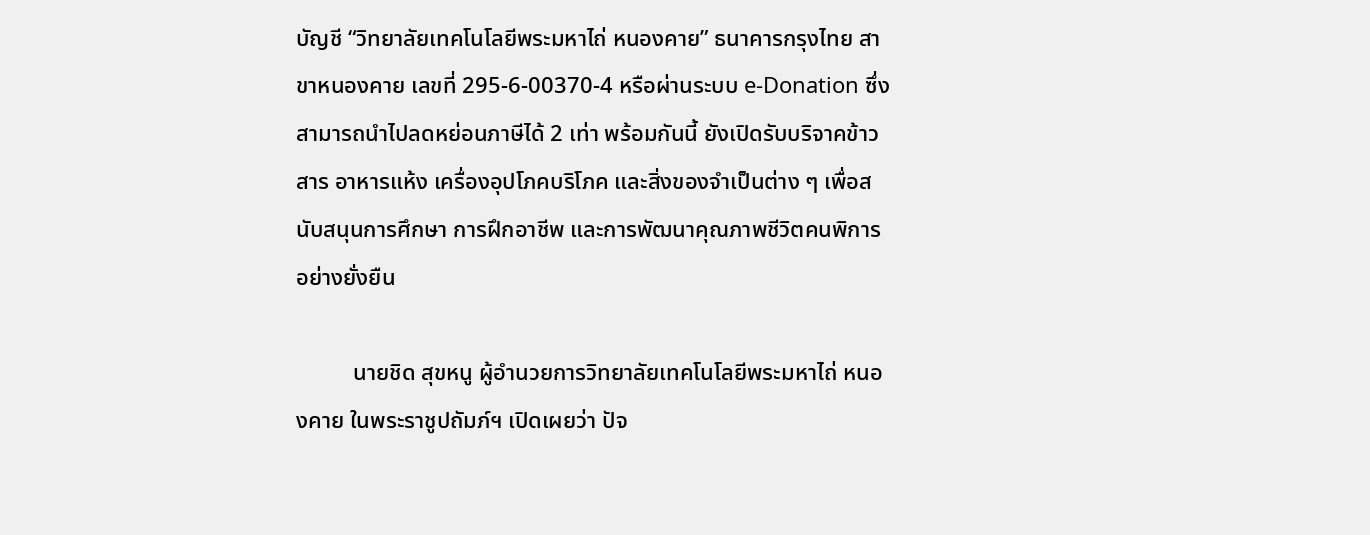บัญชี “วิทยาลัยเทคโนโลยีพระมหาไถ่ หนองคาย” ธนาคารกรุงไทย สาขาหนองคาย เลขที่ 295-6-00370-4 หรือผ่านระบบ e-Donation ซึ่งสามารถนำไปลดหย่อนภาษีได้ 2 เท่า พร้อมกันนี้ ยังเปิดรับบริจาคข้าวสาร อาหารแห้ง เครื่องอุปโภคบริโภค และสิ่งของจำเป็นต่าง ๆ เพื่อสนับสนุนการศึกษา การฝึกอาชีพ และการพัฒนาคุณภาพชีวิตคนพิการอย่างยั่งยืน

          นายชิด สุขหนู ผู้อำนวยการวิทยาลัยเทคโนโลยีพระมหาไถ่ หนองคาย ในพระราชูปถัมภ์ฯ เปิดเผยว่า ปัจ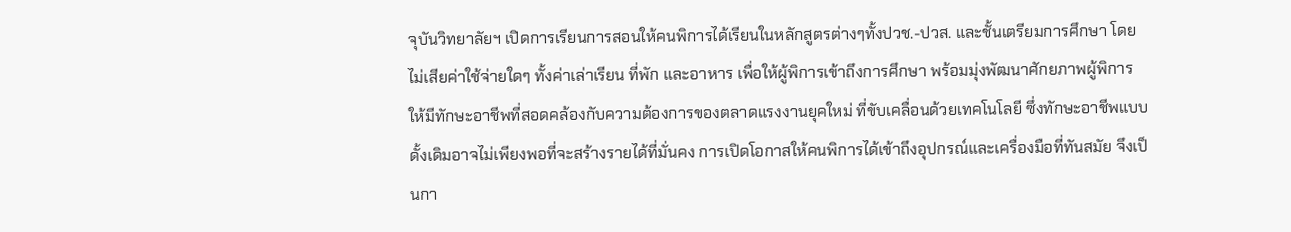จุบันวิทยาลัยฯ เปิดการเรียนการสอนให้คนพิการได้เรียนในหลักสูตรต่างๆทั้งปวช.-ปวส. และชั้นเตรียมการศึกษา โดยไม่เสียค่าใช้จ่ายใดๆ ทั้งค่าเล่าเรียน ที่พัก และอาหาร เพื่อให้ผู้พิการเข้าถึงการศึกษา พร้อมมุ่งพัฒนาศักยภาพผู้พิการให้มีทักษะอาชีพที่สอดคล้องกับความต้องการของตลาดแรงงานยุคใหม่ ที่ขับเคลื่อนด้วยเทคโนโลยี ซึ่งทักษะอาชีพแบบดั้งเดิมอาจไม่เพียงพอที่จะสร้างรายได้ที่มั่นคง การเปิดโอกาสให้คนพิการได้เข้าถึงอุปกรณ์และเครื่องมือที่ทันสมัย จึงเป็นกา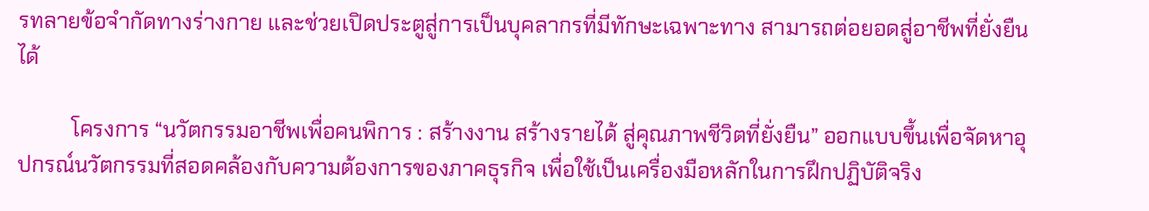รทลายข้อจำกัดทางร่างกาย และช่วยเปิดประตูสู่การเป็นบุคลากรที่มีทักษะเฉพาะทาง สามารถต่อยอดสู่อาชีพที่ยั่งยืนได้

          โครงการ “นวัตกรรมอาชีพเพื่อคนพิการ : สร้างงาน สร้างรายได้ สู่คุณภาพชีวิตที่ยั่งยืน” ออกแบบขึ้นเพื่อจัดหาอุปกรณ์นวัตกรรมที่สอดคล้องกับความต้องการของภาคธุรกิจ เพื่อใช้เป็นเครื่องมือหลักในการฝึกปฏิบัติจริง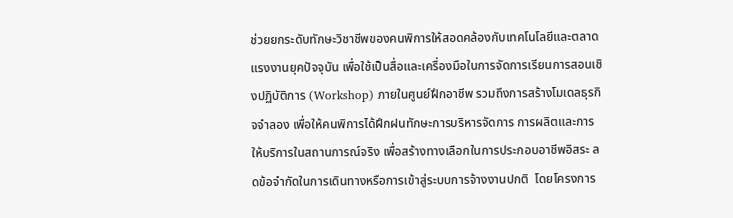ช่วยยกระดับทักษะวิชาชีพของคนพิการให้สอดคล้องกับเทคโนโลยีและตลาดแรงงานยุคปัจจุบัน เพื่อใช้เป็นสื่อและเครื่องมือในการจัดการเรียนการสอนเชิงปฏิบัติการ (Workshop) ภายในศูนย์ฝึกอาชีพ รวมถึงการสร้างโมเดลธุรกิจจำลอง เพื่อให้คนพิการได้ฝึกฝนทักษะการบริหารจัดการ การผลิตและการให้บริการในสถานการณ์จริง เพื่อสร้างทางเลือกในการประกอบอาชีพอิสระ ลดข้อจำกัดในการเดินทางหรือการเข้าสู่ระบบการจ้างงานปกติ  โดยโครงการ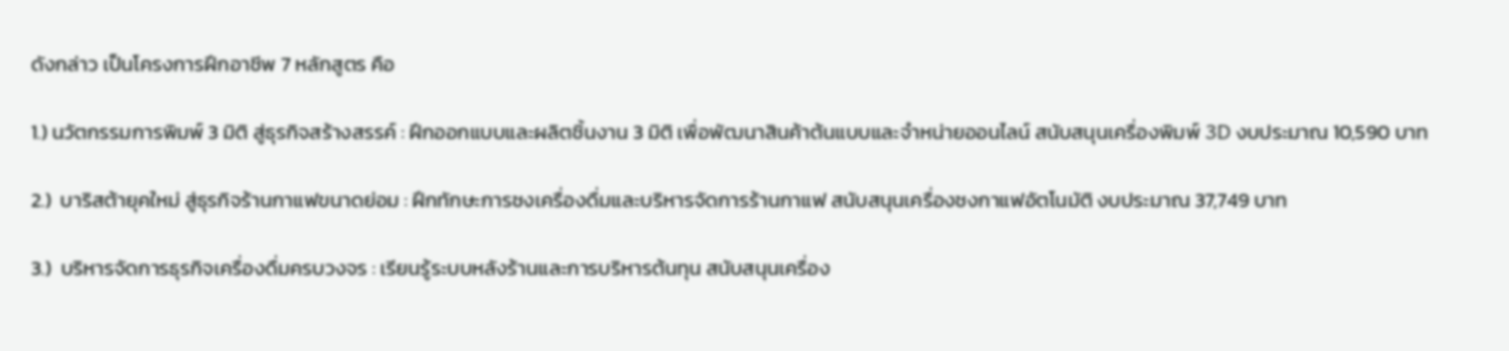ดังกล่าว เป็นโครงการฝึกอาชีพ 7 หลักสูตร คือ

1.) นวัตกรรมการพิมพ์ 3 มิติ สู่ธุรกิจสร้างสรรค์ : ฝึกออกแบบและผลิตชิ้นงาน 3 มิติ เพื่อพัฒนาสินค้าต้นแบบและจำหน่ายออนไลน์ สนับสนุนเครื่องพิมพ์ 3D งบประมาณ 10,590 บาท

2.)  บาริสต้ายุคใหม่ สู่ธุรกิจร้านกาแฟขนาดย่อม : ฝึกทักษะการชงเครื่องดื่มและบริหารจัดการร้านกาแฟ สนับสนุนเครื่องชงกาแฟอัตโนมัติ งบประมาณ 37,749 บาท

3.)  บริหารจัดการธุรกิจเครื่องดื่มครบวงจร : เรียนรู้ระบบหลังร้านและการบริหารต้นทุน สนับสนุนเครื่อง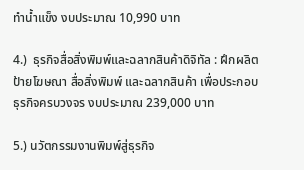ทำน้ำแข็ง งบประมาณ 10,990 บาท

4.)  ธุรกิจสื่อสิ่งพิมพ์และฉลากสินค้าดิจิทัล : ฝึกผลิตป้ายโฆษณา สื่อสิ่งพิมพ์ และฉลากสินค้า เพื่อประกอบธุรกิจครบวงจร งบประมาณ 239,000 บาท

5.) นวัตกรรมงานพิมพ์สู่ธุรกิจ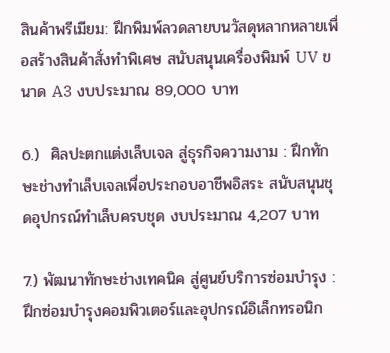สินค้าพรีเมียม: ฝึกพิมพ์ลวดลายบนวัสดุหลากหลายเพื่อสร้างสินค้าสั่งทำพิเศษ สนับสนุนเครื่องพิมพ์ UV ขนาด A3 งบประมาณ 89,000 บาท

6.)  ศิลปะตกแต่งเล็บเจล สู่ธุรกิจความงาม : ฝึกทักษะช่างทำเล็บเจลเพื่อประกอบอาชีพอิสระ สนับสนุนชุดอุปกรณ์ทำเล็บครบชุด งบประมาณ 4,207 บาท

7.) พัฒนาทักษะช่างเทคนิค สู่ศูนย์บริการซ่อมบำรุง : ฝึกซ่อมบำรุงคอมพิวเตอร์และอุปกรณ์อิเล็กทรอนิก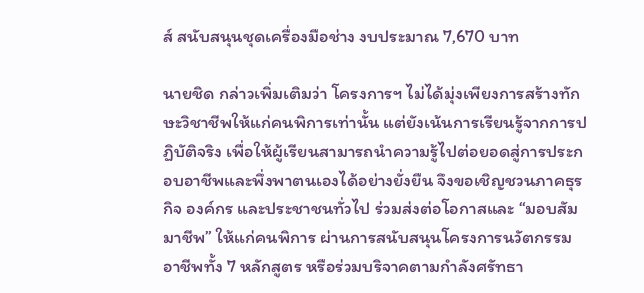ส์ สนับสนุนชุดเครื่องมือช่าง งบประมาณ 7,670 บาท

นายชิด กล่าวเพิ่มเติมว่า โครงการฯ ไม่ได้มุ่งเพียงการสร้างทักษะวิชาชีพให้แก่คนพิการเท่านั้น แต่ยังเน้นการเรียนรู้จากการปฏิบัติจริง เพื่อให้ผู้เรียนสามารถนำความรู้ไปต่อยอดสู่การประกอบอาชีพและพึ่งพาตนเองได้อย่างยั่งยืน จึงขอเชิญชวนภาคธุรกิจ องค์กร และประชาชนทั่วไป ร่วมส่งต่อโอกาสและ “มอบสัมมาชีพ” ให้แก่คนพิการ ผ่านการสนับสนุนโครงการนวัตกรรมอาชีพทั้ง 7 หลักสูตร หรือร่วมบริจาคตามกำลังศรัทธา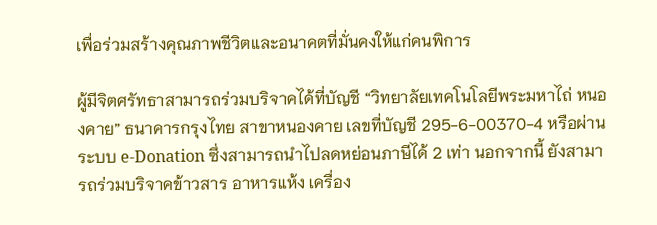เพื่อร่วมสร้างคุณภาพชีวิตและอนาคตที่มั่นคงให้แก่คนพิการ

ผู้มีจิตศรัทธาสามารถร่วมบริจาคได้ที่บัญชี “วิทยาลัยเทคโนโลยีพระมหาไถ่ หนองคาย” ธนาคารกรุงไทย สาขาหนองคาย เลขที่บัญชี 295-6-00370-4 หรือผ่านระบบ e-Donation ซึ่งสามารถนำไปลดหย่อนภาษีได้ 2 เท่า นอกจากนี้ ยังสามารถร่วมบริจาคข้าวสาร อาหารแห้ง เครื่อง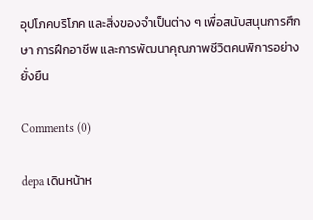อุปโภคบริโภค และสิ่งของจำเป็นต่าง ๆ เพื่อสนับสนุนการศึกษา การฝึกอาชีพ และการพัฒนาคุณภาพชีวิตคนพิการอย่างยั่งยืน

Comments (0)

depa เดินหน้าห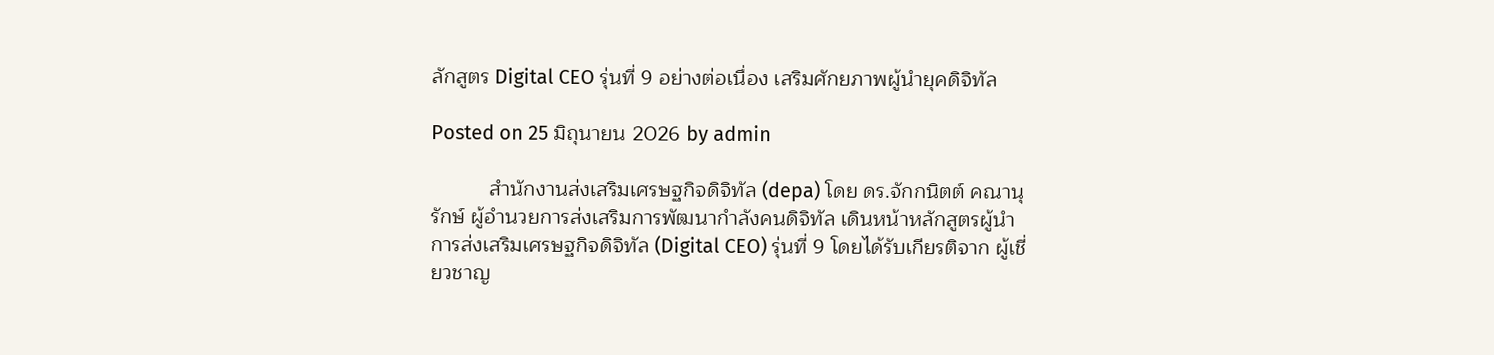ลักสูตร Digital CEO รุ่นที่ 9 อย่างต่อเนื่อง เสริมศักยภาพผู้นำยุคดิจิทัล

Posted on 25 มิถุนายน 2026 by admin

          สำนักงานส่งเสริมเศรษฐกิจดิจิทัล (depa) โดย ดร.จักกนิตต์ คณานุรักษ์ ผู้อำนวยการส่งเสริมการพัฒนากำลังคนดิจิทัล เดินหน้าหลักสูตรผู้นำการส่งเสริมเศรษฐกิจดิจิทัล (Digital CEO) รุ่นที่ 9 โดยได้รับเกียรติจาก ผู้เชี่ยวชาญ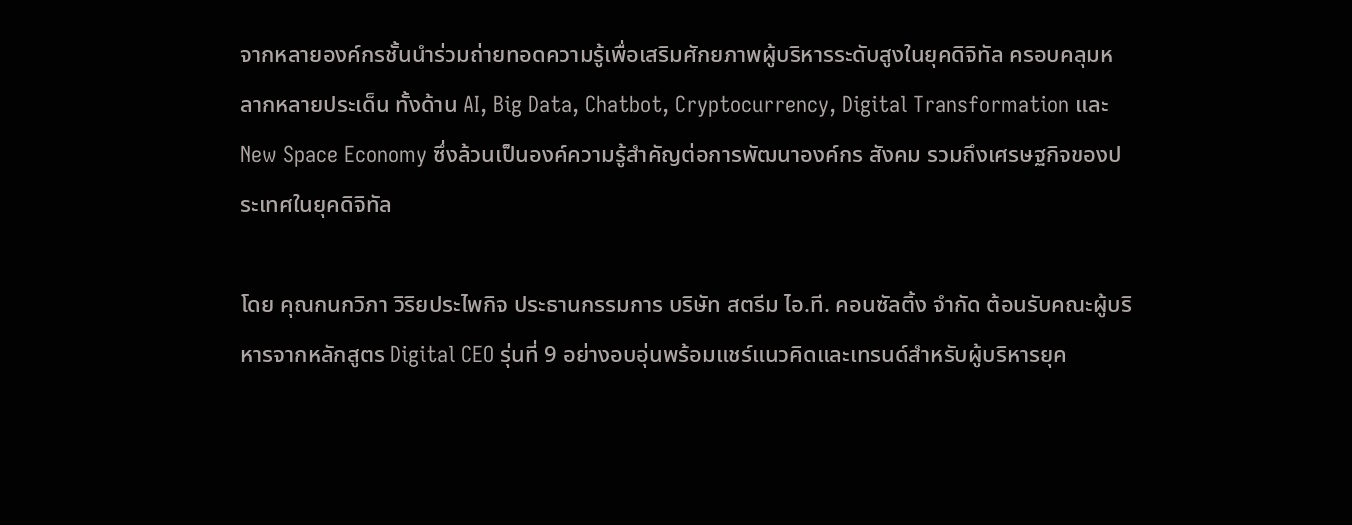จากหลายองค์กรชั้นนำร่วมถ่ายทอดความรู้เพื่อเสริมศักยภาพผู้บริหารระดับสูงในยุคดิจิทัล ครอบคลุมหลากหลายประเด็น ทั้งด้าน AI, Big Data, Chatbot, Cryptocurrency, Digital Transformation และ New Space Economy ซึ่งล้วนเป็นองค์ความรู้สำคัญต่อการพัฒนาองค์กร สังคม รวมถึงเศรษฐกิจของประเทศในยุคดิจิทัล

โดย คุณกนกวิภา วิริยประไพกิจ ประธานกรรมการ บริษัท สตรีม ไอ.ที. คอนซัลติ้ง จำกัด ต้อนรับคณะผู้บริหารจากหลักสูตร Digital CEO รุ่นที่ 9 อย่างอบอุ่นพร้อมแชร์แนวคิดและเทรนด์สำหรับผู้บริหารยุค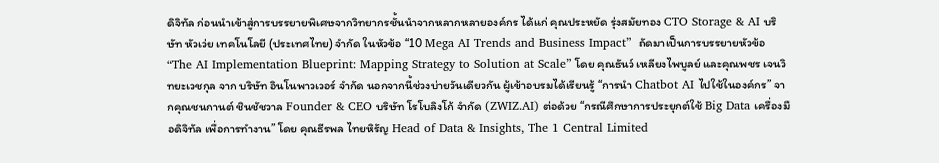ดิจิทัล ก่อนนำเข้าสู่การบรรยายพิเศษจากวิทยากรชั้นนำจากหลากหลายองค์กร ได้แก่ คุณประหยัด รุ่งสมัยทอง CTO Storage & AI บริษัท หัวเว่ย เทคโนโลยี (ประเทศไทย) จำกัด ในหัวข้อ “10 Mega AI Trends and Business Impact”  ถัดมาเป็นการบรรยายหัวข้อ “The AI Implementation Blueprint: Mapping Strategy to Solution at Scale” โดย คุณธันว์ เหลียงไพบูลย์ และคุณพชร เจนวิทยะเวชกุล จาก บริษัท อินโนพาวเวอร์ จำกัด นอกจากนี้ช่วงบ่ายวันเดียวกัน ผู้เข้าอบรมได้เรียนรู้ “การนำ Chatbot AI ไปใช้ในองค์กร” จากคุณชนกานต์ ชินชัชวาล Founder & CEO บริษัท โรโบลิงโก้ จำกัด (ZWIZ.AI) ต่อด้วย “กรณีศึกษาการประยุกต์ใช้ Big Data เครื่องมือดิจิทัล เพื่อการทำงาน” โดย คุณธีรพล ไทยหิรัญ Head of Data & Insights, The 1 Central Limited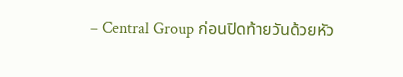– Central Group ก่อนปิดท้ายวันด้วยหัว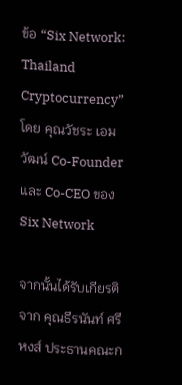ข้อ “Six Network: Thailand Cryptocurrency” โดย คุณวัชระ เอมวัฒน์ Co-Founder และ Co-CEO ของ Six Network

จากนั้นได้รับเกียรติจาก คุณธีรนันท์ ศรีหงส์ ประธานคณะก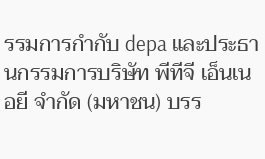รรมการกำกับ depa และประธานกรรมการบริษัท พีทีจี เอ็นเนอยี จำกัด (มหาชน) บรร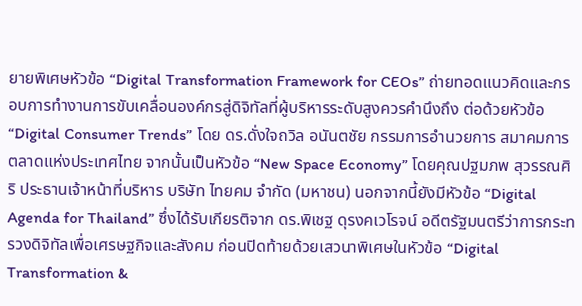ยายพิเศษหัวข้อ “Digital Transformation Framework for CEOs” ถ่ายทอดแนวคิดและกรอบการทำงานการขับเคลื่อนองค์กรสู่ดิจิทัลที่ผู้บริหารระดับสูงควรคำนึงถึง ต่อด้วยหัวข้อ “Digital Consumer Trends” โดย ดร.ดั่งใจถวิล อนันตชัย กรรมการอำนวยการ สมาคมการตลาดแห่งประเทศไทย จากนั้นเป็นหัวข้อ “New Space Economy” โดยคุณปฐมภพ สุวรรณศิริ ประธานเจ้าหน้าที่บริหาร บริษัท ไทยคม จำกัด (มหาชน) นอกจากนี้ยังมีหัวข้อ “Digital Agenda for Thailand” ซึ่งได้รับเกียรติจาก ดร.พิเชฐ ดุรงคเวโรจน์ อดีตรัฐมนตรีว่าการกระทรวงดิจิทัลเพื่อเศรษฐกิจและสังคม ก่อนปิดท้ายด้วยเสวนาพิเศษในหัวข้อ “Digital Transformation &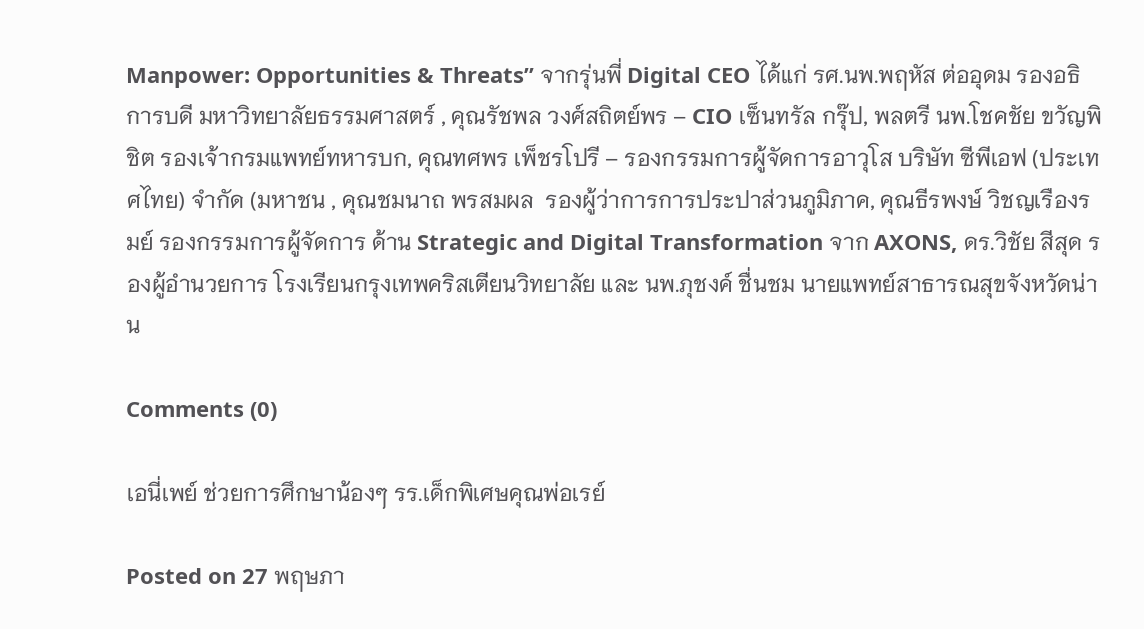Manpower: Opportunities & Threats” จากรุ่นพี่ Digital CEO ได้แก่ รศ.นพ.พฤหัส ต่ออุดม รองอธิการบดี มหาวิทยาลัยธรรมศาสตร์ , คุณรัชพล วงศ์สถิตย์พร – CIO เซ็นทรัล กรุ๊ป, พลตรี นพ.โชคชัย ขวัญพิชิต รองเจ้ากรมแพทย์ทหารบก, คุณทศพร เพ็ชรโปรี – รองกรรมการผู้จัดการอาวุโส บริษัท ซีพีเอฟ (ประเทศไทย) จำกัด (มหาชน , คุณชมนาถ พรสมผล  รองผู้ว่าการการประปาส่วนภูมิภาค, คุณธีรพงษ์ วิชญเรืองรมย์ รองกรรมการผู้จัดการ ด้าน Strategic and Digital Transformation จาก AXONS, ดร.วิชัย สีสุด รองผู้อำนวยการ โรงเรียนกรุงเทพคริสเตียนวิทยาลัย และ นพ.ภุชงค์ ชื่นชม นายแพทย์สาธารณสุขจังหวัดน่าน

Comments (0)

เอนี่เพย์ ช่วยการศึกษาน้องๆ รร.เด็กพิเศษคุณพ่อเรย์

Posted on 27 พฤษภา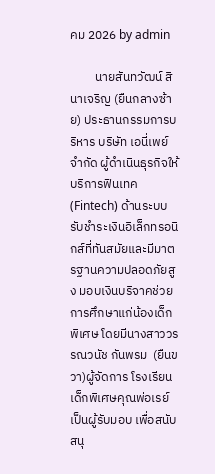คม 2026 by admin

         นายสันทวัฒน์ สินาเจริญ (ยืนกลางซ้าย) ประธานกรรมการบริหาร บริษัท เอนี่เพย์ จำกัด ผู้ดำเนินธุรกิจให้บริการฟินเทค (Fintech) ด้านระบบรับชำระเงินอิเล็กทรอนิกส์ที่ทันสมัยและมีมาตรฐานความปลอดภัยสูง มอบเงินบริจาคช่วยการศึกษาแก่น้องเด็กพิเศษ โดยมีนางสาววรรณวนัช กันพรม  (ยืนขวา)ผู้จัดการ โรงเรียนเด็กพิเศษคุณพ่อเรย์ เป็นผู้รับมอบ เพื่อสนับสนุ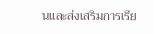นและส่งเสริมการเรีย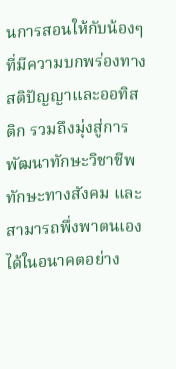นการสอนให้กับน้องๆ ที่มีความบกพร่องทางสติปัญญาและออทิสติก รวมถึงมุ่งสู่การพัฒนาทักษะวิชาชีพ ทักษะทางสังคม และสามารถพึ่งพาตนเองได้ในอนาคตอย่าง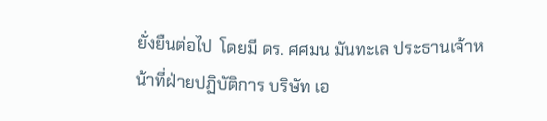ยั่งยืนต่อไป  โดยมี ดร. ศศมน มันทะเล ประธานเจ้าหน้าที่ฝ่ายปฏิบัติการ บริษัท เอ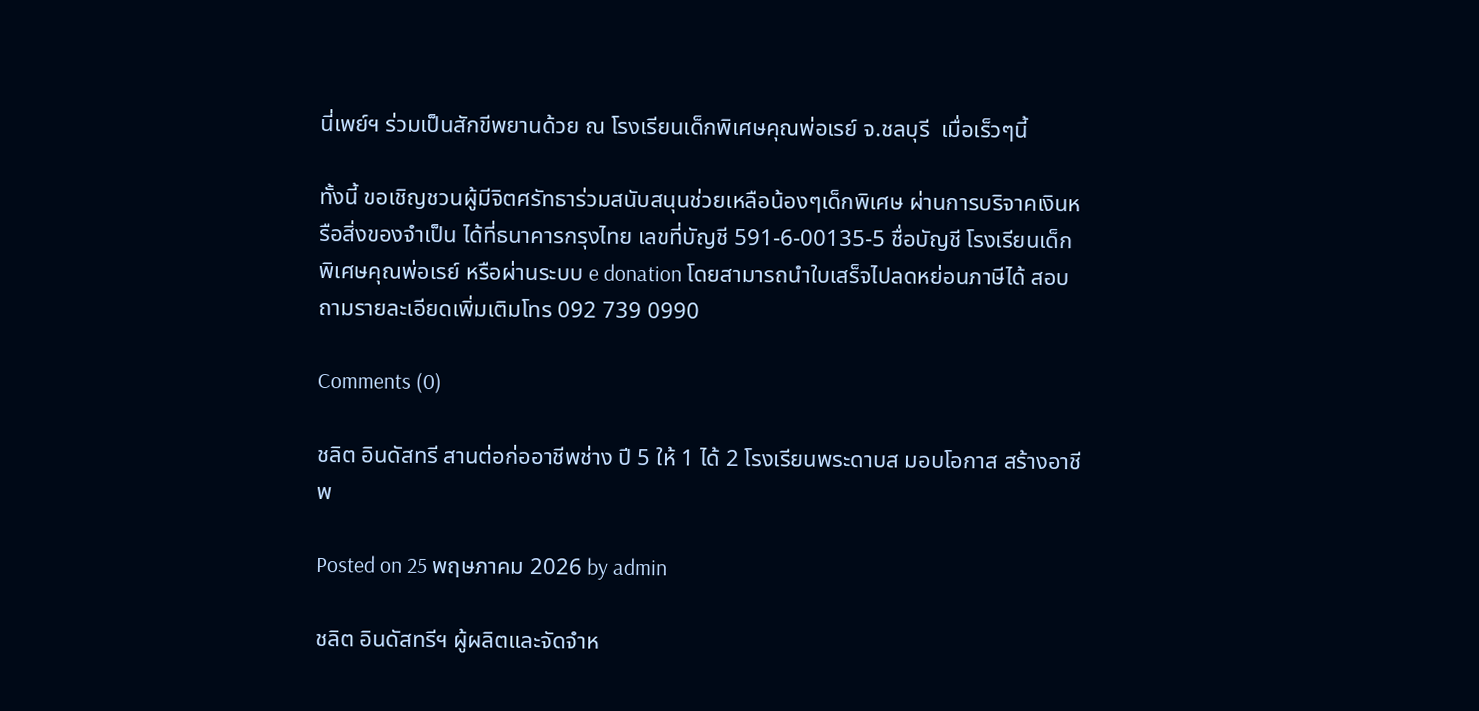นี่เพย์ฯ ร่วมเป็นสักขีพยานด้วย ณ โรงเรียนเด็กพิเศษคุณพ่อเรย์ จ.ชลบุรี  เมื่อเร็วๆนี้

ทั้งนี้ ขอเชิญชวนผู้มีจิตศรัทธาร่วมสนับสนุนช่วยเหลือน้องๆเด็กพิเศษ ผ่านการบริจาคเงินหรือสิ่งของจำเป็น ได้ที่ธนาคารกรุงไทย เลขที่บัญชี 591-6-00135-5 ชื่อบัญชี โรงเรียนเด็กพิเศษคุณพ่อเรย์ หรือผ่านระบบ e donation โดยสามารถนำใบเสร็จไปลดหย่อนภาษีได้ สอบถามรายละเอียดเพิ่มเติมโทร 092 739 0990

Comments (0)

ชลิต อินดัสทรี สานต่อก่ออาชีพช่าง ปี 5 ให้ 1 ได้ 2 โรงเรียนพระดาบส มอบโอกาส สร้างอาชีพ

Posted on 25 พฤษภาคม 2026 by admin

ชลิต อินดัสทรีฯ ผู้ผลิตและจัดจำห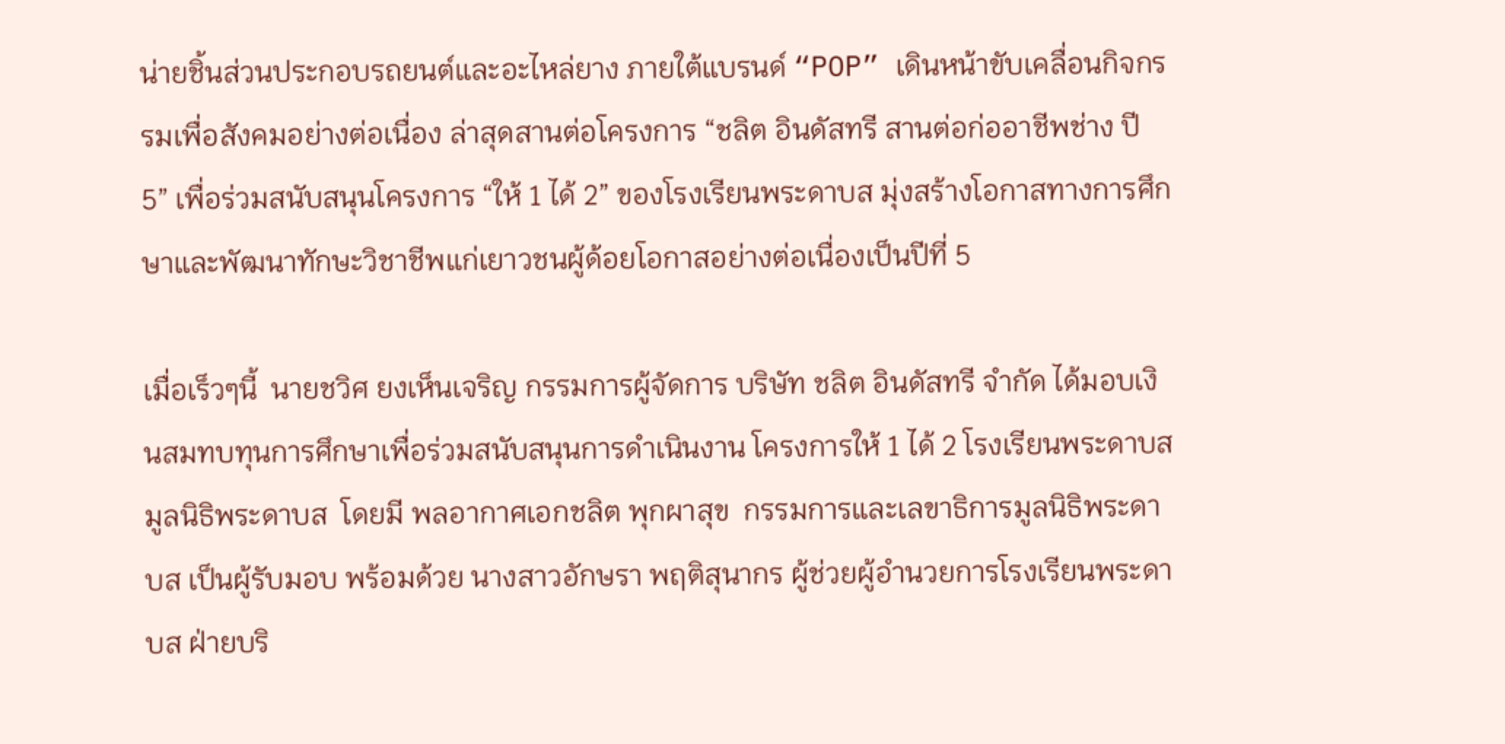น่ายชิ้นส่วนประกอบรถยนต์และอะไหล่ยาง ภายใต้แบรนด์ “POP” เดินหน้าขับเคลื่อนกิจกรรมเพื่อสังคมอย่างต่อเนื่อง ล่าสุดสานต่อโครงการ “ชลิต อินดัสทรี สานต่อก่ออาชีพช่าง ปี 5” เพื่อร่วมสนับสนุนโครงการ “ให้ 1 ได้ 2” ของโรงเรียนพระดาบส มุ่งสร้างโอกาสทางการศึกษาและพัฒนาทักษะวิชาชีพแก่เยาวชนผู้ด้อยโอกาสอย่างต่อเนื่องเป็นปีที่ 5

เมื่อเร็วๆนี้  นายชวิศ ยงเห็นเจริญ กรรมการผู้จัดการ บริษัท ชลิต อินดัสทรี จำกัด ได้มอบเงินสมทบทุนการศึกษาเพื่อร่วมสนับสนุนการดำเนินงาน โครงการให้ 1 ได้ 2 โรงเรียนพระดาบส มูลนิธิพระดาบส  โดยมี พลอากาศเอกชลิต พุกผาสุข  กรรมการและเลขาธิการมูลนิธิพระดาบส เป็นผู้รับมอบ พร้อมด้วย นางสาวอักษรา พฤติสุนากร ผู้ช่วยผู้อำนวยการโรงเรียนพระดาบส ฝ่ายบริ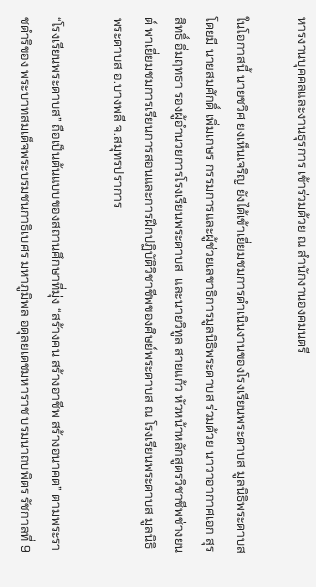หารงานบุคคลและงานธุรการ เข้าร่วมด้วย ณ สำนักงานองคมนตรี

ในโอกาสนี้ นายชวิศ ยงเห็นเจริญ ยังได้เข้าเยี่ยมชมการดำเนินงานของโรงเรียนพระดาบส มูลนิธิพระดาบส โดยมี นายสมศักดิ์ เพิ่มเกษร กรรมการและผู้ช่วยเลขาธิการมูลนิธิพระดาบส ร่วมด้วย นาวาอากาศเอก สุรสิทธิ์ อิ่มฤทธา รองผู้อำนวยการโรงเรียนพระดาบส  และนายวิทูล สายแก้ว หัวหน้าหลักสูตรวิชาชีพช่างยนต์ พาเยี่ยมชมการเรียนการสอนและการฝึกปฏิบัติวิชาชีพของศิษย์พระดาบส ณ โรงเรียนพระดาบส มูลนิธิพระดาบส อ.บางพลี จ.สมุทรปราการ

“โรงเรียนพระดาบส” ถือเป็นต้นแบบของสถานศึกษาที่มุ่ง “สร้างคน สร้างอาชีพ สร้างอนาคต” ตามพระราชดำริของ พระบาทสมเด็จพระบรมชนกาธิเบศร มหาภูมิพล อดุลยเดชมหาราช บรมนาถบพิตร รัชกาลที่ 9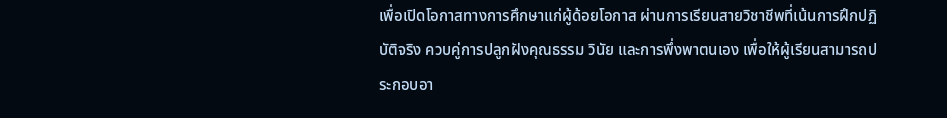เพื่อเปิดโอกาสทางการศึกษาแก่ผู้ด้อยโอกาส ผ่านการเรียนสายวิชาชีพที่เน้นการฝึกปฏิบัติจริง ควบคู่การปลูกฝังคุณธรรม วินัย และการพึ่งพาตนเอง เพื่อให้ผู้เรียนสามารถประกอบอา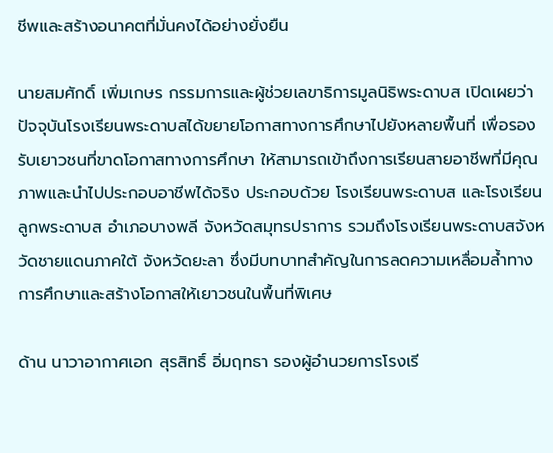ชีพและสร้างอนาคตที่มั่นคงได้อย่างยั่งยืน

นายสมศักดิ์ เพิ่มเกษร กรรมการและผู้ช่วยเลขาธิการมูลนิธิพระดาบส เปิดเผยว่า ปัจจุบันโรงเรียนพระดาบสได้ขยายโอกาสทางการศึกษาไปยังหลายพื้นที่ เพื่อรองรับเยาวชนที่ขาดโอกาสทางการศึกษา ให้สามารถเข้าถึงการเรียนสายอาชีพที่มีคุณภาพและนำไปประกอบอาชีพได้จริง ประกอบด้วย โรงเรียนพระดาบส และโรงเรียนลูกพระดาบส อำเภอบางพลี จังหวัดสมุทรปราการ รวมถึงโรงเรียนพระดาบสจังหวัดชายแดนภาคใต้ จังหวัดยะลา ซึ่งมีบทบาทสำคัญในการลดความเหลื่อมล้ำทางการศึกษาและสร้างโอกาสให้เยาวชนในพื้นที่พิเศษ

ด้าน นาวาอากาศเอก สุรสิทธิ์ อิ่มฤทธา รองผู้อำนวยการโรงเรี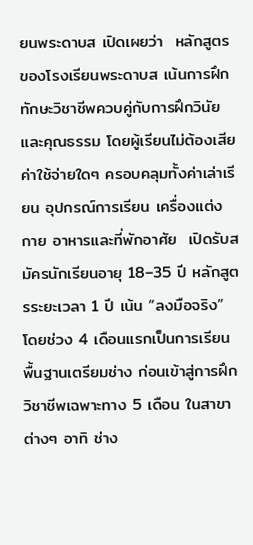ยนพระดาบส เปิดเผยว่า  หลักสูตรของโรงเรียนพระดาบส เน้นการฝึกทักษะวิชาชีพควบคู่กับการฝึกวินัยและคุณธรรม โดยผู้เรียนไม่ต้องเสียค่าใช้จ่ายใดๆ ครอบคลุมทั้งค่าเล่าเรียน อุปกรณ์การเรียน เครื่องแต่งกาย อาหารและที่พักอาศัย  เปิดรับสมัครนักเรียนอายุ 18–35 ปี หลักสูตรระยะเวลา 1 ปี เน้น “ลงมือจริง”  โดยช่วง 4 เดือนแรกเป็นการเรียนพื้นฐานเตรียมช่าง ก่อนเข้าสู่การฝึกวิชาชีพเฉพาะทาง 5 เดือน ในสาขาต่างๆ อาทิ ช่าง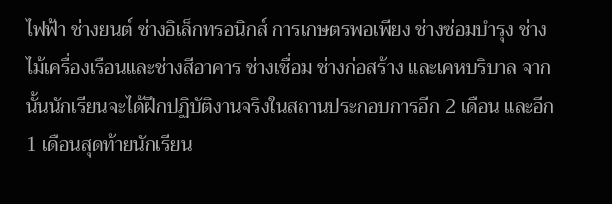ไฟฟ้า ช่างยนต์ ช่างอิเล็กทรอนิกส์ การเกษตรพอเพียง ช่างซ่อมบำรุง ช่างไม้เครื่องเรือนและช่างสีอาคาร ช่างเชื่อม ช่างก่อสร้าง และเคหบริบาล จากนั้นนักเรียนจะได้ฝึกปฏิบัติงานจริงในสถานประกอบการอีก 2 เดือน และอีก 1 เดือนสุดท้ายนักเรียน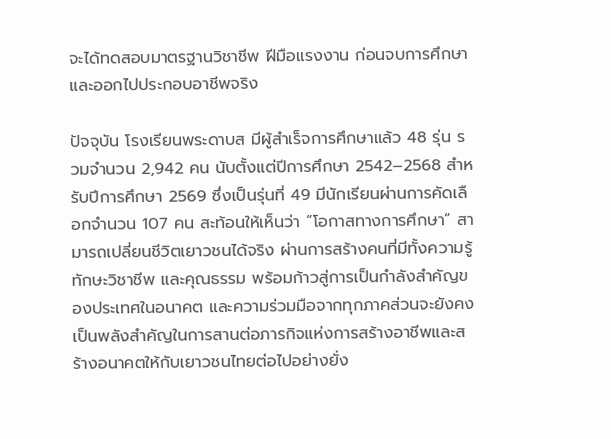จะได้ทดสอบมาตรฐานวิชาชีพ ฝีมือแรงงาน ก่อนจบการศึกษาและออกไปประกอบอาชีพจริง

ปัจจุบัน โรงเรียนพระดาบส มีผู้สำเร็จการศึกษาแล้ว 48 รุ่น รวมจำนวน 2,942 คน นับตั้งแต่ปีการศึกษา 2542–2568 สำหรับปีการศึกษา 2569 ซึ่งเป็นรุ่นที่ 49 มีนักเรียนผ่านการคัดเลือกจำนวน 107 คน สะท้อนให้เห็นว่า “โอกาสทางการศึกษา” สามารถเปลี่ยนชีวิตเยาวชนได้จริง ผ่านการสร้างคนที่มีทั้งความรู้ ทักษะวิชาชีพ และคุณธรรม พร้อมก้าวสู่การเป็นกำลังสำคัญของประเทศในอนาคต และความร่วมมือจากทุกภาคส่วนจะยังคงเป็นพลังสำคัญในการสานต่อภารกิจแห่งการสร้างอาชีพและสร้างอนาคตให้กับเยาวชนไทยต่อไปอย่างยั่ง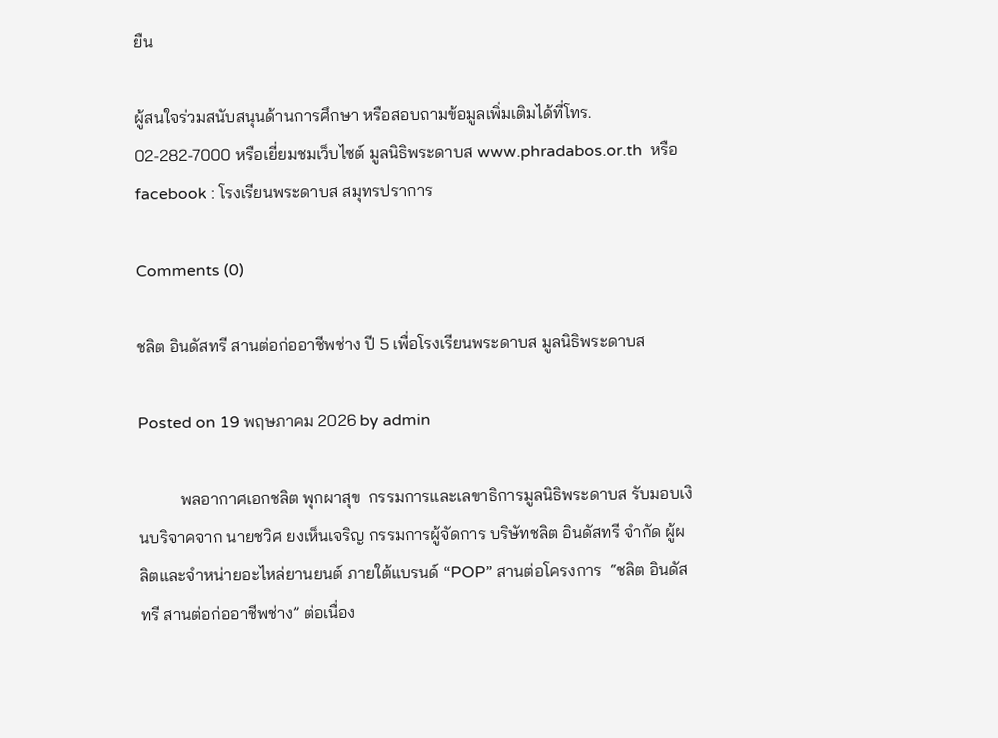ยืน

ผู้สนใจร่วมสนับสนุนด้านการศึกษา หรือสอบถามข้อมูลเพิ่มเติมได้ที่โทร. 02-282-7000 หรือเยี่ยมชมเว็บไซต์ มูลนิธิพระดาบส www.phradabos.or.th  หรือ facebook : โรงเรียนพระดาบส สมุทรปราการ

Comments (0)

ชลิต อินดัสทรี สานต่อก่ออาชีพช่าง ปี 5 เพื่อโรงเรียนพระดาบส มูลนิธิพระดาบส

Posted on 19 พฤษภาคม 2026 by admin

          พลอากาศเอกชลิต พุกผาสุข  กรรมการและเลขาธิการมูลนิธิพระดาบส รับมอบเงินบริจาคจาก นายชวิศ ยงเห็นเจริญ กรรมการผู้จัดการ บริษัทชลิต อินดัสทรี จำกัด ผู้ผลิตและจำหน่ายอะไหล่ยานยนต์ ภายใต้แบรนด์ “POP” สานต่อโครงการ  “ชลิต อินดัสทรี สานต่อก่ออาชีพช่าง” ต่อเนื่อง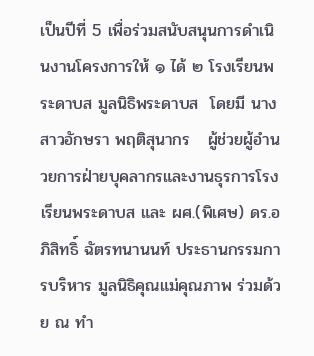เป็นปีที่ 5 เพื่อร่วมสนับสนุนการดำเนินงานโครงการให้ ๑ ได้ ๒ โรงเรียนพระดาบส มูลนิธิพระดาบส  โดยมี นางสาวอักษรา พฤติสุนากร   ผู้ช่วยผู้อำนวยการฝ่ายบุคลากรและงานธุรการโรงเรียนพระดาบส และ ผศ.(พิเศษ) ดร.อภิสิทธิ์ ฉัตรทนานนท์ ประธานกรรมการบริหาร มูลนิธิคุณแม่คุณภาพ ร่วมด้วย ณ ทำ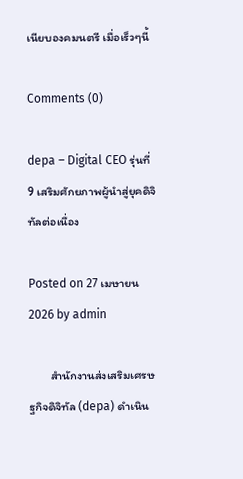เนียบองคมนตรี เมื่อเร็วๆนี้

Comments (0)

depa – Digital CEO รุ่นที่ 9 เสริมศักยภาพผู้นำสู่ยุคดิจิทัลต่อเนื่อง

Posted on 27 เมษายน 2026 by admin

        สำนักงานส่งเสริมเศรษฐกิจดิจิทัล (depa) ดำเนิน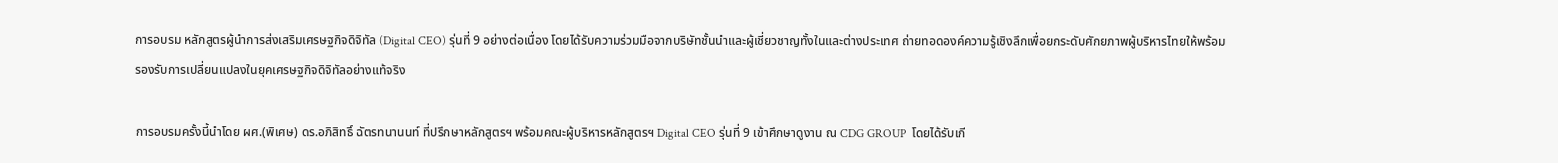การอบรม หลักสูตรผู้นำการส่งเสริมเศรษฐกิจดิจิทัล (Digital CEO) รุ่นที่ 9 อย่างต่อเนื่อง โดยได้รับความร่วมมือจากบริษัทชั้นนำและผู้เชี่ยวชาญทั้งในและต่างประเทศ ถ่ายทอดองค์ความรู้เชิงลึกเพื่อยกระดับศักยภาพผู้บริหารไทยให้พร้อมรองรับการเปลี่ยนแปลงในยุคเศรษฐกิจดิจิทัลอย่างแท้จริง

การอบรมครั้งนี้นำโดย ผศ.(พิเศษ) ดร.อภิสิทธิ์ ฉัตรทนานนท์ ที่ปรึกษาหลักสูตรฯ พร้อมคณะผู้บริหารหลักสูตรฯ Digital CEO รุ่นที่ 9 เข้าศึกษาดูงาน ณ CDG GROUP  โดยได้รับเกี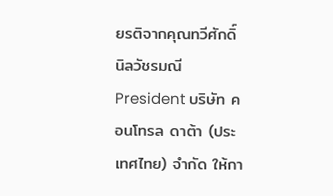ยรติจากคุณทวีศักดิ์ นิลวัชรมณี President บริษัท คอนโทรล ดาต้า (ประเทศไทย) จำกัด ให้กา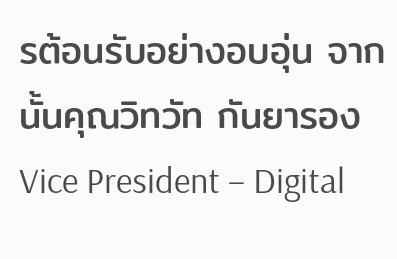รต้อนรับอย่างอบอุ่น จากนั้นคุณวิทวัท กันยารอง  Vice President – Digital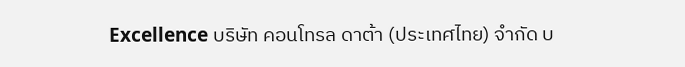Excellence บริษัท คอนโทรล ดาต้า (ประเทศไทย) จำกัด บ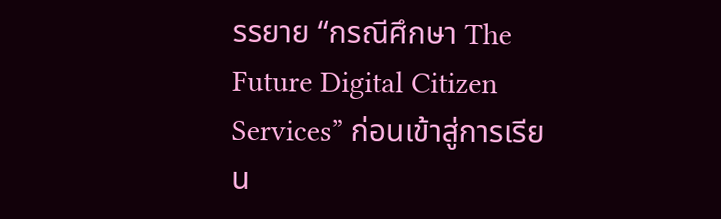รรยาย “กรณีศึกษา The Future Digital Citizen Services” ก่อนเข้าสู่การเรียน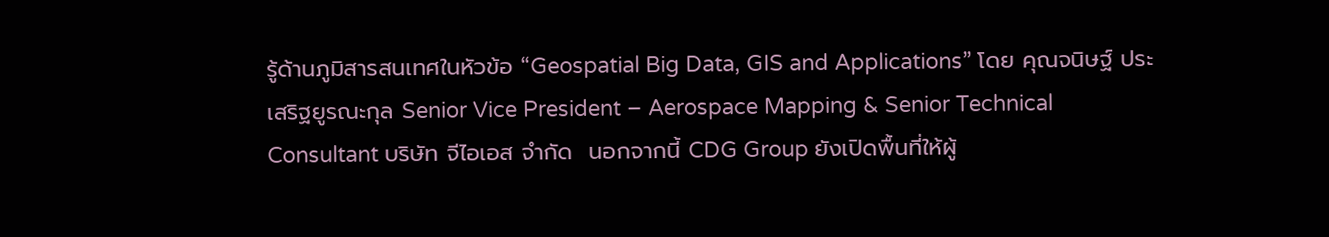รู้ด้านภูมิสารสนเทศในหัวข้อ “Geospatial Big Data, GIS and Applications” โดย คุณจนิษฐ์ ประเสริฐยูรณะกุล Senior Vice President – Aerospace Mapping & Senior Technical Consultant บริษัท จีไอเอส จำกัด  นอกจากนี้ CDG Group ยังเปิดพื้นที่ให้ผู้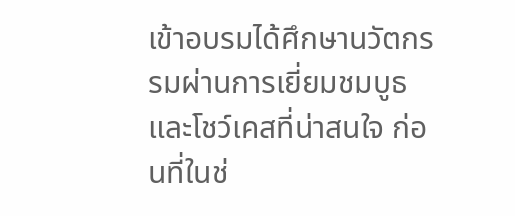เข้าอบรมได้ศึกษานวัตกรรมผ่านการเยี่ยมชมบูธและโชว์เคสที่น่าสนใจ ก่อนที่ในช่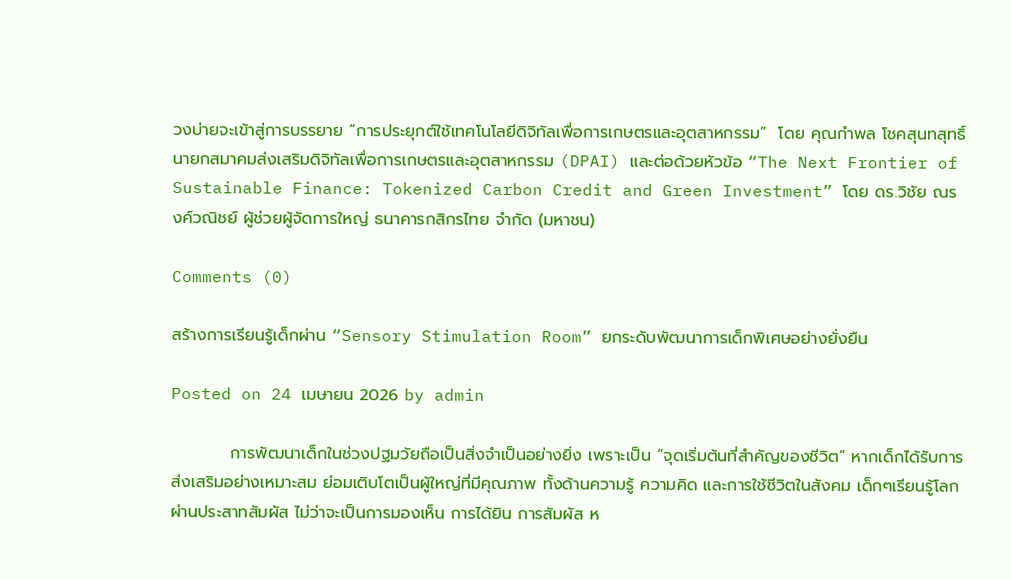วงบ่ายจะเข้าสู่การบรรยาย “การประยุกต์ใช้เทคโนโลยีดิจิทัลเพื่อการเกษตรและอุตสาหกรรม”  โดย คุณกำพล โชคสุนทสุทธิ์ นายกสมาคมส่งเสริมดิจิทัลเพื่อการเกษตรและอุตสาหกรรม (DPAI) และต่อด้วยหัวข้อ “The Next Frontier of Sustainable Finance: Tokenized Carbon Credit and Green Investment” โดย ดร.วิชัย ณรงค์วณิชย์ ผู้ช่วยผู้จัดการใหญ่ ธนาคารกสิกรไทย จำกัด (มหาชน)

Comments (0)

สร้างการเรียนรู้เด็กผ่าน “Sensory Stimulation Room” ยกระดับพัฒนาการเด็กพิเศษอย่างยั่งยืน

Posted on 24 เมษายน 2026 by admin

          การพัฒนาเด็กในช่วงปฐมวัยถือเป็นสิ่งจำเป็นอย่างยิ่ง เพราะเป็น “จุดเริ่มต้นที่สำคัญของชีวิต” หากเด็กได้รับการส่งเสริมอย่างเหมาะสม ย่อมเติบโตเป็นผู้ใหญ่ที่มีคุณภาพ ทั้งด้านความรู้ ความคิด และการใช้ชีวิตในสังคม เด็กๆเรียนรู้โลกผ่านประสาทสัมผัส ไม่ว่าจะเป็นการมองเห็น การได้ยิน การสัมผัส ห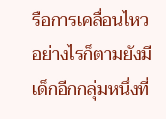รือการเคลื่อนไหว อย่างไรก็ตามยังมีเด็กอีกกลุ่มหนึ่งที่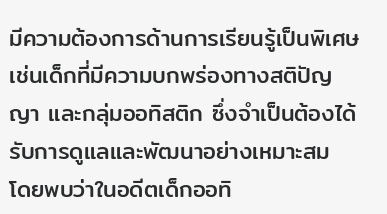มีความต้องการด้านการเรียนรู้เป็นพิเศษ เช่นเด็กที่มีความบกพร่องทางสติปัญญา และกลุ่มออทิสติก ซึ่งจำเป็นต้องได้รับการดูแลและพัฒนาอย่างเหมาะสม โดยพบว่าในอดีตเด็กออทิ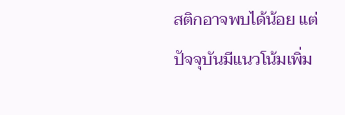สติกอาจพบได้น้อย แต่ปัจจุบันมีแนวโน้มเพิ่ม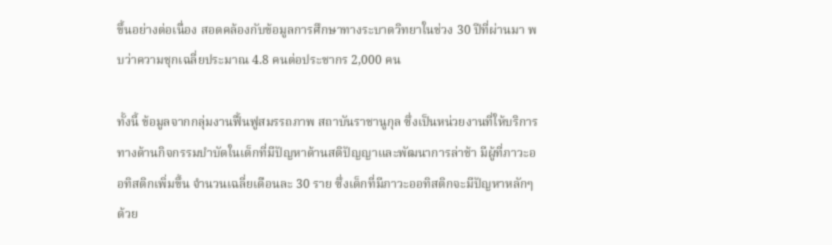ขึ้นอย่างต่อเนื่อง สอดคล้องกับข้อมูลการศึกษาทางระบาดวิทยาในช่วง 30 ปีที่ผ่านมา พบว่าความชุกเฉลี่ยประมาณ 4.8 คนต่อประชากร 2,000 คน

ทั้งนี้ ข้อมูลจากกลุ่มงานฟื้นฟูสมรรถภาพ สถาบันราชานูกุล ซึ่งเป็นหน่วยงานที่ให้บริการทางด้านกิจกรรมบำบัดในเด็กที่มีปัญหาด้านสติปัญญาและพัฒนาการล่าช้า มีผู้ที่ภาวะออทิสติกเพิ่มขึ้น จำนวนเฉลี่ยเดือนละ 30 ราย ซึ่งเด็กที่มีภาวะออทิสติกจะมีปัญหาหลักๆ ด้วย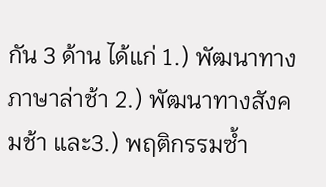กัน 3 ด้าน ได้แก่ 1.) พัฒนาทางภาษาล่าช้า 2.) พัฒนาทางสังคมช้า และ3.) พฤติกรรมซ้ำ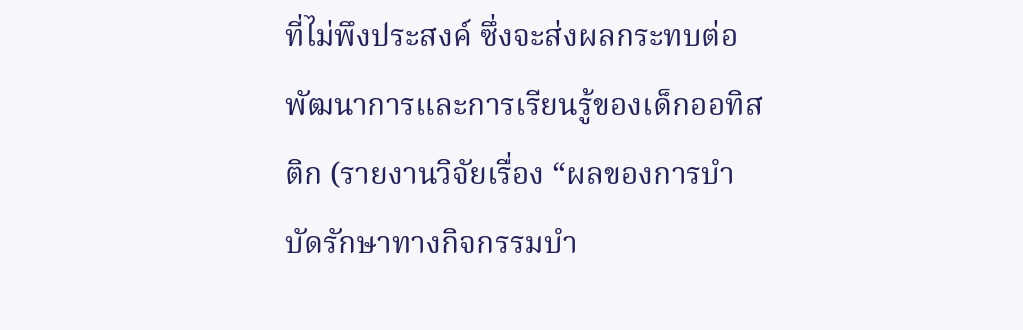ที่ไม่พึงประสงค์ ซึ่งจะส่งผลกระทบต่อพัฒนาการและการเรียนรู้ของเด็กออทิสติก (รายงานวิจัยเรื่อง “ผลของการบำบัดรักษาทางกิจกรรมบำ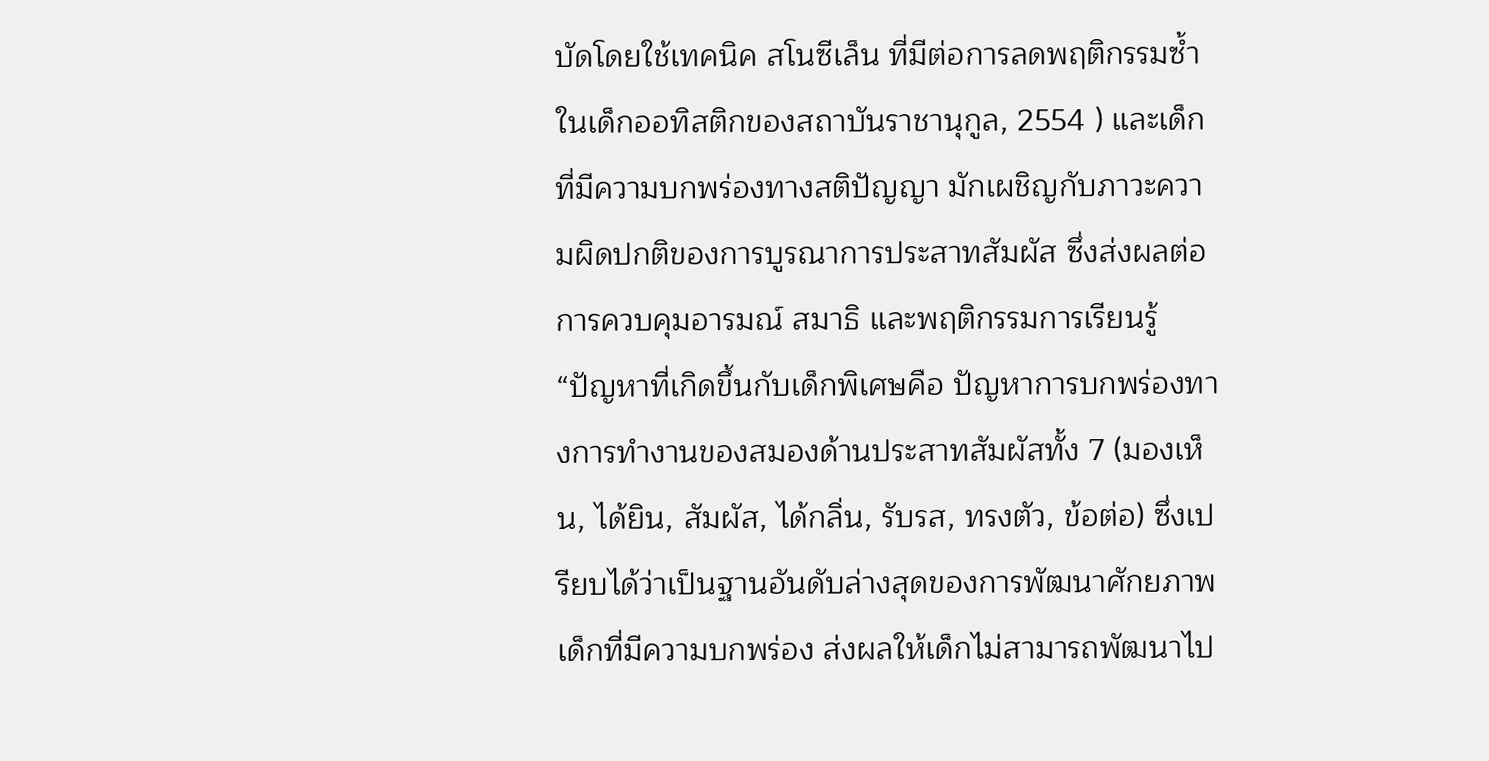บัดโดยใช้เทคนิค สโนซีเล็น ที่มีต่อการลดพฤติกรรมซ้ำในเด็กออทิสติกของสถาบันราชานุกูล, 2554 ) และเด็กที่มีความบกพร่องทางสติปัญญา มักเผชิญกับภาวะความผิดปกติของการบูรณาการประสาทสัมผัส ซึ่งส่งผลต่อการควบคุมอารมณ์ สมาธิ และพฤติกรรมการเรียนรู้  “ปัญหาที่เกิดขึ้นกับเด็กพิเศษคือ ปัญหาการบกพร่องทางการทำงานของสมองด้านประสาทสัมผัสทั้ง 7 (มองเห็น, ได้ยิน, สัมผัส, ได้กลิ่น, รับรส, ทรงตัว, ข้อต่อ) ซึ่งเปรียบได้ว่าเป็นฐานอันดับล่างสุดของการพัฒนาศักยภาพเด็กที่มีความบกพร่อง ส่งผลให้เด็กไม่สามารถพัฒนาไป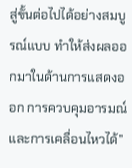สู่ขั้นต่อไปได้อย่างสมบูรณ์แบบ ทำให้ส่งผลออกมาในด้านการแสดงออก การควบคุมอารมณ์ และการเคลื่อนไหวได้”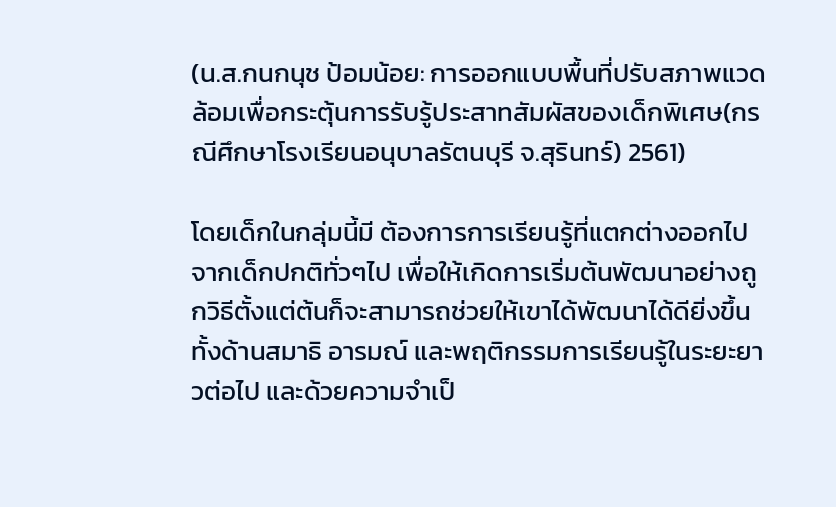(น.ส.กนกนุช ป้อมน้อย: การออกแบบพื้นที่ปรับสภาพแวดล้อมเพื่อกระตุ้นการรับรู้ประสาทสัมผัสของเด็กพิเศษ(กรณีศึกษาโรงเรียนอนุบาลรัตนบุรี จ.สุรินทร์) 2561)

โดยเด็กในกลุ่มนี้มี ต้องการการเรียนรู้ที่แตกต่างออกไปจากเด็กปกติทั่วๆไป เพื่อให้เกิดการเริ่มต้นพัฒนาอย่างถูกวิธีตั้งแต่ต้นก็จะสามารถช่วยให้เขาได้พัฒนาได้ดียิ่งขึ้น ทั้งด้านสมาธิ อารมณ์ และพฤติกรรมการเรียนรู้ในระยะยาวต่อไป และด้วยความจำเป็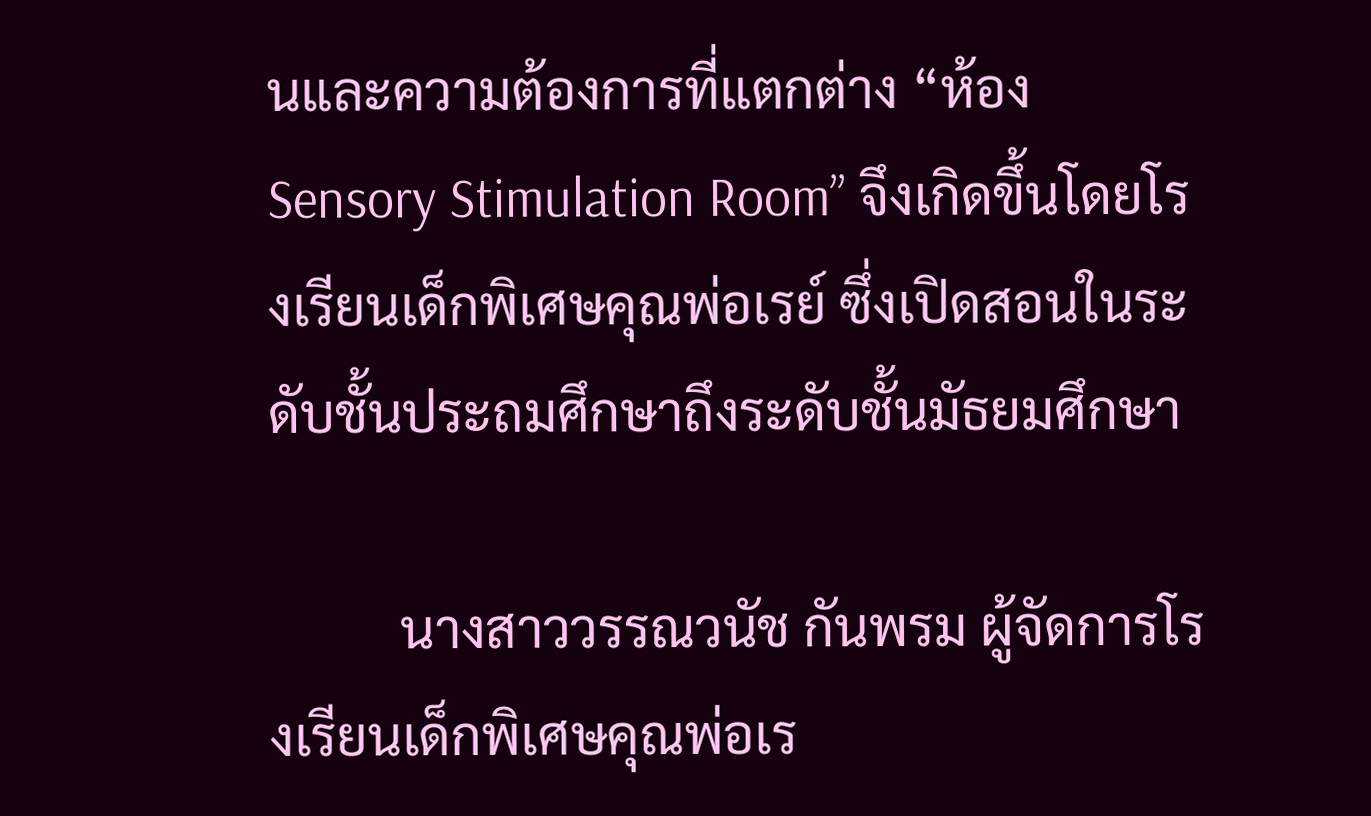นและความต้องการที่แตกต่าง “ห้อง Sensory Stimulation Room” จึงเกิดขึ้นโดยโรงเรียนเด็กพิเศษคุณพ่อเรย์ ซึ่งเปิดสอนในระดับชั้นประถมศึกษาถึงระดับชั้นมัธยมศึกษา

          นางสาววรรณวนัช กันพรม ผู้จัดการโรงเรียนเด็กพิเศษคุณพ่อเร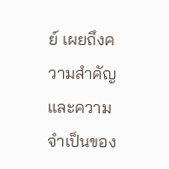ย์ เผยถึงความสำคัญและความจำเป็นของ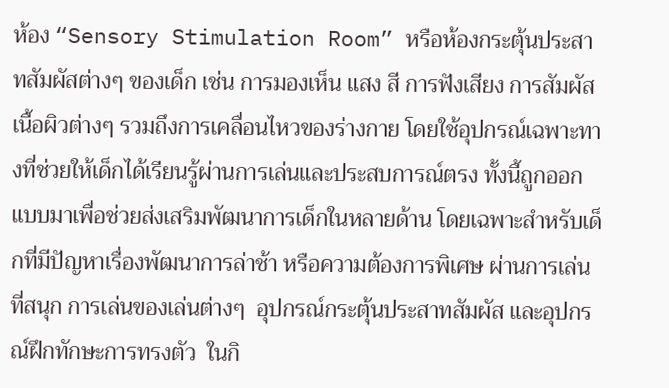ห้อง “Sensory Stimulation Room” หรือห้องกระตุ้นประสาทสัมผัสต่างๆ ของเด็ก เช่น การมองเห็น แสง สี การฟังเสียง การสัมผัสเนื้อผิวต่างๆ รวมถึงการเคลื่อนไหวของร่างกาย โดยใช้อุปกรณ์เฉพาะทางที่ช่วยให้เด็กได้เรียนรู้ผ่านการเล่นและประสบการณ์ตรง ทั้งนี้ถูกออกแบบมาเพื่อช่วยส่งเสริมพัฒนาการเด็กในหลายด้าน โดยเฉพาะสำหรับเด็กที่มีปัญหาเรื่องพัฒนาการล่าช้า หรือความต้องการพิเศษ ผ่านการเล่นที่สนุก การเล่นของเล่นต่างๆ  อุปกรณ์กระตุ้นประสาทสัมผัส และอุปกรณ์ฝึกทักษะการทรงตัว  ในกิ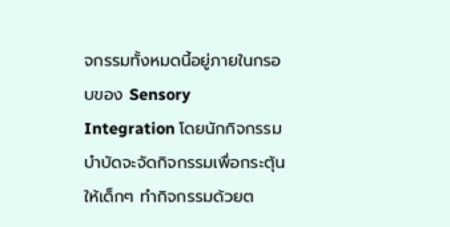จกรรมทั้งหมดนี้อยู่ภายในกรอบของ Sensory Integration โดยนักกิจกรรมบำบัดจะจัดกิจกรรมเพื่อกระตุ้นให้เด็กๆ ทำกิจกรรมด้วยต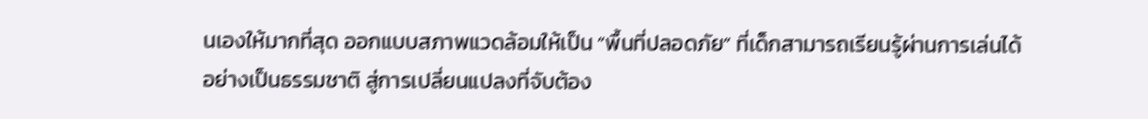นเองให้มากที่สุด ออกแบบสภาพแวดล้อมให้เป็น “พื้นที่ปลอดภัย” ที่เด็กสามารถเรียนรู้ผ่านการเล่นได้อย่างเป็นธรรมชาติ สู่การเปลี่ยนแปลงที่จับต้อง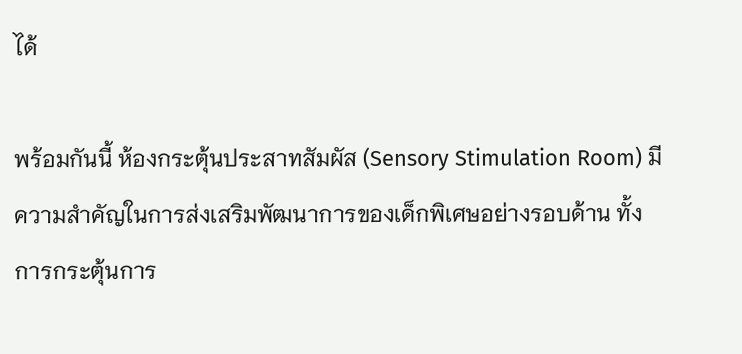ได้

พร้อมกันนี้ ห้องกระตุ้นประสาทสัมผัส (Sensory Stimulation Room) มีความสำคัญในการส่งเสริมพัฒนาการของเด็กพิเศษอย่างรอบด้าน ทั้งการกระตุ้นการ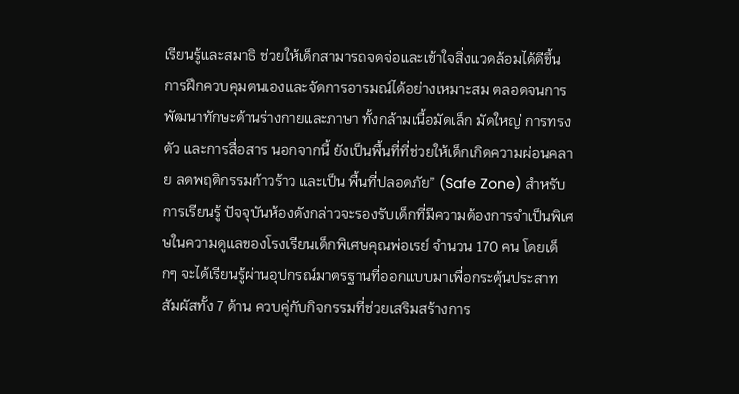เรียนรู้และสมาธิ ช่วยให้เด็กสามารถจดจ่อและเข้าใจสิ่งแวดล้อมได้ดีขึ้น การฝึกควบคุมตนเองและจัดการอารมณ์ได้อย่างเหมาะสม ตลอดจนการพัฒนาทักษะด้านร่างกายและภาษา ทั้งกล้ามเนื้อมัดเล็ก มัดใหญ่ การทรงตัว และการสื่อสาร นอกจากนี้ ยังเป็นพื้นที่ที่ช่วยให้เด็กเกิดความผ่อนคลาย ลดพฤติกรรมก้าวร้าว และเป็น พื้นที่ปลอดภัย” (Safe Zone) สำหรับการเรียนรู้ ปัจจุบันห้องดังกล่าวจะรองรับเด็กที่มีความต้องการจำเป็นพิเศษในความดูแลของโรงเรียนเด็กพิเศษคุณพ่อเรย์ จำนวน 170 คน โดยเด็กๆ จะได้เรียนรู้ผ่านอุปกรณ์มาตรฐานที่ออกแบบมาเพื่อกระตุ้นประสาทสัมผัสทั้ง 7 ด้าน ควบคู่กับกิจกรรมที่ช่วยเสริมสร้างการ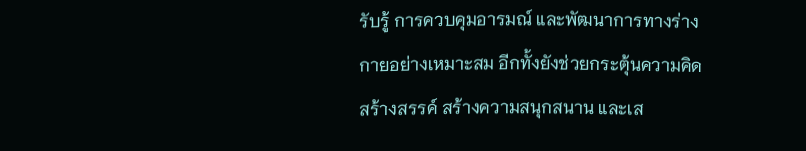รับรู้ การควบคุมอารมณ์ และพัฒนาการทางร่างกายอย่างเหมาะสม อีกทั้งยังช่วยกระตุ้นความคิดสร้างสรรค์ สร้างความสนุกสนาน และเส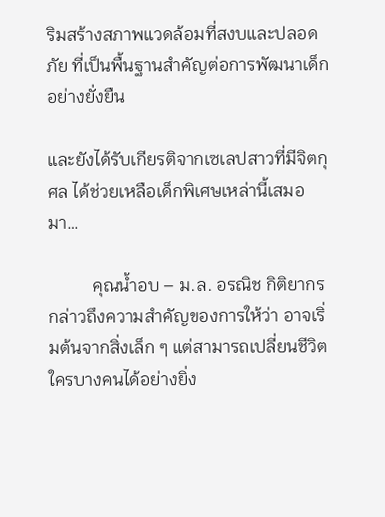ริมสร้างสภาพแวดล้อมที่สงบและปลอดภัย ที่เป็นพื้นฐานสำคัญต่อการพัฒนาเด็กอย่างยั่งยืน

และยังได้รับเกียรติจากเซเลปสาวที่มีจิตกุศล ได้ช่วยเหลือเด็กพิเศษเหล่านี้เสมอมา…

          คุณน้ำอบ – ม.ล. อรณิช กิติยากร กล่าวถึงความสำคัญของการให้ว่า อาจเริ่มต้นจากสิ่งเล็ก ๆ แต่สามารถเปลี่ยนชีวิตใครบางคนได้อย่างยิ่ง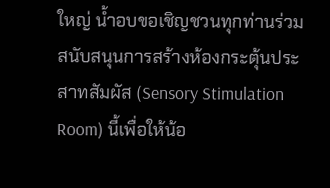ใหญ่ น้ำอบขอเชิญชวนทุกท่านร่วมสนับสนุนการสร้างห้องกระตุ้นประสาทสัมผัส (Sensory Stimulation Room) นี้เพื่อให้น้อ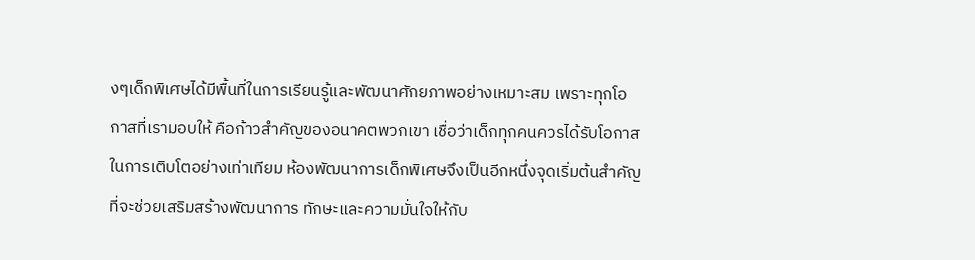งๆเด็กพิเศษได้มีพื้นที่ในการเรียนรู้และพัฒนาศักยภาพอย่างเหมาะสม เพราะทุกโอกาสที่เรามอบให้ คือก้าวสำคัญของอนาคตพวกเขา เชื่อว่าเด็กทุกคนควรได้รับโอกาสในการเติบโตอย่างเท่าเทียม ห้องพัฒนาการเด็กพิเศษจึงเป็นอีกหนึ่งจุดเริ่มต้นสำคัญ ที่จะช่วยเสริมสร้างพัฒนาการ ทักษะและความมั่นใจให้กับ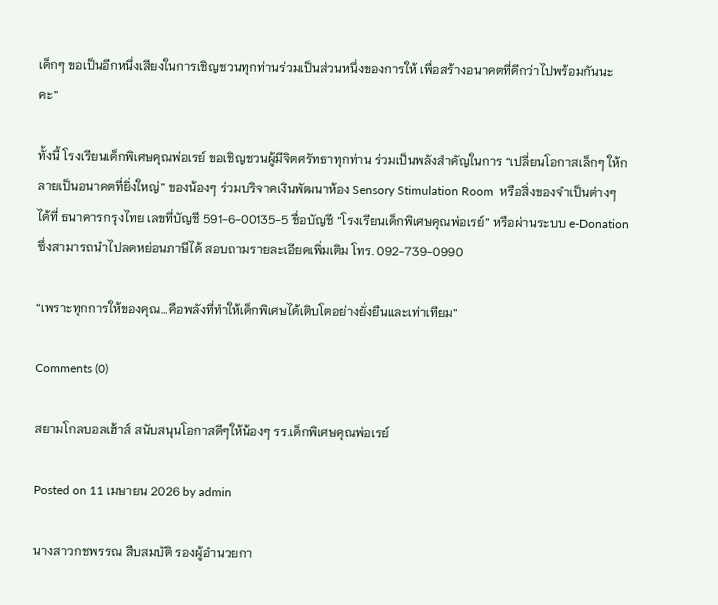เด็กๆ ขอเป็นอีกหนึ่งเสียงในการเชิญชวนทุกท่านร่วมเป็นส่วนหนึ่งของการให้ เพื่อสร้างอนาคตที่ดีกว่าไปพร้อมกันนะคะ”

ทั้งนี้ โรงเรียนเด็กพิเศษคุณพ่อเรย์ ขอเชิญชวนผู้มีจิตศรัทธาทุกท่าน ร่วมเป็นพลังสำคัญในการ “เปลี่ยนโอกาสเล็กๆ ให้กลายเป็นอนาคตที่ยิ่งใหญ่” ของน้องๆ ร่วมบริจาคเงินพัฒนาห้อง Sensory Stimulation Room  หรือสิ่งของจำเป็นต่างๆ ได้ที่ ธนาคารกรุงไทย เลขที่บัญชี 591-6-00135-5 ชื่อบัญชี “โรงเรียนเด็กพิเศษคุณพ่อเรย์” หรือผ่านระบบ e-Donation ซึ่งสามารถนำไปลดหย่อนภาษีได้ สอบถามรายละเอียดเพิ่มเติม โทร. 092-739-0990

“เพราะทุกการให้ของคุณ…คือพลังที่ทำให้เด็กพิเศษได้เติบโตอย่างยั่งยืนและเท่าเทียม”

Comments (0)

สยามโกลบอลเฮ้าส์ สนับสนุนโอกาสดีๆให้น้องๆ รร.เด็กพิเศษคุณพ่อเรย์

Posted on 11 เมษายน 2026 by admin

นางสาวกชพรรณ สืบสมบัติ รองผู้อำนวยกา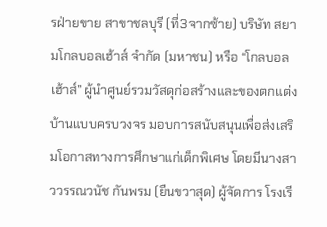รฝ่ายขาย สาขาชลบุรี (ที่3จากซ้าย) บริษัท สยามโกลบอลเฮ้าส์ จำกัด (มหาชน) หรือ “โกลบอลเฮ้าส์” ผู้นำศูนย์รวมวัสดุก่อสร้างและของตกแต่งบ้านแบบครบวงจร มอบการสนับสนุนเพื่อส่งเสริมโอกาสทางการศึกษาแก่เด็กพิเศษ โดยมีนางสาววรรณวนัช กันพรม (ยืนขวาสุด) ผู้จัดการ โรงเรี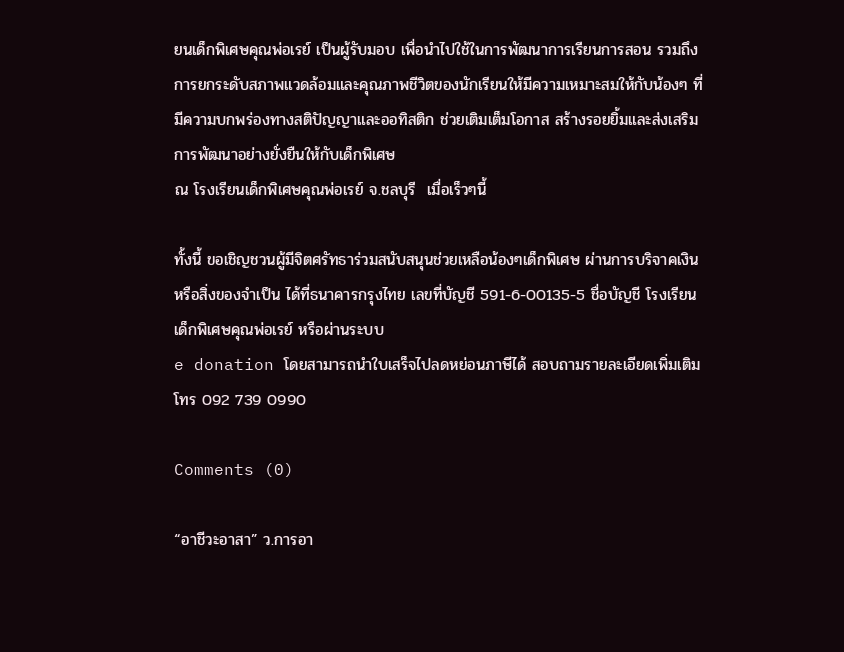ยนเด็กพิเศษคุณพ่อเรย์ เป็นผู้รับมอบ เพื่อนำไปใช้ในการพัฒนาการเรียนการสอน รวมถึงการยกระดับสภาพแวดล้อมและคุณภาพชีวิตของนักเรียนให้มีความเหมาะสมให้กับน้องๆ ที่มีความบกพร่องทางสติปัญญาและออทิสติก ช่วยเติมเต็มโอกาส สร้างรอยยิ้มและส่งเสริมการพัฒนาอย่างยั่งยืนให้กับเด็กพิเศษ
ณ โรงเรียนเด็กพิเศษคุณพ่อเรย์ จ.ชลบุรี  เมื่อเร็วๆนี้

ทั้งนี้ ขอเชิญชวนผู้มีจิตศรัทธาร่วมสนับสนุนช่วยเหลือน้องๆเด็กพิเศษ ผ่านการบริจาคเงินหรือสิ่งของจำเป็น ได้ที่ธนาคารกรุงไทย เลขที่บัญชี 591-6-00135-5 ชื่อบัญชี โรงเรียนเด็กพิเศษคุณพ่อเรย์ หรือผ่านระบบ
e donation โดยสามารถนำใบเสร็จไปลดหย่อนภาษีได้ สอบถามรายละเอียดเพิ่มเติมโทร 092 739 0990

Comments (0)

“อาชีวะอาสา” ว.การอา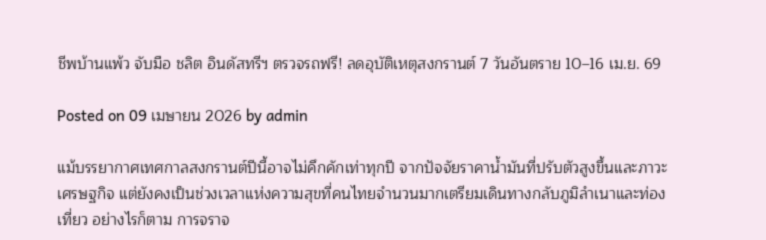ชีพบ้านแพ้ว จับมือ ชลิต อินดัสทรีฯ ตรวจรถฟรี! ลดอุบัติเหตุสงกรานต์ 7 วันอันตราย 10–16 เม.ย. 69

Posted on 09 เมษายน 2026 by admin

แม้บรรยากาศเทศกาลสงกรานต์ปีนี้อาจไม่คึกคักเท่าทุกปี จากปัจจัยราคาน้ำมันที่ปรับตัวสูงขึ้นและภาวะเศรษฐกิจ แต่ยังคงเป็นช่วงเวลาแห่งความสุขที่คนไทยจำนวนมากเตรียมเดินทางกลับภูมิลำเนาและท่องเที่ยว อย่างไรก็ตาม การจราจ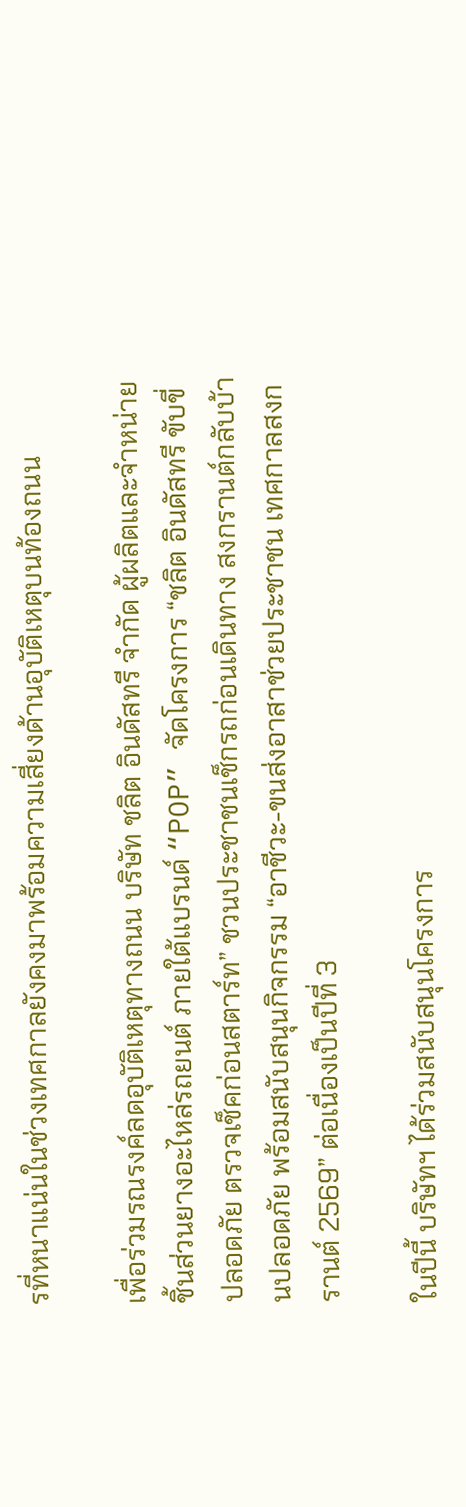รที่หนาแน่นในช่วงเทศกาลยังคงมาพร้อมความเสี่ยงด้านอุบัติเหตุบนท้องถนน

เพื่อร่วมรณรงค์ลดอุบัติเหตุทางถนน บริษัท ชลิต อินดัสทรี จำกัด ผู้ผลิตและจำหน่ายชิ้นส่วนยางอะไหล่รถยนต์ ภายใต้แบรนด์ “POP” จัดโครงการ “ชลิต อินดัสทรี ขับขี่ปลอดภัย ตรวจเช็คก่อนสตาร์ท” ชวนประชาชนเช็กรถก่อนเดินทาง สงกรานต์กลับบ้านปลอดภัย พร้อมสนับสนุนกิจกรรม “อาชีวะ-ขนส่งอาสาช่วยประชาชน เทศกาลสงกรานต์ 2569” ต่อเนื่องเป็นปีที่ 3

ในปีนี้ บริษัทฯ ได้ร่วมสนับสนุนโครงการ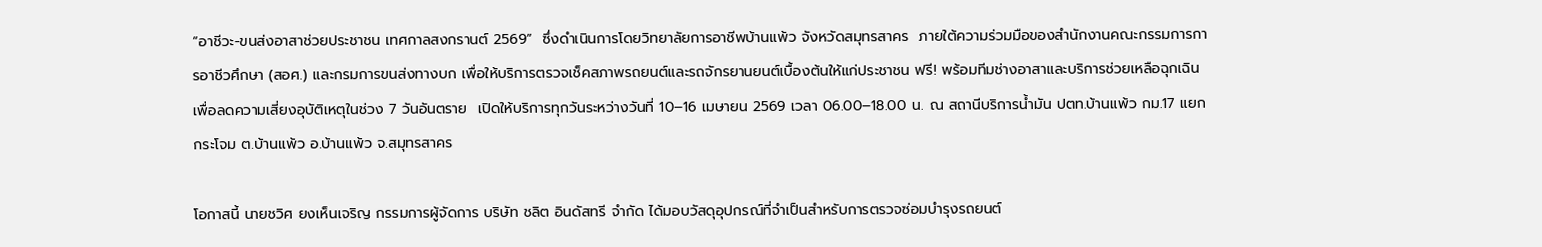“อาชีวะ-ขนส่งอาสาช่วยประชาชน เทศกาลสงกรานต์ 2569”  ซึ่งดำเนินการโดยวิทยาลัยการอาชีพบ้านแพ้ว จังหวัดสมุทรสาคร  ภายใต้ความร่วมมือของสำนักงานคณะกรรมการการอาชีวศึกษา (สอศ.) และกรมการขนส่งทางบก เพื่อให้บริการตรวจเช็คสภาพรถยนต์และรถจักรยานยนต์เบื้องต้นให้แก่ประชาชน ฟรี! พร้อมทีมช่างอาสาและบริการช่วยเหลือฉุกเฉิน เพื่อลดความเสี่ยงอุบัติเหตุในช่วง 7 วันอันตราย  เปิดให้บริการทุกวันระหว่างวันที่ 10–16 เมษายน 2569 เวลา 06.00–18.00 น. ณ สถานีบริการน้ำมัน ปตท.บ้านแพ้ว กม.17 แยกกระโจม ต.บ้านแพ้ว อ.บ้านแพ้ว จ.สมุทรสาคร

โอกาสนี้ นายชวิศ ยงเห็นเจริญ กรรมการผู้จัดการ บริษัท ชลิต อินดัสทรี จำกัด ได้มอบวัสดุอุปกรณ์ที่จำเป็นสำหรับการตรวจซ่อมบำรุงรถยนต์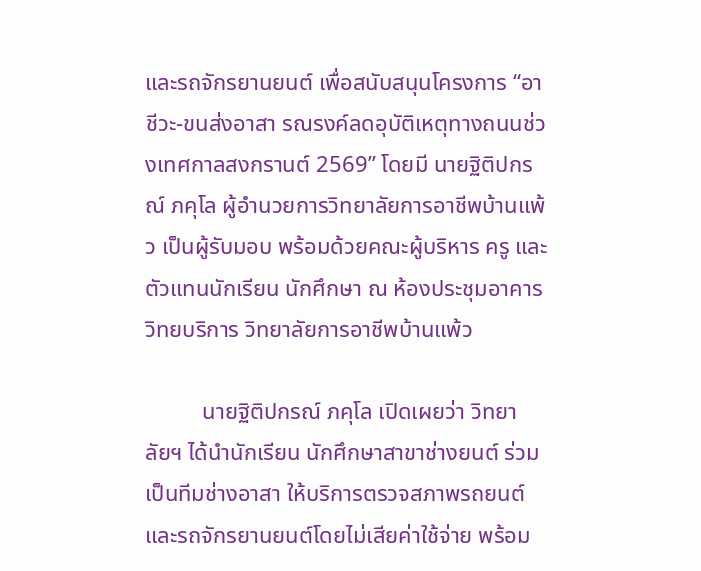และรถจักรยานยนต์ เพื่อสนับสนุนโครงการ “อาชีวะ-ขนส่งอาสา รณรงค์ลดอุบัติเหตุทางถนนช่วงเทศกาลสงกรานต์ 2569” โดยมี นายฐิติปกรณ์ ภคุโล ผู้อำนวยการวิทยาลัยการอาชีพบ้านแพ้ว เป็นผู้รับมอบ พร้อมด้วยคณะผู้บริหาร ครู และตัวแทนนักเรียน นักศึกษา ณ ห้องประชุมอาคารวิทยบริการ วิทยาลัยการอาชีพบ้านแพ้ว

          นายฐิติปกรณ์ ภคุโล เปิดเผยว่า วิทยาลัยฯ ได้นำนักเรียน นักศึกษาสาขาช่างยนต์ ร่วมเป็นทีมช่างอาสา ให้บริการตรวจสภาพรถยนต์และรถจักรยานยนต์โดยไม่เสียค่าใช้จ่าย พร้อม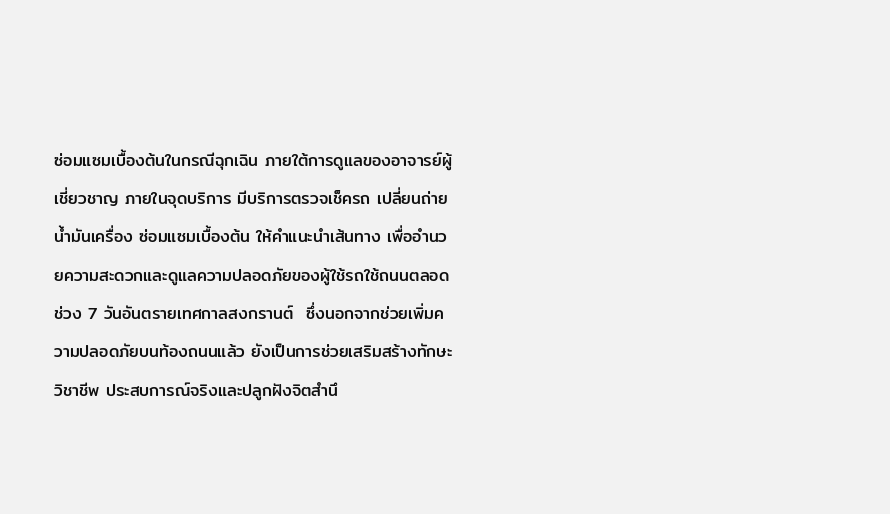ซ่อมแซมเบื้องต้นในกรณีฉุกเฉิน ภายใต้การดูแลของอาจารย์ผู้เชี่ยวชาญ ภายในจุดบริการ มีบริการตรวจเช็ครถ เปลี่ยนถ่ายน้ำมันเครื่อง ซ่อมแซมเบื้องต้น ให้คำแนะนำเส้นทาง เพื่ออำนวยความสะดวกและดูแลความปลอดภัยของผู้ใช้รถใช้ถนนตลอดช่วง 7 วันอันตรายเทศกาลสงกรานต์  ซึ่งนอกจากช่วยเพิ่มความปลอดภัยบนท้องถนนแล้ว ยังเป็นการช่วยเสริมสร้างทักษะวิชาชีพ ประสบการณ์จริงและปลูกฝังจิตสำนึ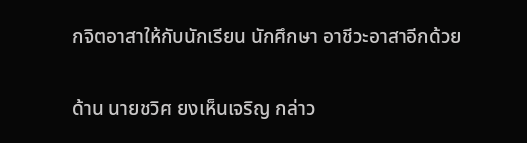กจิตอาสาให้กับนักเรียน นักศึกษา อาชีวะอาสาอีกด้วย

ด้าน นายชวิศ ยงเห็นเจริญ กล่าว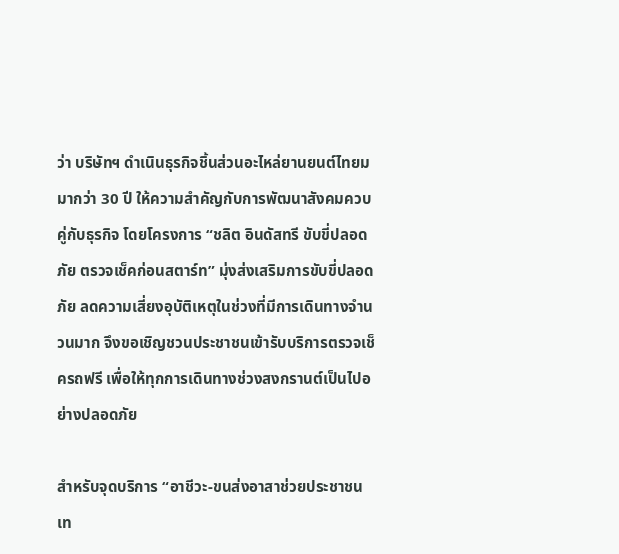ว่า บริษัทฯ ดำเนินธุรกิจชิ้นส่วนอะไหล่ยานยนต์ไทยมมากว่า 30 ปี ให้ความสำคัญกับการพัฒนาสังคมควบคู่กับธุรกิจ โดยโครงการ “ชลิต อินดัสทรี ขับขี่ปลอดภัย ตรวจเช็คก่อนสตาร์ท” มุ่งส่งเสริมการขับขี่ปลอดภัย ลดความเสี่ยงอุบัติเหตุในช่วงที่มีการเดินทางจำนวนมาก จึงขอเชิญชวนประชาชนเข้ารับบริการตรวจเช็ครถฟรี เพื่อให้ทุกการเดินทางช่วงสงกรานต์เป็นไปอย่างปลอดภัย

สำหรับจุดบริการ “อาชีวะ-ขนส่งอาสาช่วยประชาชน เท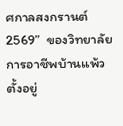ศกาลสงกรานต์ 2569”  ของวิทยาลัยการอาชีพบ้านแพ้ว ตั้งอยู่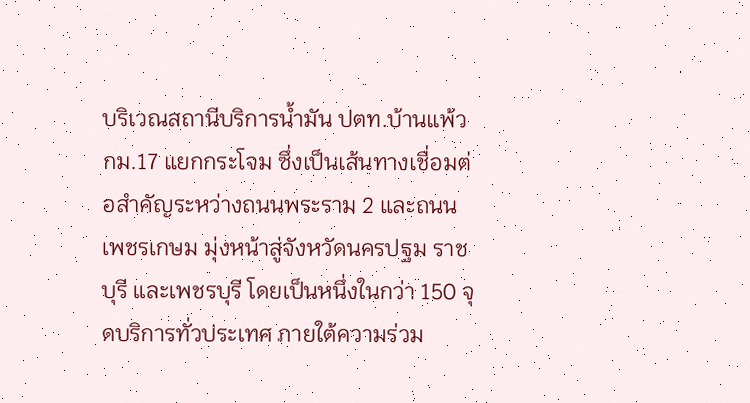บริเวณสถานีบริการน้ำมัน ปตท.บ้านแพ้ว กม.17 แยกกระโจม ซึ่งเป็นเส้นทางเชื่อมต่อสำคัญระหว่างถนนพระราม 2 และถนนเพชรเกษม มุ่งหน้าสู่จังหวัดนครปฐม ราชบุรี และเพชรบุรี โดยเป็นหนึ่งในกว่า 150 จุดบริการทั่วประเทศ ภายใต้ความร่วม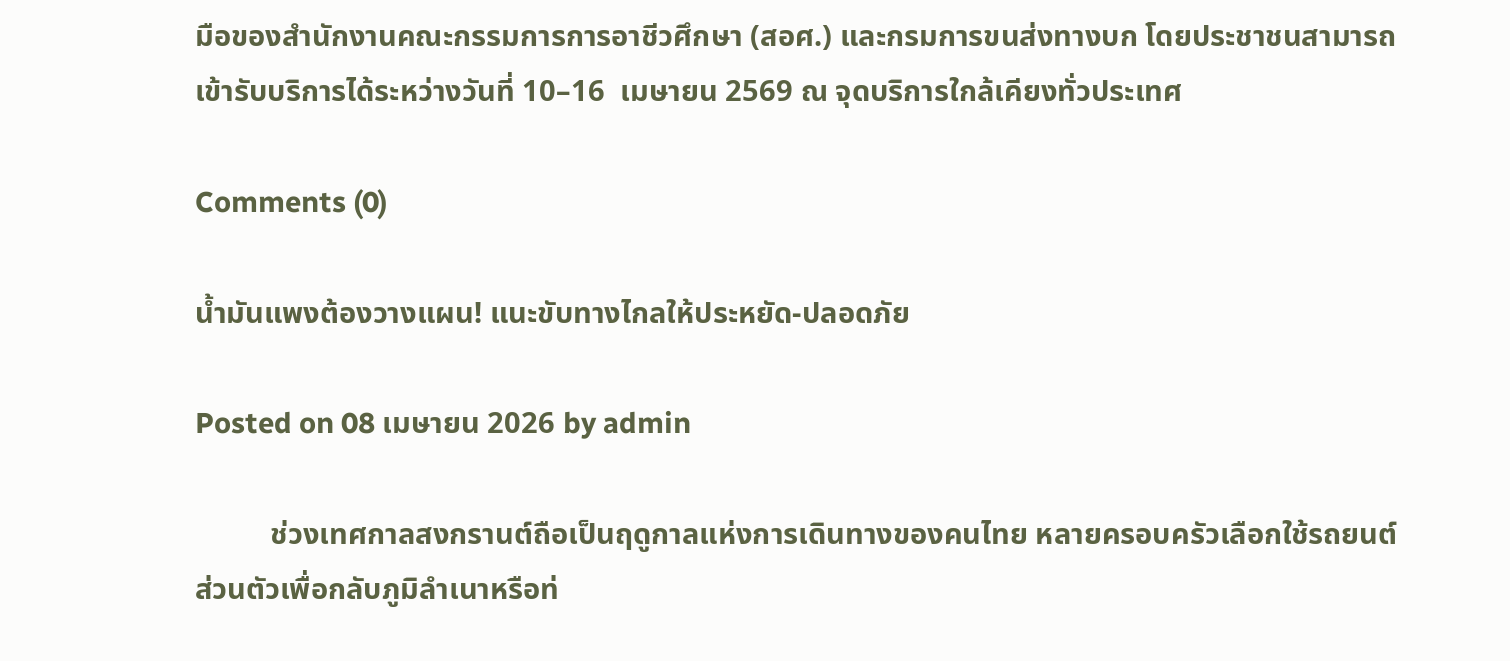มือของสำนักงานคณะกรรมการการอาชีวศึกษา (สอศ.) และกรมการขนส่งทางบก โดยประชาชนสามารถเข้ารับบริการได้ระหว่างวันที่ 10–16  เมษายน 2569 ณ จุดบริการใกล้เคียงทั่วประเทศ

Comments (0)

น้ำมันแพงต้องวางแผน! แนะขับทางไกลให้ประหยัด-ปลอดภัย

Posted on 08 เมษายน 2026 by admin

          ช่วงเทศกาลสงกรานต์ถือเป็นฤดูกาลแห่งการเดินทางของคนไทย หลายครอบครัวเลือกใช้รถยนต์ส่วนตัวเพื่อกลับภูมิลำเนาหรือท่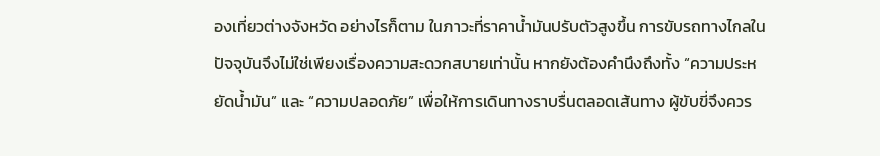องเที่ยวต่างจังหวัด อย่างไรก็ตาม ในภาวะที่ราคาน้ำมันปรับตัวสูงขึ้น การขับรถทางไกลในปัจจุบันจึงไม่ใช่เพียงเรื่องความสะดวกสบายเท่านั้น หากยังต้องคำนึงถึงทั้ง “ความประหยัดน้ำมัน” และ “ความปลอดภัย” เพื่อให้การเดินทางราบรื่นตลอดเส้นทาง ผู้ขับขี่จึงควร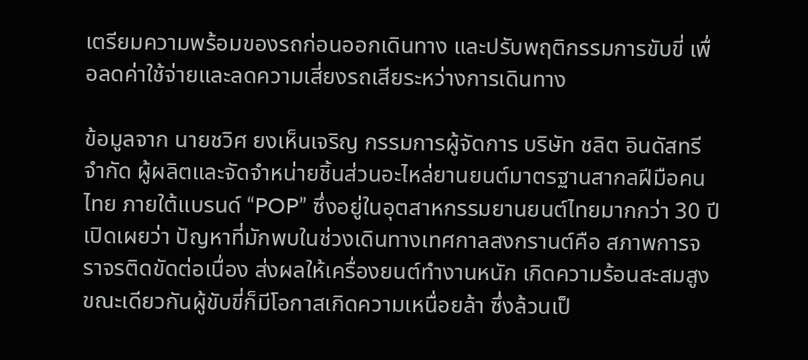เตรียมความพร้อมของรถก่อนออกเดินทาง และปรับพฤติกรรมการขับขี่ เพื่อลดค่าใช้จ่ายและลดความเสี่ยงรถเสียระหว่างการเดินทาง

ข้อมูลจาก นายชวิศ ยงเห็นเจริญ กรรมการผู้จัดการ บริษัท ชลิต อินดัสทรี จำกัด ผู้ผลิตและจัดจำหน่ายชิ้นส่วนอะไหล่ยานยนต์มาตรฐานสากลฝีมือคนไทย ภายใต้แบรนด์ “POP” ซึ่งอยู่ในอุตสาหกรรมยานยนต์ไทยมากกว่า 30 ปี เปิดเผยว่า ปัญหาที่มักพบในช่วงเดินทางเทศกาลสงกรานต์คือ สภาพการจราจรติดขัดต่อเนื่อง ส่งผลให้เครื่องยนต์ทำงานหนัก เกิดความร้อนสะสมสูง ขณะเดียวกันผู้ขับขี่ก็มีโอกาสเกิดความเหนื่อยล้า ซึ่งล้วนเป็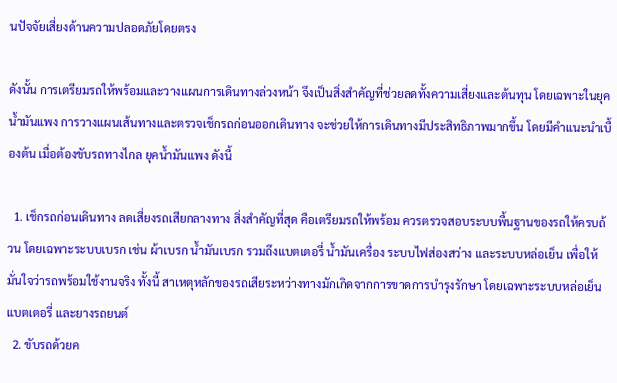นปัจจัยเสี่ยงด้านความปลอดภัยโดยตรง

ดังนั้น การเตรียมรถให้พร้อมและวางแผนการเดินทางล่วงหน้า จึงเป็นสิ่งสำคัญที่ช่วยลดทั้งความเสี่ยงและต้นทุน โดยเฉพาะในยุคน้ำมันแพง การวางแผนเส้นทางและตรวจเช็กรถก่อนออกเดินทาง จะช่วยให้การเดินทางมีประสิทธิภาพมากขึ้น โดยมีคำแนะนำเบื้องต้น เมื่อต้องขับรถทางไกล ยุคน้ำมันแพง ดังนี้

  1. เช็กรถก่อนเดินทาง ลดเสี่ยงรถเสียกลางทาง สิ่งสำคัญที่สุด คือเตรียมรถให้พร้อม ควรตรวจสอบระบบพื้นฐานของรถให้ครบถ้วน โดยเฉพาะระบบเบรก เช่น ผ้าเบรก น้ำมันเบรก รวมถึงแบตเตอรี่ น้ำมันเครื่อง ระบบไฟส่องสว่าง และระบบหล่อเย็น เพื่อให้มั่นใจว่ารถพร้อมใช้งานจริง ทั้งนี้ สาเหตุหลักของรถเสียระหว่างทางมักเกิดจากการขาดการบำรุงรักษา โดยเฉพาะระบบหล่อเย็น แบตเตอรี่ และยางรถยนต์
  2. ขับรถด้วยค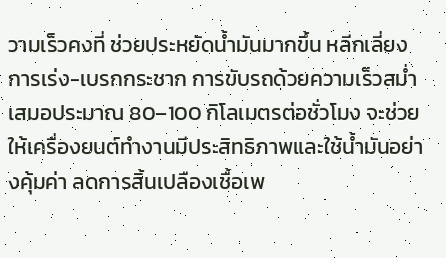วามเร็วคงที่ ช่วยประหยัดน้ำมันมากขึ้น หลีกเลี่ยงการเร่ง-เบรกกระชาก การขับรถด้วยความเร็วสม่ำเสมอประมาณ 80–100 กิโลเมตรต่อชั่วโมง จะช่วยให้เครื่องยนต์ทำงานมีประสิทธิภาพและใช้น้ำมันอย่างคุ้มค่า ลดการสิ้นเปลืองเชื้อเพ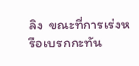ลิง  ขณะที่การเร่งหรือเบรกกะทัน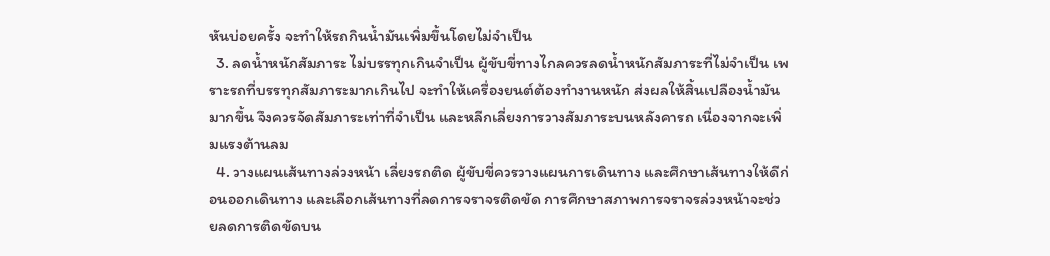หันบ่อยครั้ง จะทำให้รถกินน้ำมันเพิ่มขึ้นโดยไม่จำเป็น
  3. ลดน้ำหนักสัมภาระ ไม่บรรทุกเกินจำเป็น ผู้ขับขี่ทางไกลควรลดน้ำหนักสัมภาระที่ไม่จำเป็น เพราะรถที่บรรทุกสัมภาระมากเกินไป จะทำให้เครื่องยนต์ต้องทำงานหนัก ส่งผลให้สิ้นเปลืองน้ำมันมากขึ้น จึงควรจัดสัมภาระเท่าที่จำเป็น และหลีกเลี่ยงการวางสัมภาระบนหลังคารถ เนื่องจากจะเพิ่มแรงต้านลม
  4. วางแผนเส้นทางล่วงหน้า เลี่ยงรถติด ผู้ขับขี่ควรวางแผนการเดินทาง และศึกษาเส้นทางให้ดีก่อนออกเดินทาง และเลือกเส้นทางที่ลดการจราจรติดขัด การศึกษาสภาพการจราจรล่วงหน้าจะช่วยลดการติดขัดบน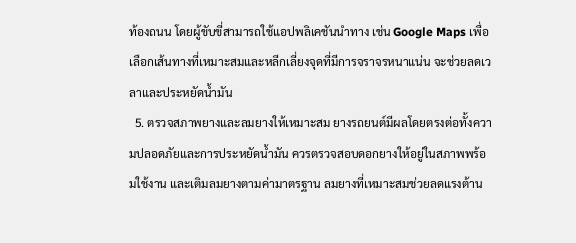ท้องถนน โดยผู้ขับขี่สามารถใช้แอปพลิเคชันนำทาง เช่น Google Maps เพื่อเลือกเส้นทางที่เหมาะสมและหลีกเลี่ยงจุดที่มีการจราจรหนาแน่น จะช่วยลดเวลาและประหยัดน้ำมัน
  5. ตรวจสภาพยางและลมยางให้เหมาะสม ยางรถยนต์มีผลโดยตรงต่อทั้งความปลอดภัยและการประหยัดน้ำมัน ควรตรวจสอบดอกยางให้อยู่ในสภาพพร้อมใช้งาน และเติมลมยางตามค่ามาตรฐาน ลมยางที่เหมาะสมช่วยลดแรงต้าน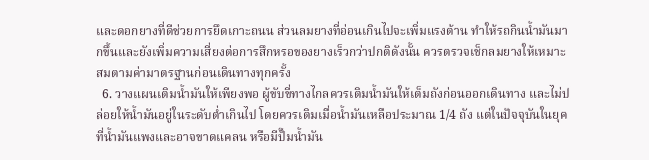และดอกยางที่ดีช่วยการยึดเกาะถนน ส่วนลมยางที่อ่อนเกินไปจะเพิ่มแรงต้าน ทำให้รถกินน้ำมันมากขึ้นและยังเพิ่มความเสี่ยงต่อการสึกหรอของยางเร็วกว่าปกติดังนั้น ควรตรวจเช็กลมยางให้เหมาะสมตามค่ามาตรฐานก่อนเดินทางทุกครั้ง
  6. วางแผนเติมน้ำมันให้เพียงพอ ผู้ขับขี่ทางไกลควรเติมน้ำมันให้เต็มถังก่อนออกเดินทาง และไม่ปล่อยให้น้ำมันอยู่ในระดับต่ำเกินไป โดยควรเติมเมื่อน้ำมันเหลือประมาณ 1/4 ถัง แต่ในปัจจุบันในยุคที่น้ำมันแพงและอาจขาดแคลน หรือมีปั๊มน้ำมัน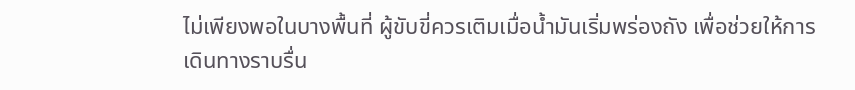ไม่เพียงพอในบางพื้นที่ ผู้ขับขี่ควรเติมเมื่อน้ำมันเริ่มพร่องถัง เพื่อช่วยให้การเดินทางราบรื่น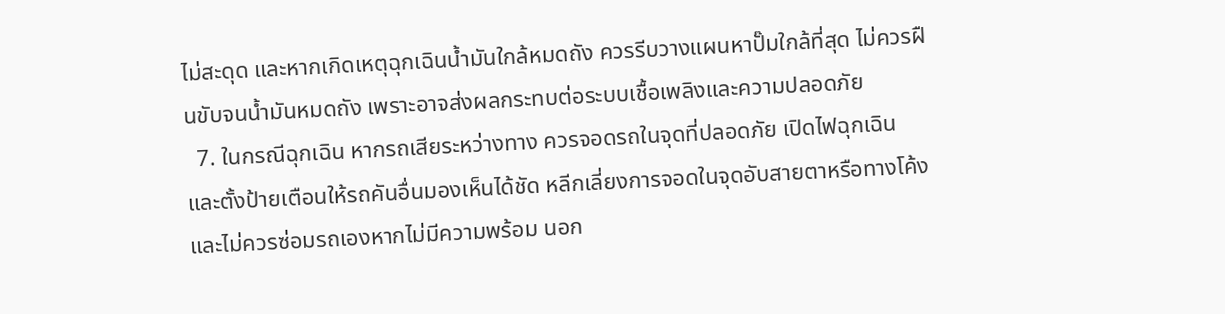ไม่สะดุด และหากเกิดเหตุฉุกเฉินน้ำมันใกล้หมดถัง ควรรีบวางแผนหาปั๊มใกล้ที่สุด ไม่ควรฝืนขับจนน้ำมันหมดถัง เพราะอาจส่งผลกระทบต่อระบบเชื้อเพลิงและความปลอดภัย
  7. ในกรณีฉุกเฉิน หากรถเสียระหว่างทาง ควรจอดรถในจุดที่ปลอดภัย เปิดไฟฉุกเฉิน และตั้งป้ายเตือนให้รถคันอื่นมองเห็นได้ชัด หลีกเลี่ยงการจอดในจุดอับสายตาหรือทางโค้ง และไม่ควรซ่อมรถเองหากไม่มีความพร้อม นอก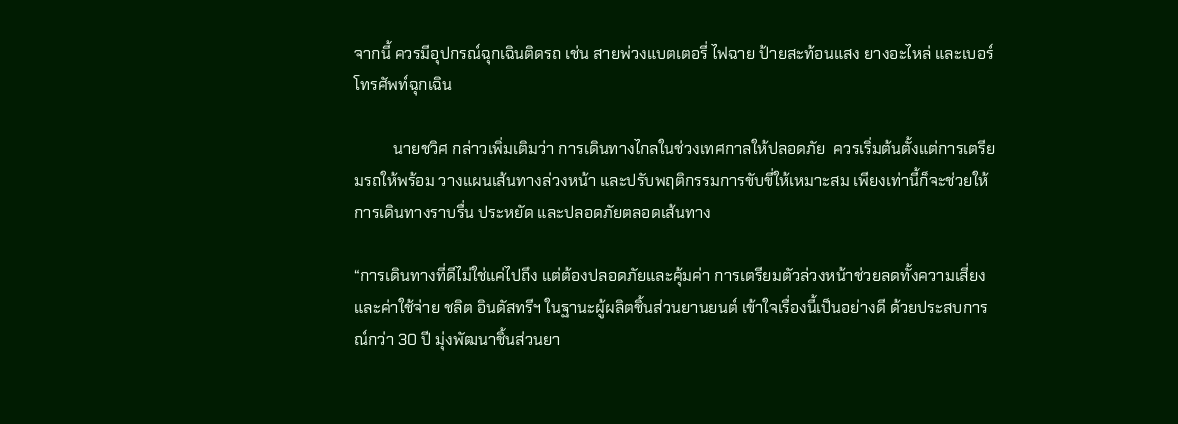จากนี้ ควรมีอุปกรณ์ฉุกเฉินติดรถ เช่น สายพ่วงแบตเตอรี่ ไฟฉาย ป้ายสะท้อนแสง ยางอะไหล่ และเบอร์โทรศัพท์ฉุกเฉิน

          นายชวิศ กล่าวเพิ่มเติมว่า การเดินทางไกลในช่วงเทศกาลให้ปลอดภัย  ควรเริ่มต้นตั้งแต่การเตรียมรถให้พร้อม วางแผนเส้นทางล่วงหน้า และปรับพฤติกรรมการขับขี่ให้เหมาะสม เพียงเท่านี้ก็จะช่วยให้การเดินทางราบรื่น ประหยัด และปลอดภัยตลอดเส้นทาง

“การเดินทางที่ดีไม่ใช่แค่ไปถึง แต่ต้องปลอดภัยและคุ้มค่า การเตรียมตัวล่วงหน้าช่วยลดทั้งความเสี่ยงและค่าใช้จ่าย ชลิต อินดัสทรีฯ ในฐานะผู้ผลิตชิ้นส่วนยานยนต์ เข้าใจเรื่องนี้เป็นอย่างดี ด้วยประสบการณ์กว่า 30 ปี มุ่งพัฒนาชิ้นส่วนยา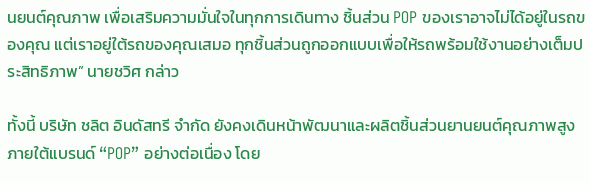นยนต์คุณภาพ เพื่อเสริมความมั่นใจในทุกการเดินทาง ชิ้นส่วน POP ของเราอาจไม่ได้อยู่ในรถของคุณ แต่เราอยู่ใต้รถของคุณเสมอ ทุกชิ้นส่วนถูกออกแบบเพื่อให้รถพร้อมใช้งานอย่างเต็มประสิทธิภาพ” นายชวิศ กล่าว

ทั้งนี้ บริษัท ชลิต อินดัสทรี จำกัด ยังคงเดินหน้าพัฒนาและผลิตชิ้นส่วนยานยนต์คุณภาพสูง ภายใต้แบรนด์ “POP” อย่างต่อเนื่อง โดย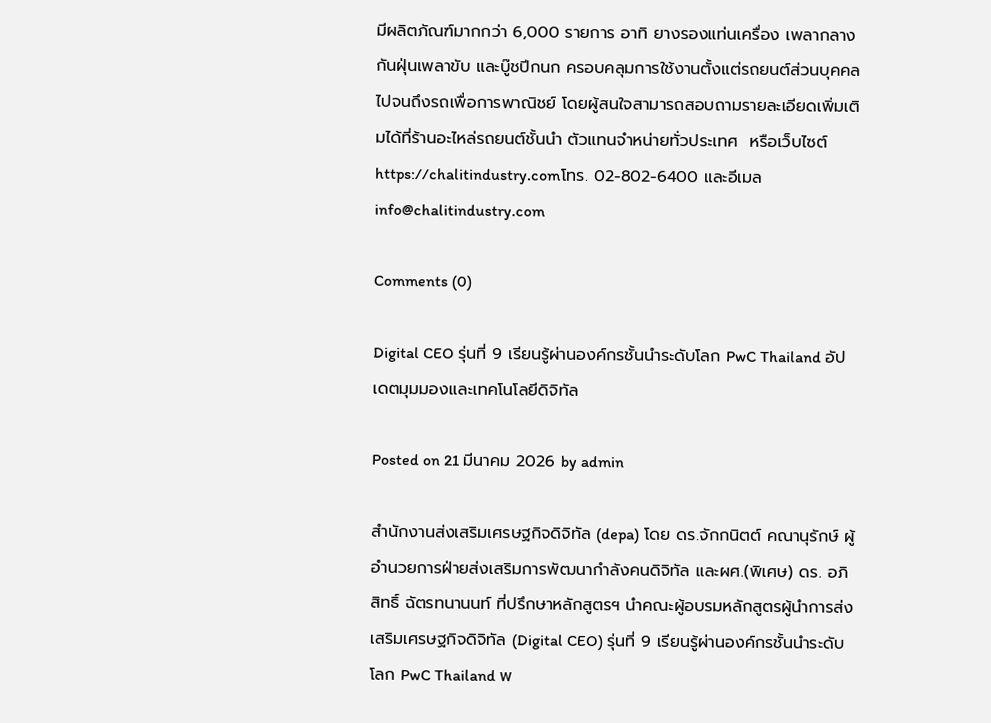มีผลิตภัณฑ์มากกว่า 6,000 รายการ อาทิ ยางรองแท่นเครื่อง เพลากลาง กันฝุ่นเพลาขับ และบู๊ชปีกนก ครอบคลุมการใช้งานตั้งแต่รถยนต์ส่วนบุคคลไปจนถึงรถเพื่อการพาณิชย์ โดยผู้สนใจสามารถสอบถามรายละเอียดเพิ่มเติมได้ที่ร้านอะไหล่รถยนต์ชั้นนำ ตัวแทนจำหน่ายทั่วประเทศ  หรือเว็บไซต์ https://chalitindustry.comโทร. 02-802-6400 และอีเมล info@chalitindustry.com

Comments (0)

Digital CEO รุ่นที่ 9 เรียนรู้ผ่านองค์กรชั้นนำระดับโลก PwC Thailand อัปเดตมุมมองและเทคโนโลยีดิจิทัล

Posted on 21 มีนาคม 2026 by admin

สำนักงานส่งเสริมเศรษฐกิจดิจิทัล (depa) โดย ดร.จักกนิตต์ คณานุรักษ์ ผู้อำนวยการฝ่ายส่งเสริมการพัฒนากำลังคนดิจิทัล และผศ.(พิเศษ) ดร. อภิสิทธิ์ ฉัตรทนานนท์ ที่ปรึกษาหลักสูตรฯ นำคณะผู้อบรมหลักสูตรผู้นำการส่งเสริมเศรษฐกิจดิจิทัล (Digital CEO) รุ่นที่ 9 เรียนรู้ผ่านองค์กรชั้นนำระดับโลก PwC Thailand พ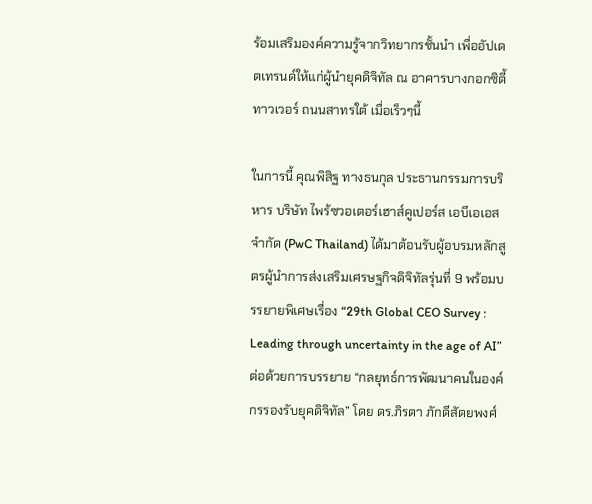ร้อมเสริมองค์ความรู้จากวิทยากรชั้นนำ เพื่ออัปเดตเทรนด์ให้แก่ผู้นำยุคดิจิทัล ณ อาคารบางกอกซิตี้ทาวเวอร์ ถนนสาทรใต้ เมื่อเร็วๆนี้

ในการนี้ คุณพิสิฐ ทางธนกุล ประธานกรรมการบริหาร บริษัท ไพร้ซวอเตอร์เฮาส์คูเปอร์ส เอบีเอเอส จำกัด (PwC Thailand) ได้มาต้อนรับผู้อบรมหลักสูตรผู้นำการส่งเสริมเศรษฐกิจดิจิทัลรุ่นที่ 9 พร้อมบรรยายพิเศษเรื่อง “29th Global CEO Survey : Leading through uncertainty in the age of AI” ต่อด้วยการบรรยาย “กลยุทธ์การพัฒนาคนในองค์กรรองรับยุคดิจิทัล” โดย ดร.ภิรตา ภักดีสัตยพงศ์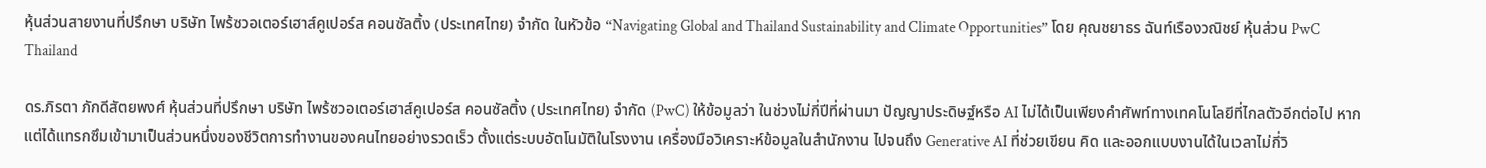หุ้นส่วนสายงานที่ปรึกษา บริษัท ไพร้ซวอเตอร์เฮาส์คูเปอร์ส คอนซัลติ้ง (ประเทศไทย) จำกัด ในหัวข้อ “Navigating Global and Thailand Sustainability and Climate Opportunities” โดย คุณชยาธร ฉันท์เรืองวณิชย์ หุ้นส่วน PwC Thailand

ดร.ภิรตา ภักดีสัตยพงศ์ หุ้นส่วนที่ปรึกษา บริษัท ไพร้ซวอเตอร์เฮาส์คูเปอร์ส คอนซัลติ้ง (ประเทศไทย) จำกัด (PwC) ให้ข้อมูลว่า ในช่วงไม่กี่ปีที่ผ่านมา ปัญญาประดิษฐ์หรือ AI ไม่ได้เป็นเพียงคำศัพท์ทางเทคโนโลยีที่ไกลตัวอีกต่อไป หากแต่ได้แทรกซึมเข้ามาเป็นส่วนหนึ่งของชีวิตการทำงานของคนไทยอย่างรวดเร็ว ตั้งแต่ระบบอัตโนมัติในโรงงาน เครื่องมือวิเคราะห์ข้อมูลในสำนักงาน ไปจนถึง Generative AI ที่ช่วยเขียน คิด และออกแบบงานได้ในเวลาไม่กี่วิ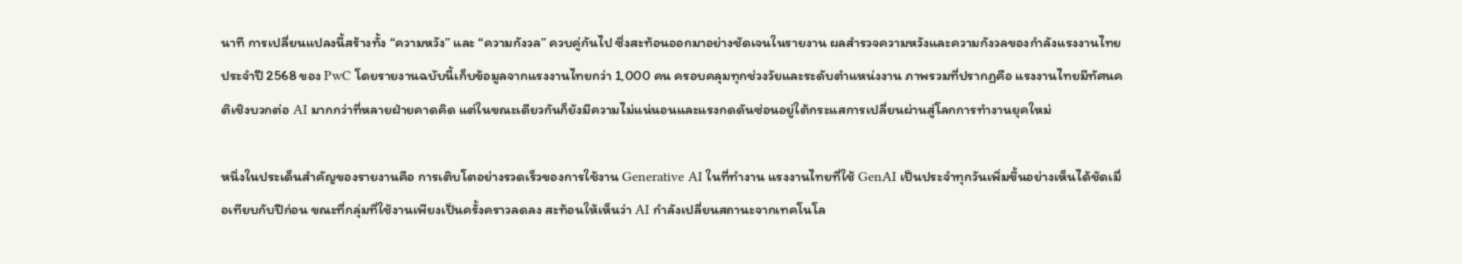นาที การเปลี่ยนแปลงนี้สร้างทั้ง “ความหวัง” และ “ความกังวล” ควบคู่กันไป ซึ่งสะท้อนออกมาอย่างชัดเจนในรายงาน ผลสำรวจความหวังและความกังวลของกำลังแรงงานไทย ประจำปี 2568 ของ PwC โดยรายงานฉบับนี้เก็บข้อมูลจากแรงงานไทยกว่า 1,000 คน ครอบคลุมทุกช่วงวัยและระดับตำแหน่งงาน ภาพรวมที่ปรากฏคือ แรงงานไทยมีทัศนคติเชิงบวกต่อ AI มากกว่าที่หลายฝ่ายคาดคิด แต่ในขณะเดียวกันก็ยังมีความไม่แน่นอนและแรงกดดันซ่อนอยู่ใต้กระแสการเปลี่ยนผ่านสู่โลกการทำงานยุคใหม่

หนึ่งในประเด็นสำคัญของรายงานคือ การเติบโตอย่างรวดเร็วของการใช้งาน Generative AI ในที่ทำงาน แรงงานไทยที่ใช้ GenAI เป็นประจำทุกวันเพิ่มขึ้นอย่างเห็นได้ชัดเมื่อเทียบกับปีก่อน ขณะที่กลุ่มที่ใช้งานเพียงเป็นครั้งคราวลดลง สะท้อนให้เห็นว่า AI กำลังเปลี่ยนสถานะจากเทคโนโล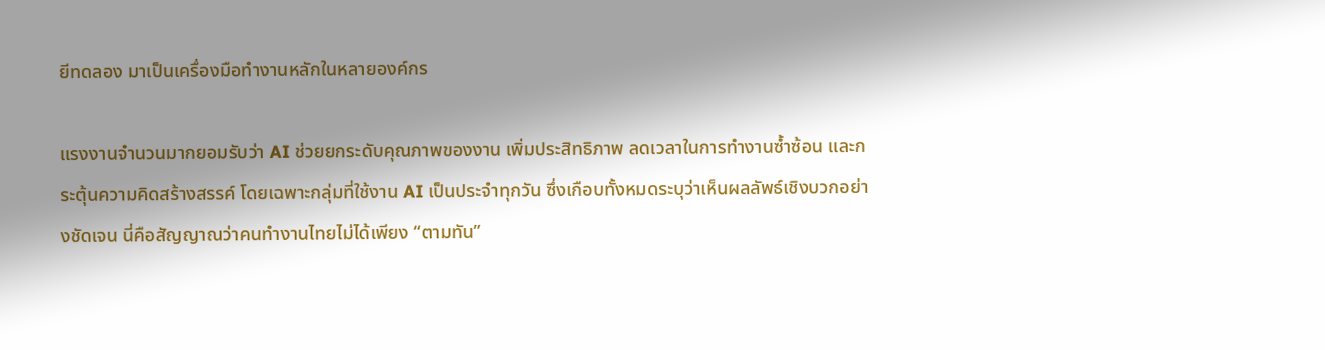ยีทดลอง มาเป็นเครื่องมือทำงานหลักในหลายองค์กร

แรงงานจำนวนมากยอมรับว่า AI ช่วยยกระดับคุณภาพของงาน เพิ่มประสิทธิภาพ ลดเวลาในการทำงานซ้ำซ้อน และกระตุ้นความคิดสร้างสรรค์ โดยเฉพาะกลุ่มที่ใช้งาน AI เป็นประจำทุกวัน ซึ่งเกือบทั้งหมดระบุว่าเห็นผลลัพธ์เชิงบวกอย่างชัดเจน นี่คือสัญญาณว่าคนทำงานไทยไม่ได้เพียง “ตามทัน”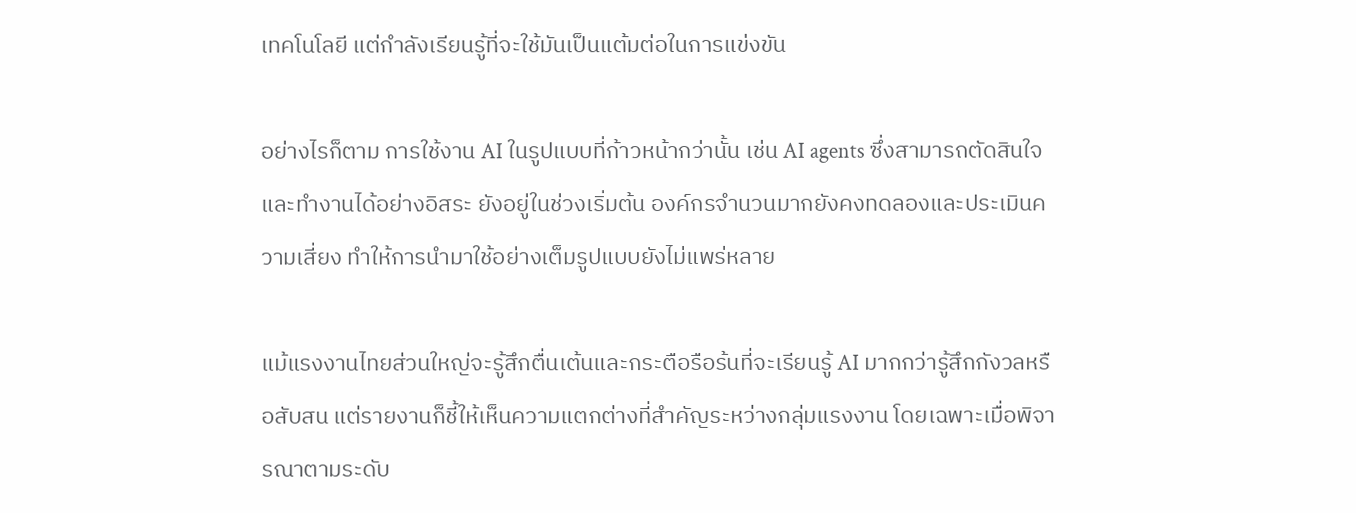เทคโนโลยี แต่กำลังเรียนรู้ที่จะใช้มันเป็นแต้มต่อในการแข่งขัน

อย่างไรก็ตาม การใช้งาน AI ในรูปแบบที่ก้าวหน้ากว่านั้น เช่น AI agents ซึ่งสามารถตัดสินใจและทำงานได้อย่างอิสระ ยังอยู่ในช่วงเริ่มต้น องค์กรจำนวนมากยังคงทดลองและประเมินความเสี่ยง ทำให้การนำมาใช้อย่างเต็มรูปแบบยังไม่แพร่หลาย

แม้แรงงานไทยส่วนใหญ่จะรู้สึกตื่นเต้นและกระตือรือร้นที่จะเรียนรู้ AI มากกว่ารู้สึกกังวลหรือสับสน แต่รายงานก็ชี้ให้เห็นความแตกต่างที่สำคัญระหว่างกลุ่มแรงงาน โดยเฉพาะเมื่อพิจารณาตามระดับ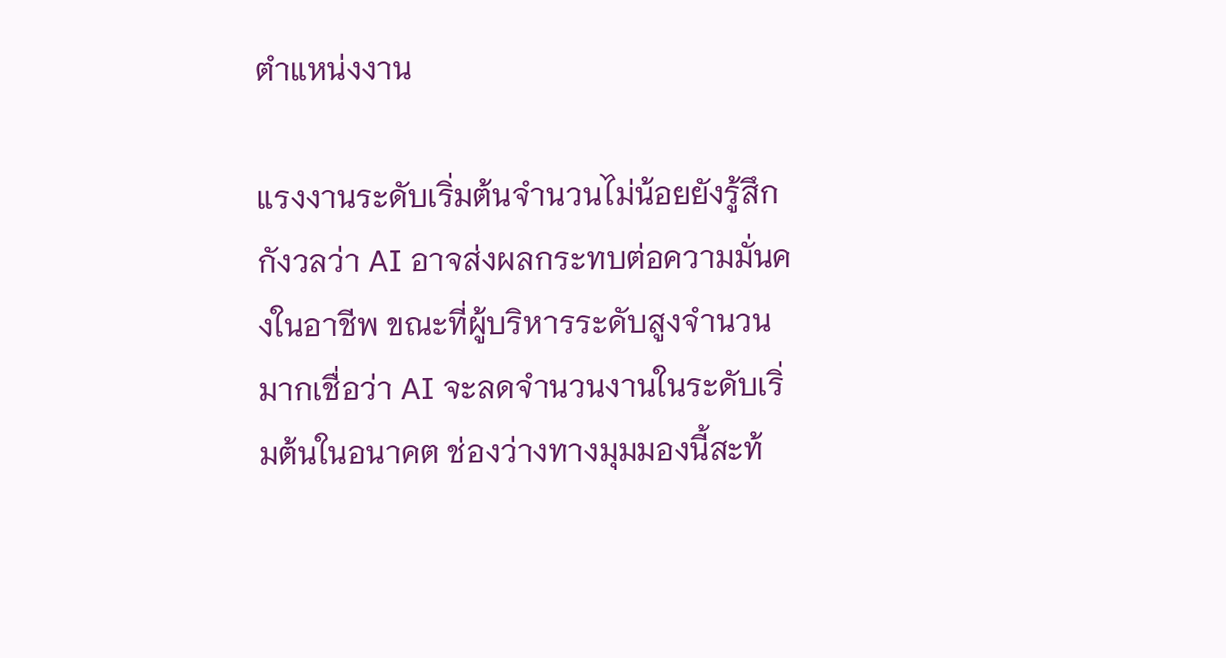ตำแหน่งงาน

แรงงานระดับเริ่มต้นจำนวนไม่น้อยยังรู้สึกกังวลว่า AI อาจส่งผลกระทบต่อความมั่นคงในอาชีพ ขณะที่ผู้บริหารระดับสูงจำนวนมากเชื่อว่า AI จะลดจำนวนงานในระดับเริ่มต้นในอนาคต ช่องว่างทางมุมมองนี้สะท้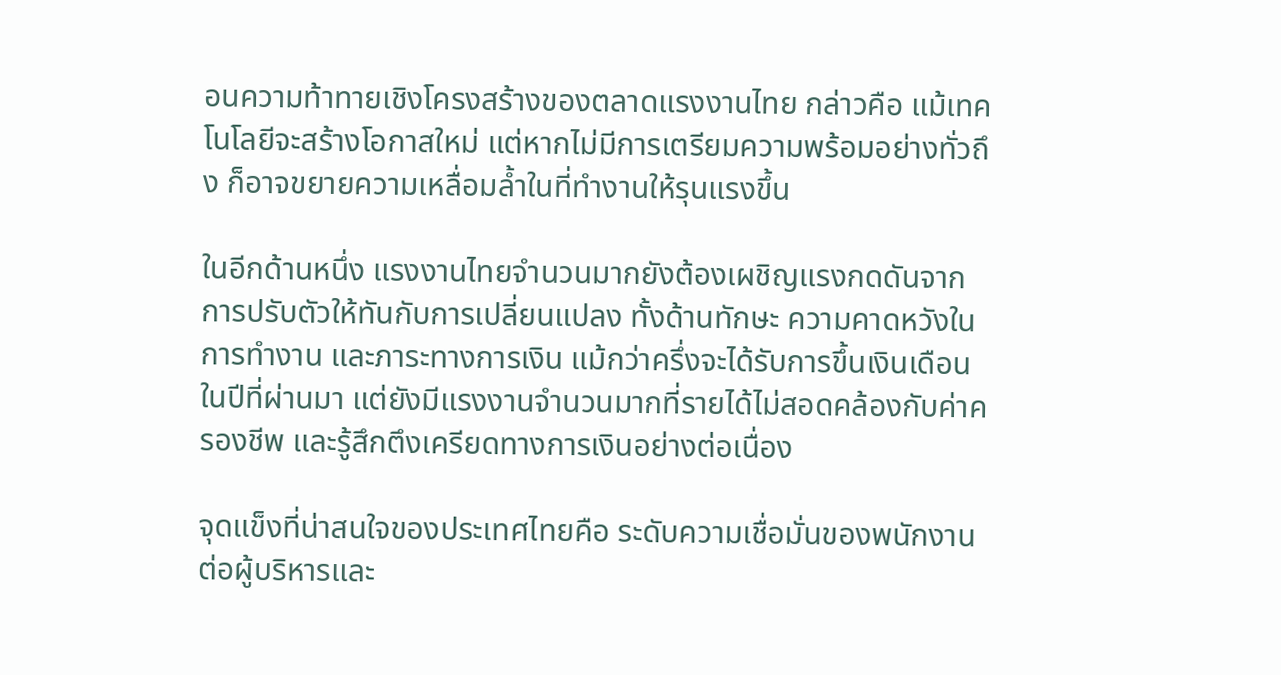อนความท้าทายเชิงโครงสร้างของตลาดแรงงานไทย กล่าวคือ แม้เทคโนโลยีจะสร้างโอกาสใหม่ แต่หากไม่มีการเตรียมความพร้อมอย่างทั่วถึง ก็อาจขยายความเหลื่อมล้ำในที่ทำงานให้รุนแรงขึ้น

ในอีกด้านหนึ่ง แรงงานไทยจำนวนมากยังต้องเผชิญแรงกดดันจากการปรับตัวให้ทันกับการเปลี่ยนแปลง ทั้งด้านทักษะ ความคาดหวังในการทำงาน และภาระทางการเงิน แม้กว่าครึ่งจะได้รับการขึ้นเงินเดือนในปีที่ผ่านมา แต่ยังมีแรงงานจำนวนมากที่รายได้ไม่สอดคล้องกับค่าครองชีพ และรู้สึกตึงเครียดทางการเงินอย่างต่อเนื่อง

จุดแข็งที่น่าสนใจของประเทศไทยคือ ระดับความเชื่อมั่นของพนักงานต่อผู้บริหารและ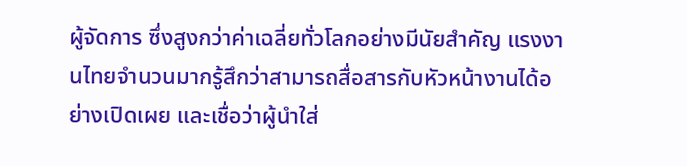ผู้จัดการ ซึ่งสูงกว่าค่าเฉลี่ยทั่วโลกอย่างมีนัยสำคัญ แรงงานไทยจำนวนมากรู้สึกว่าสามารถสื่อสารกับหัวหน้างานได้อย่างเปิดเผย และเชื่อว่าผู้นำใส่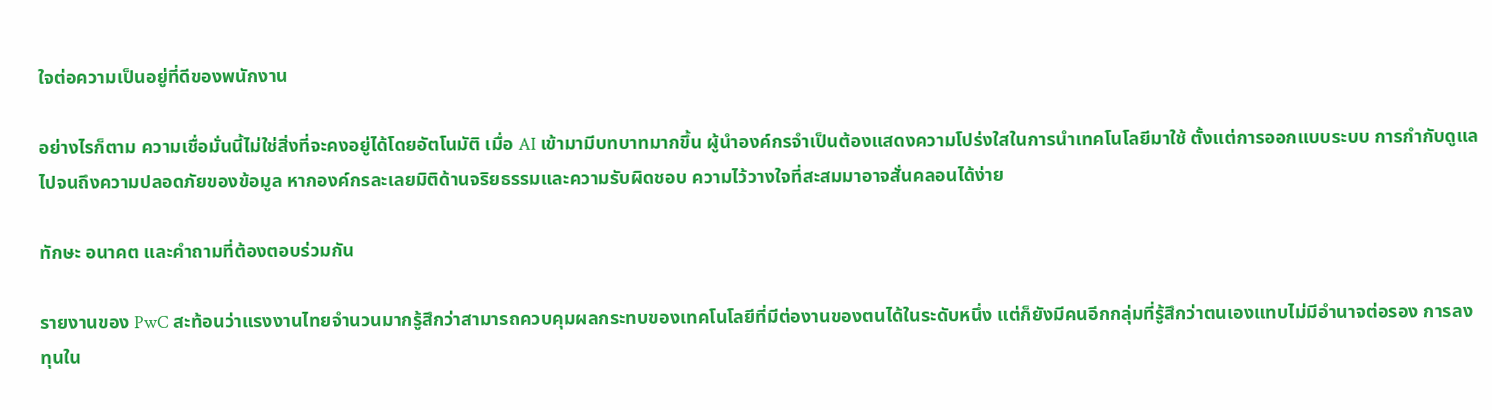ใจต่อความเป็นอยู่ที่ดีของพนักงาน

อย่างไรก็ตาม ความเชื่อมั่นนี้ไม่ใช่สิ่งที่จะคงอยู่ได้โดยอัตโนมัติ เมื่อ AI เข้ามามีบทบาทมากขึ้น ผู้นำองค์กรจำเป็นต้องแสดงความโปร่งใสในการนำเทคโนโลยีมาใช้ ตั้งแต่การออกแบบระบบ การกำกับดูแล ไปจนถึงความปลอดภัยของข้อมูล หากองค์กรละเลยมิติด้านจริยธรรมและความรับผิดชอบ ความไว้วางใจที่สะสมมาอาจสั่นคลอนได้ง่าย

ทักษะ อนาคต และคำถามที่ต้องตอบร่วมกัน

รายงานของ PwC สะท้อนว่าแรงงานไทยจำนวนมากรู้สึกว่าสามารถควบคุมผลกระทบของเทคโนโลยีที่มีต่องานของตนได้ในระดับหนึ่ง แต่ก็ยังมีคนอีกกลุ่มที่รู้สึกว่าตนเองแทบไม่มีอำนาจต่อรอง การลงทุนใน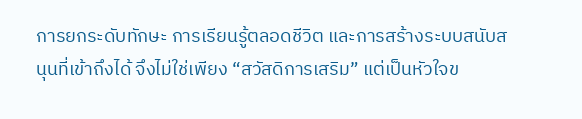การยกระดับทักษะ การเรียนรู้ตลอดชีวิต และการสร้างระบบสนับสนุนที่เข้าถึงได้ จึงไม่ใช่เพียง “สวัสดิการเสริม” แต่เป็นหัวใจข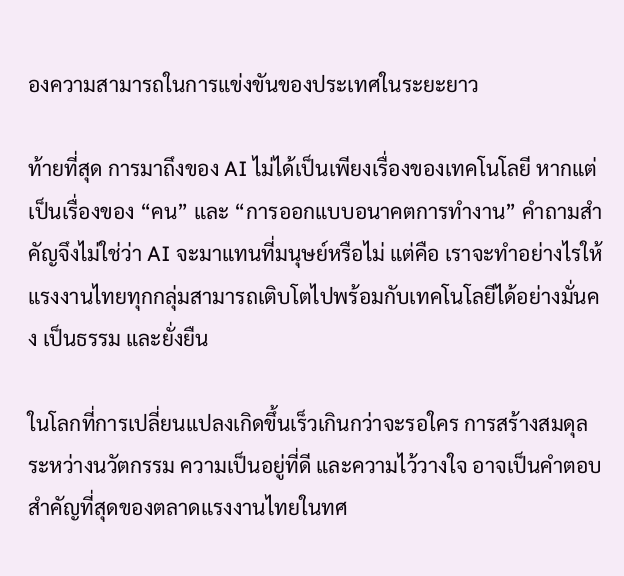องความสามารถในการแข่งขันของประเทศในระยะยาว

ท้ายที่สุด การมาถึงของ AI ไม่ได้เป็นเพียงเรื่องของเทคโนโลยี หากแต่เป็นเรื่องของ “คน” และ “การออกแบบอนาคตการทำงาน” คำถามสำคัญจึงไม่ใช่ว่า AI จะมาแทนที่มนุษย์หรือไม่ แต่คือ เราจะทำอย่างไรให้แรงงานไทยทุกกลุ่มสามารถเติบโตไปพร้อมกับเทคโนโลยีได้อย่างมั่นคง เป็นธรรม และยั่งยืน

ในโลกที่การเปลี่ยนแปลงเกิดขึ้นเร็วเกินกว่าจะรอใคร การสร้างสมดุลระหว่างนวัตกรรม ความเป็นอยู่ที่ดี และความไว้วางใจ อาจเป็นคำตอบสำคัญที่สุดของตลาดแรงงานไทยในทศ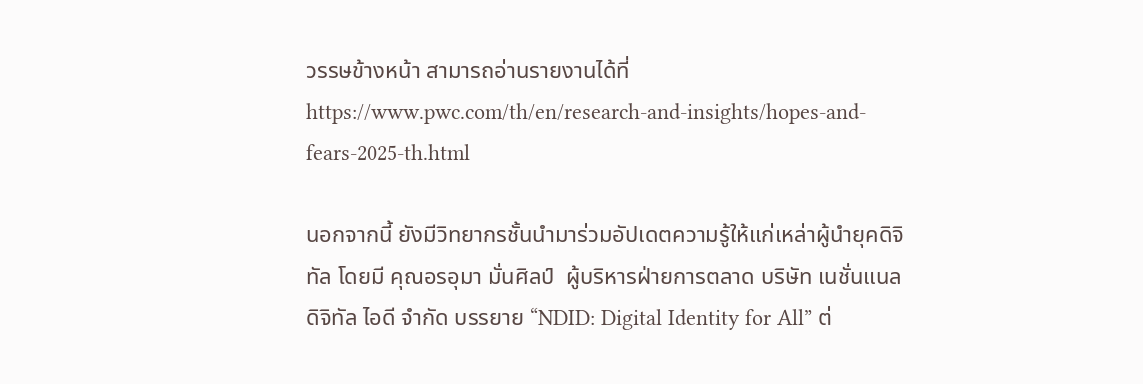วรรษข้างหน้า สามารถอ่านรายงานได้ที่ https://www.pwc.com/th/en/research-and-insights/hopes-and-fears-2025-th.html

นอกจากนี้ ยังมีวิทยากรชั้นนำมาร่วมอัปเดตความรู้ให้แก่เหล่าผู้นำยุคดิจิทัล โดยมี คุณอรอุมา มั่นศิลป์  ผู้บริหารฝ่ายการตลาด บริษัท เนชั่นแนล ดิจิทัล ไอดี จำกัด บรรยาย “NDID: Digital Identity for All” ต่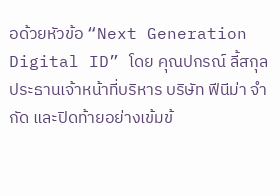อด้วยหัวข้อ “Next Generation Digital ID” โดย คุณปกรณ์ ลี้สกุล ประธานเจ้าหน้าที่บริหาร บริษัท ฟีนีม่า จำกัด และปิดท้ายอย่างเข้มข้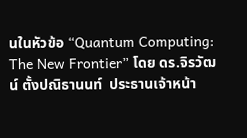นในหัวข้อ “Quantum Computing: The New Frontier” โดย ดร.จิรวัฒน์ ตั้งปณิธานนท์  ประธานเจ้าหน้า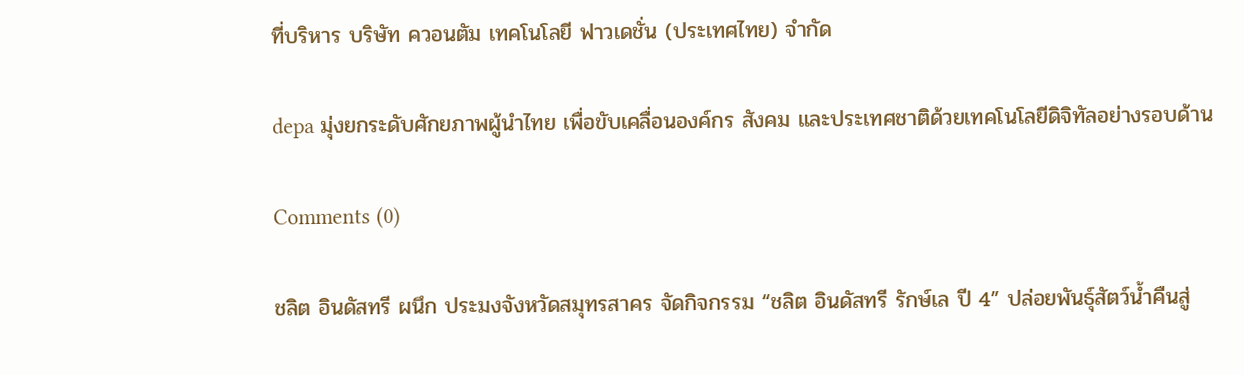ที่บริหาร บริษัท ควอนตัม เทคโนโลยี ฟาวเดชั่น (ประเทศไทย) จำกัด

depa มุ่งยกระดับศักยภาพผู้นำไทย เพื่อขับเคลื่อนองค์กร สังคม และประเทศชาติด้วยเทคโนโลยีดิจิทัลอย่างรอบด้าน

Comments (0)

ชลิต อินดัสทรี ผนึก ประมงจังหวัดสมุทรสาคร จัดกิจกรรม “ชลิต อินดัสทรี รักษ์เล ปี 4” ปล่อยพันธุ์สัตว์น้ำคืนสู่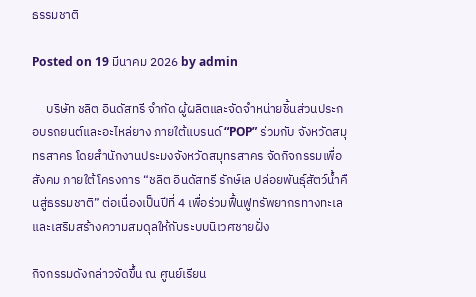ธรรมชาติ

Posted on 19 มีนาคม 2026 by admin

     บริษัท ชลิต อินดัสทรี จำกัด ผู้ผลิตและจัดจำหน่ายชิ้นส่วนประกอบรถยนต์และอะไหล่ยาง ภายใต้แบรนด์ “POP” ร่วมกับ จังหวัดสมุทรสาคร โดยสำนักงานประมงจังหวัดสมุทรสาคร จัดกิจกรรมเพื่อสังคม ภายใต้โครงการ “ชลิต อินดัสทรี รักษ์เล ปล่อยพันธุ์สัตว์น้ำคืนสู่ธรรมชาติ” ต่อเนื่องเป็นปีที่ 4 เพื่อร่วมฟื้นฟูทรัพยากรทางทะเลและเสริมสร้างความสมดุลให้กับระบบนิเวศชายฝั่ง

กิจกรรมดังกล่าวจัดขึ้น ณ ศูนย์เรียน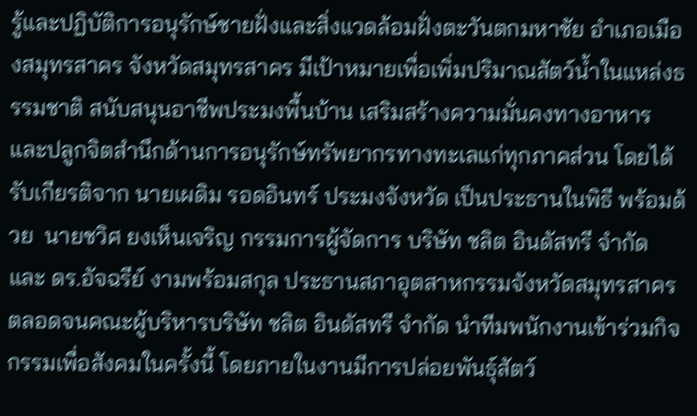รู้และปฏิบัติการอนุรักษ์ชายฝั่งและสิ่งแวดล้อมฝั่งตะวันตกมหาชัย อำเภอเมืองสมุทรสาคร จังหวัดสมุทรสาคร มีเป้าหมายเพื่อเพิ่มปริมาณสัตว์น้ำในแหล่งธรรมชาติ สนับสนุนอาชีพประมงพื้นบ้าน เสริมสร้างความมั่นคงทางอาหาร และปลูกจิตสำนึกด้านการอนุรักษ์ทรัพยากรทางทะเลแก่ทุกภาคส่วน โดยได้รับเกียรติจาก นายเผดิม รอดอินทร์ ประมงจังหวัด เป็นประธานในพิธี พร้อมด้วย  นายชวิศ ยงเห็นเจริญ กรรมการผู้จัดการ บริษัท ชลิต อินดัสทรี จำกัด และ ดร.อัจฉรีย์ งามพร้อมสกุล ประธานสภาอุตสาหกรรมจังหวัดสมุทรสาคร ตลอดจนคณะผู้บริหารบริษัท ชลิต อินดัสทรี จำกัด นำทีมพนักงานเข้าร่วมกิจกรรมเพื่อสังคมในครั้งนี้ โดยภายในงานมีการปล่อยพันธุ์สัตว์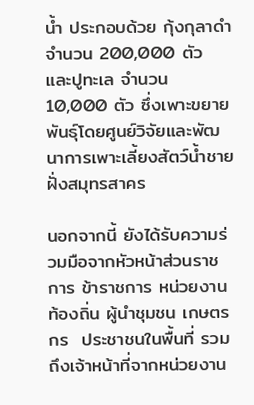น้ำ ประกอบด้วย กุ้งกุลาดำ จำนวน 200,000 ตัว และปูทะเล จำนวน 10,000 ตัว ซึ่งเพาะขยายพันธุ์โดยศูนย์วิจัยและพัฒนาการเพาะเลี้ยงสัตว์น้ำชายฝั่งสมุทรสาคร

นอกจากนี้ ยังได้รับความร่วมมือจากหัวหน้าส่วนราชการ ข้าราชการ หน่วยงานท้องถิ่น ผู้นำชุมชน เกษตรกร  ประชาชนในพื้นที่ รวมถึงเจ้าหน้าที่จากหน่วยงาน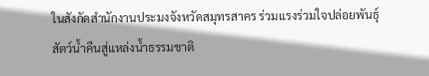ในสังกัดสำนักงานประมงจังหวัดสมุทรสาคร ร่วมแรงร่วมใจปล่อยพันธุ์สัตว์น้ำคืนสู่แหล่งน้ำธรรมชาติ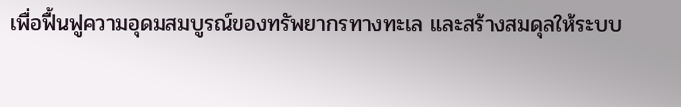เพื่อฟื้นฟูความอุดมสมบูรณ์ของทรัพยากรทางทะเล และสร้างสมดุลให้ระบบ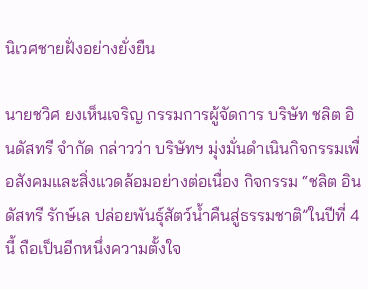นิเวศชายฝั่งอย่างยั่งยืน

นายชวิศ ยงเห็นเจริญ กรรมการผู้จัดการ บริษัท ชลิต อินดัสทรี จำกัด กล่าวว่า บริษัทฯ มุ่งมั่นดำเนินกิจกรรมเพื่อสังคมและสิ่งแวดล้อมอย่างต่อเนื่อง กิจกรรม “ชลิต อินดัสทรี รักษ์เล ปล่อยพันธุ์สัตว์น้ำคืนสู่ธรรมชาติ”ในปีที่ 4 นี้ ถือเป็นอีกหนึ่งความตั้งใจ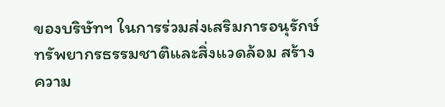ของบริษัทฯ ในการร่วมส่งเสริมการอนุรักษ์ทรัพยากรธรรมชาติและสิ่งแวดล้อม สร้างความ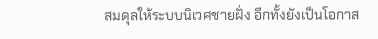สมดุลให้ระบบนิเวศชายฝั่ง อีกทั้งยังเป็นโอกาส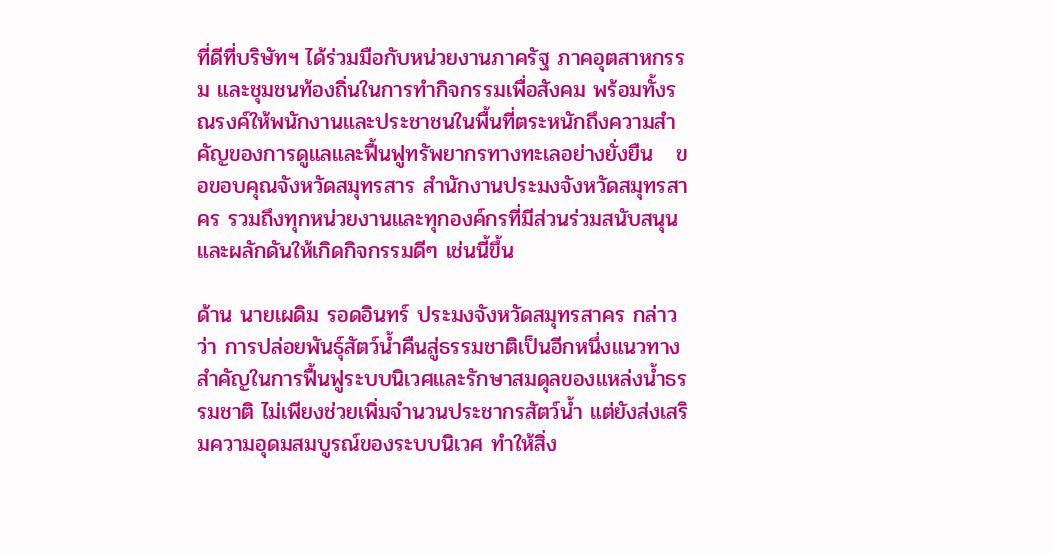ที่ดีที่บริษัทฯ ได้ร่วมมือกับหน่วยงานภาครัฐ ภาคอุตสาหกรรม และชุมชนท้องถิ่นในการทำกิจกรรมเพื่อสังคม พร้อมทั้งรณรงค์ให้พนักงานและประชาชนในพื้นที่ตระหนักถึงความสำคัญของการดูแลและฟื้นฟูทรัพยากรทางทะเลอย่างยั่งยืน   ขอขอบคุณจังหวัดสมุทรสาร สำนักงานประมงจังหวัดสมุทรสาคร รวมถึงทุกหน่วยงานและทุกองค์กรที่มีส่วนร่วมสนับสนุนและผลักดันให้เกิดกิจกรรมดีๆ เช่นนี้ขึ้น

ด้าน นายเผดิม รอดอินทร์ ประมงจังหวัดสมุทรสาคร กล่าวว่า การปล่อยพันธุ์สัตว์น้ำคืนสู่ธรรมชาติเป็นอีกหนึ่งแนวทางสำคัญในการฟื้นฟูระบบนิเวศและรักษาสมดุลของแหล่งน้ำธรรมชาติ ไม่เพียงช่วยเพิ่มจำนวนประชากรสัตว์น้ำ แต่ยังส่งเสริมความอุดมสมบูรณ์ของระบบนิเวศ ทำให้สิ่ง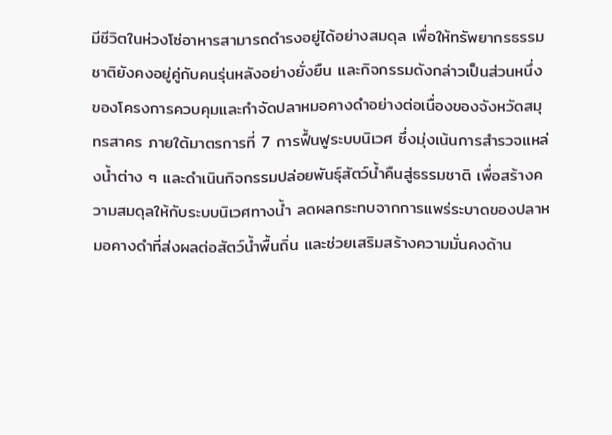มีชีวิตในห่วงโซ่อาหารสามารถดำรงอยู่ได้อย่างสมดุล เพื่อให้ทรัพยากรธรรมชาติยังคงอยู่คู่กับคนรุ่นหลังอย่างยั่งยืน และกิจกรรมดังกล่าวเป็นส่วนหนึ่งของโครงการควบคุมและกำจัดปลาหมอคางดำอย่างต่อเนื่องของจังหวัดสมุทรสาคร ภายใต้มาตรการที่ 7 การฟื้นฟูระบบนิเวศ ซึ่งมุ่งเน้นการสำรวจแหล่งน้ำต่าง ๆ และดำเนินกิจกรรมปล่อยพันธุ์สัตว์น้ำคืนสู่ธรรมชาติ เพื่อสร้างความสมดุลให้กับระบบนิเวศทางน้ำ ลดผลกระทบจากการแพร่ระบาดของปลาหมอคางดำที่ส่งผลต่อสัตว์น้ำพื้นถิ่น และช่วยเสริมสร้างความมั่นคงด้าน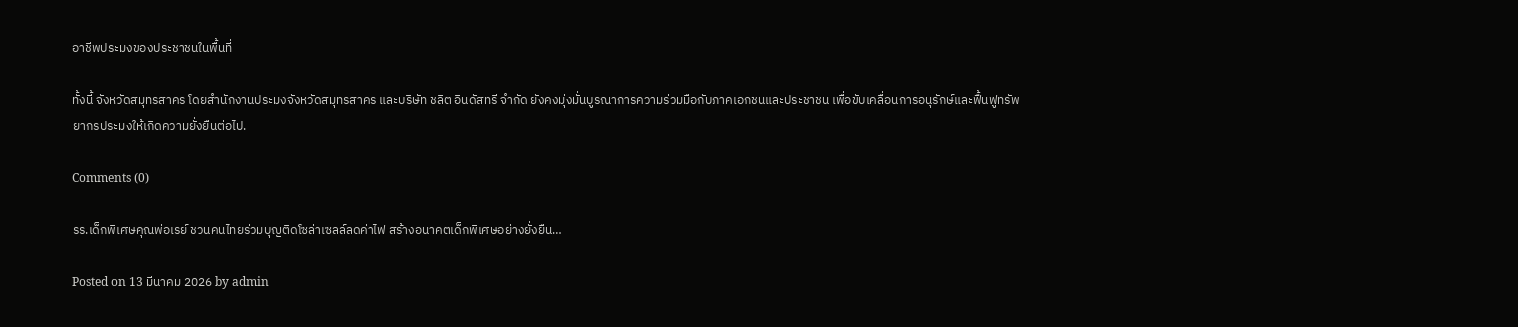อาชีพประมงของประชาชนในพื้นที่

ทั้งนี้ จังหวัดสมุทรสาคร โดยสำนักงานประมงจังหวัดสมุทรสาคร และบริษัท ชลิต อินดัสทรี จำกัด ยังคงมุ่งมั่นบูรณาการความร่วมมือกับภาคเอกชนและประชาชน เพื่อขับเคลื่อนการอนุรักษ์และฟื้นฟูทรัพยากรประมงให้เกิดความยั่งยืนต่อไป.

Comments (0)

รร.เด็กพิเศษคุณพ่อเรย์ ชวนคนไทยร่วมบุญติดโซล่าเซลล์ลดค่าไฟ สร้างอนาคตเด็กพิเศษอย่างยั่งยืน…

Posted on 13 มีนาคม 2026 by admin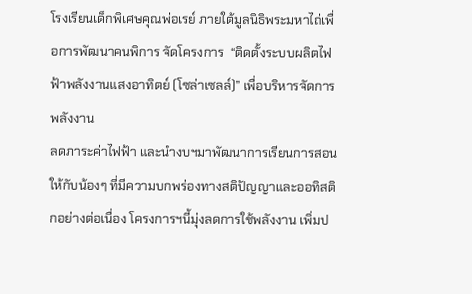โรงเรียนเด็กพิเศษคุณพ่อเรย์ ภายใต้มูลนิธิพระมหาไถ่เพื่อการพัฒนาคนพิการ จัดโครงการ  “ติดตั้งระบบผลิตไฟฟ้าพลังงานแสงอาทิตย์ (โซล่าเซลล์)” เพื่อบริหารจัดการพลังงาน
ลดภาระค่าไฟฟ้า และนำงบฯมาพัฒนาการเรียนการสอนให้กับน้องๆ ที่มีความบกพร่องทางสติปัญญาและออทิสติกอย่างต่อเนื่อง โครงการฯนี้มุ่งลดการใช้พลังงาน เพิ่มป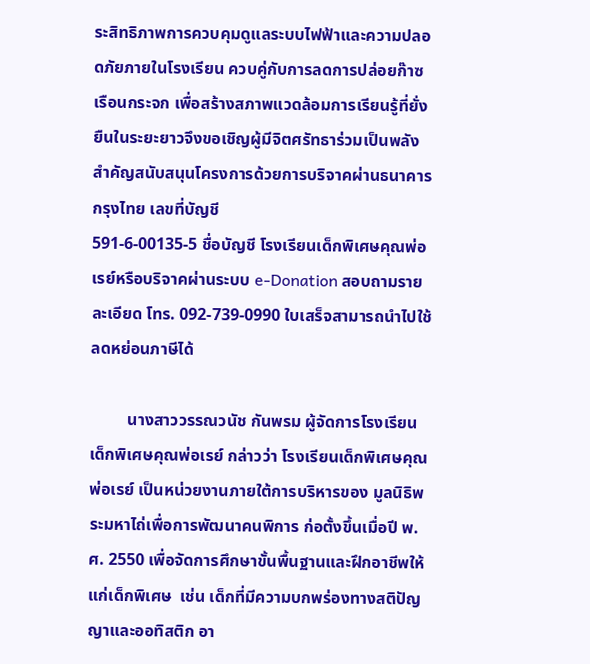ระสิทธิภาพการควบคุมดูแลระบบไฟฟ้าและความปลอดภัยภายในโรงเรียน ควบคู่กับการลดการปล่อยก๊าซเรือนกระจก เพื่อสร้างสภาพแวดล้อมการเรียนรู้ที่ยั่งยืนในระยะยาวจึงขอเชิญผู้มีจิตศรัทธาร่วมเป็นพลังสำคัญสนับสนุนโครงการด้วยการบริจาคผ่านธนาคารกรุงไทย เลขที่บัญชี
591-6-00135-5 ชื่อบัญชี โรงเรียนเด็กพิเศษคุณพ่อเรย์หรือบริจาคผ่านระบบ e-Donation สอบถามรายละเอียด โทร. 092-739-0990 ใบเสร็จสามารถนำไปใช้ลดหย่อนภาษีได้

         นางสาววรรณวนัช กันพรม ผู้จัดการโรงเรียนเด็กพิเศษคุณพ่อเรย์ กล่าวว่า โรงเรียนเด็กพิเศษคุณพ่อเรย์ เป็นหน่วยงานภายใต้การบริหารของ มูลนิธิพระมหาไถ่เพื่อการพัฒนาคนพิการ ก่อตั้งขึ้นเมื่อปี พ.ศ. 2550 เพื่อจัดการศึกษาขั้นพื้นฐานและฝึกอาชีพให้แก่เด็กพิเศษ  เช่น เด็กที่มีความบกพร่องทางสติปัญญาและออทิสติก อา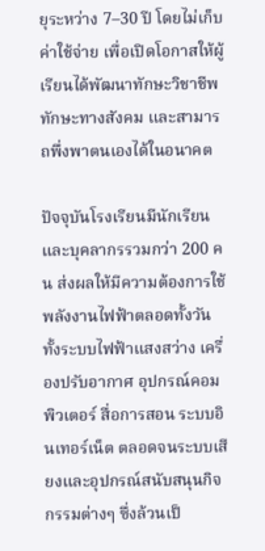ยุระหว่าง 7–30 ปี โดยไม่เก็บค่าใช้จ่าย เพื่อเปิดโอกาสให้ผู้เรียนได้พัฒนาทักษะวิชาชีพ ทักษะทางสังคม และสามารถพึ่งพาตนเองได้ในอนาคต

ปัจจุบันโรงเรียนมีนักเรียนและบุคลากรรวมกว่า 200 คน ส่งผลให้มีความต้องการใช้พลังงานไฟฟ้าตลอดทั้งวัน ทั้งระบบไฟฟ้าแสงสว่าง เครื่องปรับอากาศ อุปกรณ์คอมพิวเตอร์ สื่อการสอน ระบบอินเทอร์เน็ต ตลอดจนระบบเสียงและอุปกรณ์สนับสนุนกิจกรรมต่างๆ ซึ่งล้วนเป็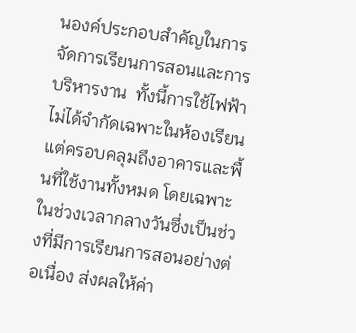นองค์ประกอบสำคัญในการจัดการเรียนการสอนและการบริหารงาน  ทั้งนี้การใช้ไฟฟ้าไม่ได้จำกัดเฉพาะในห้องเรียน แต่ครอบคลุมถึงอาคารและพื้นที่ใช้งานทั้งหมด โดยเฉพาะในช่วงเวลากลางวันซึ่งเป็นช่วงที่มีการเรียนการสอนอย่างต่อเนื่อง ส่งผลให้ค่า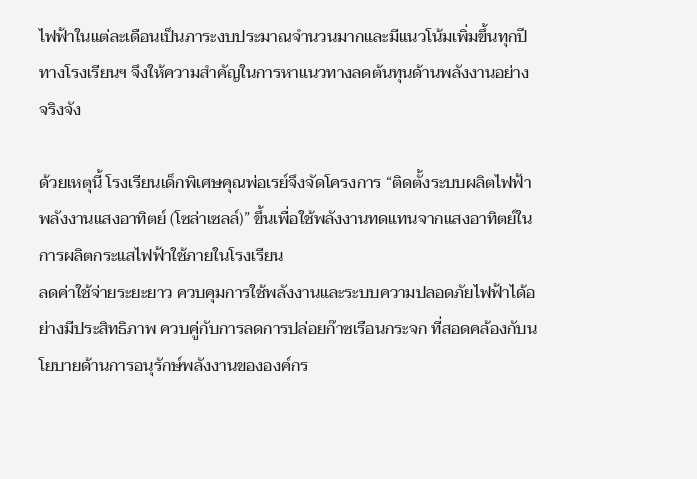ไฟฟ้าในแต่ละเดือนเป็นภาระงบประมาณจำนวนมากและมีแนวโน้มเพิ่มขึ้นทุกปี ทางโรงเรียนฯ จึงให้ความสำคัญในการหาแนวทางลดต้นทุนด้านพลังงานอย่างจริงจัง

ด้วยเหตุนี้ โรงเรียนเด็กพิเศษคุณพ่อเรย์จึงจัดโครงการ “ติดตั้งระบบผลิตไฟฟ้าพลังงานแสงอาทิตย์ (โซล่าเซลล์)” ขึ้นเพื่อใช้พลังงานทดแทนจากแสงอาทิตย์ในการผลิตกระแสไฟฟ้าใช้ภายในโรงเรียน
ลดค่าใช้จ่ายระยะยาว ควบคุมการใช้พลังงานและระบบความปลอดภัยไฟฟ้าได้อย่างมีประสิทธิภาพ ควบคู่กับการลดการปล่อยก๊าซเรือนกระจก ที่สอดคล้องกับนโยบายด้านการอนุรักษ์พลังงานขององค์กร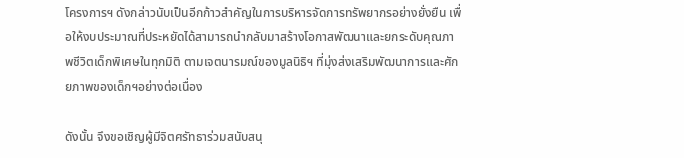โครงการฯ ดังกล่าวนับเป็นอีกก้าวสำคัญในการบริหารจัดการทรัพยากรอย่างยั่งยืน เพื่อให้งบประมาณที่ประหยัดได้สามารถนำกลับมาสร้างโอกาสพัฒนาและยกระดับคุณภาพชีวิตเด็กพิเศษในทุกมิติ ตามเจตนารมณ์ของมูลนิธิฯ ที่มุ่งส่งเสริมพัฒนาการและศักยภาพของเด็กฯอย่างต่อเนื่อง

ดังนั้น จึงขอเชิญผู้มีจิตศรัทธาร่วมสนับสนุ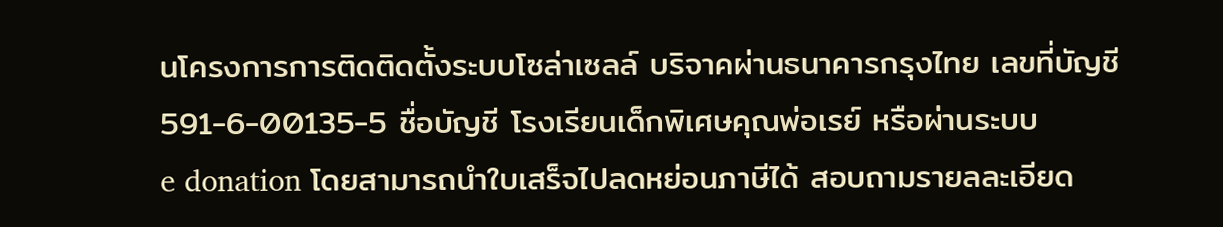นโครงการการติดติดตั้งระบบโซล่าเซลล์ บริจาคผ่านธนาคารกรุงไทย เลขที่บัญชี 591-6-00135-5 ชื่อบัญชี โรงเรียนเด็กพิเศษคุณพ่อเรย์ หรือผ่านระบบ
e donation โดยสามารถนำใบเสร็จไปลดหย่อนภาษีได้ สอบถามรายลละเอียด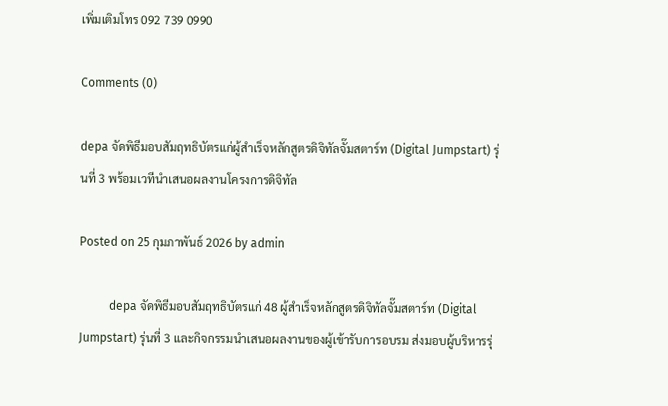เพิ่มเติมโทร 092 739 0990

Comments (0)

depa จัดพิธีมอบสัมฤทธิบัตรแก่ผู้สำเร็จหลักสูตรดิจิทัลจั๊มสตาร์ท (Digital Jumpstart) รุ่นที่ 3 พร้อมเวทีนำเสนอผลงานโครงการดิจิทัล

Posted on 25 กุมภาพันธ์ 2026 by admin

          depa จัดพิธีมอบสัมฤทธิบัตรแก่ 48 ผู้สำเร็จหลักสูตรดิจิทัลจั๊มสตาร์ท (Digital Jumpstart) รุ่นที่ 3 และกิจกรรมนำเสนอผลงานของผู้เข้ารับการอบรม ส่งมอบผู้บริหารรุ่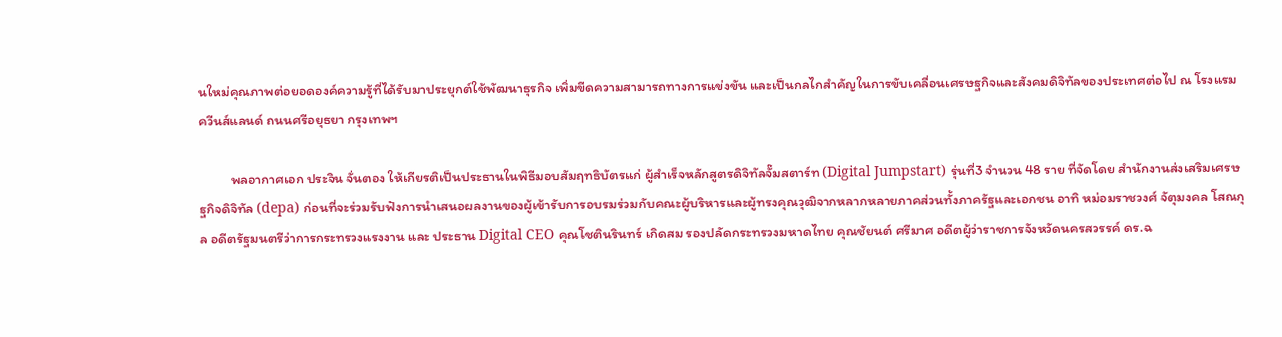นใหม่คุณภาพต่อยอดองค์ความรู้ที่ได้รับมาประยุกต์ใช้พัฒนาธุรกิจ เพิ่มขีดความสามารถทางการแข่งขัน และเป็นกลไกสำคัญในการขับเคลื่อนเศรษฐกิจและสังคมดิจิทัลของประเทศต่อไป ณ โรงแรมควีนส์แลนด์ ถนนศรีอยุธยา กรุงเทพฯ

          พลอากาศเอก ประจิน จั่นตอง ให้เกียรติเป็นประธานในพิธีมอบสัมฤทธิบัตรแก่ ผู้สำเร็จหลักสูตรดิจิทัลจั๊มสตาร์ท (Digital Jumpstart) รุ่นที่3 จำนวน 48 ราย ที่จัดโดย สำนักงานส่งเสริมเศรษฐกิจดิจิทัล (depa) ก่อนที่จะร่วมรับฟังการนำเสนอผลงานของผู้เข้ารับการอบรมร่วมกับคณะผู้บริหารและผู้ทรงคุณวุฒิจากหลากหลายภาคส่วนทั้งภาครัฐและเอกชน อาทิ หม่อมราชวงศ์ จัตุมงคล โสณกุล อดีตรัฐมนตรีว่าการกระทรวงแรงงาน และ ประธาน Digital CEO คุณโชตินรินทร์ เกิดสม รองปลัดกระทรวงมหาดไทย คุณชัยนต์ ศรีมาศ อดีตผู้ว่าราชการจังหวัดนครสวรรค์ ดร.ฉ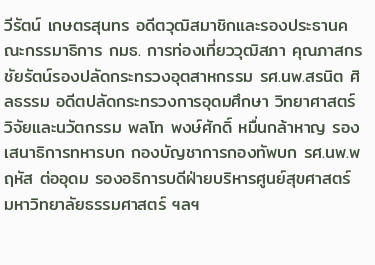วีรัตน์ เกษตรสุนทร อดีตวุฒิสมาชิกและรองประธานคณะกรรมาธิการ กมธ. การท่องเที่ยววุฒิสภา คุณภาสกร ชัยรัตน์รองปลัดกระทรวงอุตสาหกรรม รศ.นพ.สรนิต ศิลธรรม อดีตปลัดกระทรวงการอุดมศึกษา วิทยาศาสตร์ วิจัยและนวัตกรรม พลโท พงษ์ศักดิ์ หมื่นกล้าหาญ รองเสนาธิการทหารบก กองบัญชาการกองทัพบก รศ.นพ.พฤหัส ต่ออุดม รองอธิการบดีฝ่ายบริหารศูนย์สุขศาสตร์ มหาวิทยาลัยธรรมศาสตร์ ฯลฯ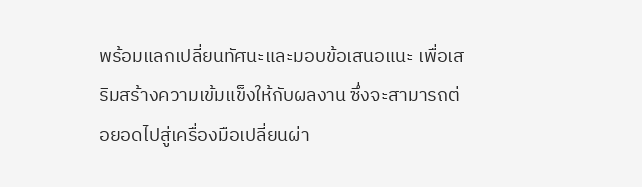พร้อมแลกเปลี่ยนทัศนะและมอบข้อเสนอแนะ เพื่อเสริมสร้างความเข้มแข็งให้กับผลงาน ซึ่งจะสามารถต่อยอดไปสู่เครื่องมือเปลี่ยนผ่า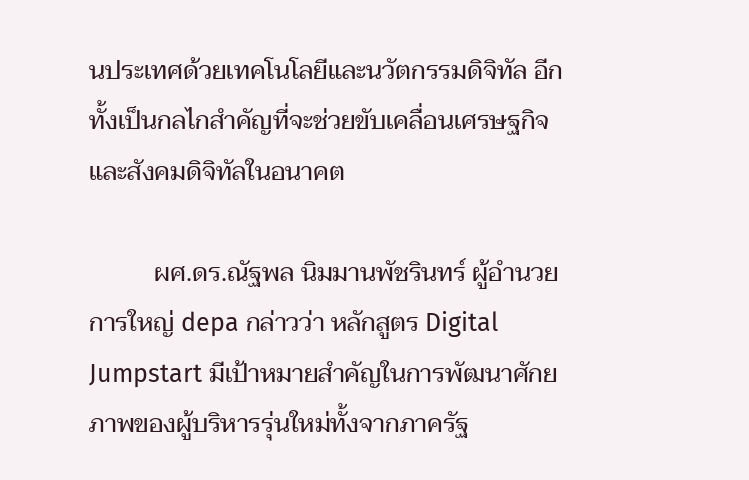นประเทศด้วยเทคโนโลยีและนวัตกรรมดิจิทัล อีกทั้งเป็นกลไกสำคัญที่จะช่วยขับเคลื่อนเศรษฐกิจ และสังคมดิจิทัลในอนาคต

          ผศ.ดร.ณัฐพล นิมมานพัชรินทร์ ผู้อำนวยการใหญ่ depa กล่าวว่า หลักสูตร Digital Jumpstart มีเป้าหมายสำคัญในการพัฒนาศักยภาพของผู้บริหารรุ่นใหม่ทั้งจากภาครัฐ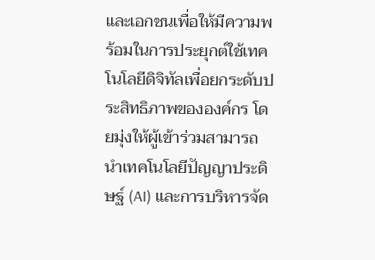และเอกชนเพื่อให้มีความพร้อมในการประยุกต์ใช้เทคโนโลยีดิจิทัลเพื่อยกระดับประสิทธิภาพขององค์กร โดยมุ่งให้ผู้เข้าร่วมสามารถนำเทคโนโลยีปัญญาประดิษฐ์ (AI) และการบริหารจัด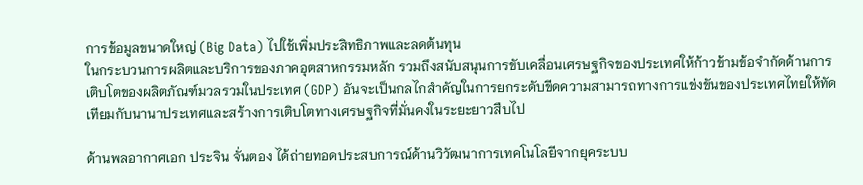การข้อมูลขนาดใหญ่ (Big Data) ไปใช้เพิ่มประสิทธิภาพและลดต้นทุน
ในกระบวนการผลิตและบริการของภาคอุตสาหกรรมหลัก รวมถึงสนับสนุนการขับเคลื่อนเศรษฐกิจของประเทศให้ก้าวข้ามข้อจำกัดด้านการเติบโตของผลิตภัณฑ์มวลรวมในประเทศ (GDP) อันจะเป็นกลไกสำคัญในการยกระดับขีดความสามารถทางการแข่งขันของประเทศไทยให้ทัดเทียมกับนานาประเทศและสร้างการเติบโตทางเศรษฐกิจที่มั่นคงในระยะยาวสืบไป

ด้านพลอากาศเอก ประจิน จั่นตอง ได้ถ่ายทอดประสบการณ์ด้านวิวัฒนาการเทคโนโลยีจากยุคระบบ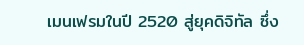เมนเฟรมในปี 2520 สู่ยุคดิจิทัล ซึ่ง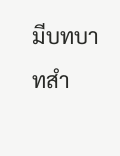มีบทบาทสำ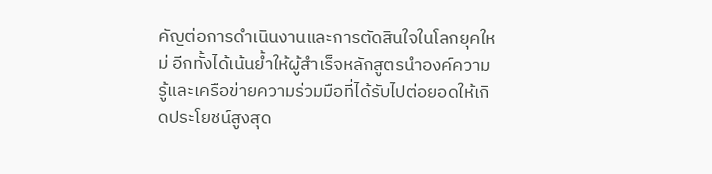คัญต่อการดำเนินงานและการตัดสินใจในโลกยุคใหม่ อีกทั้งได้เน้นย้ำให้ผู้สำเร็จหลักสูตรนำองค์ความรู้และเครือข่ายความร่วมมือที่ได้รับไปต่อยอดให้เกิดประโยชน์สูงสุด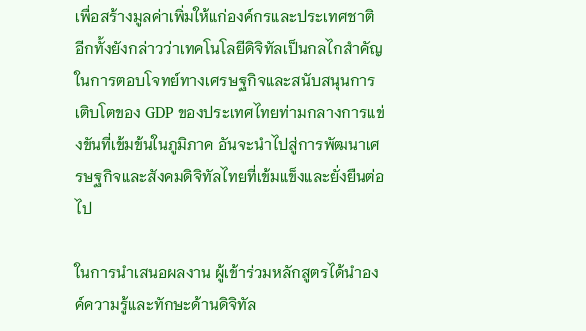เพื่อสร้างมูลค่าเพิ่มให้แก่องค์กรและประเทศชาติ อีกทั้งยังกล่าวว่าเทคโนโลยีดิจิทัลเป็นกลไกสำคัญในการตอบโจทย์ทางเศรษฐกิจและสนับสนุนการเติบโตของ GDP ของประเทศไทยท่ามกลางการแข่งขันที่เข้มข้นในภูมิภาค อันจะนำไปสู่การพัฒนาเศรษฐกิจและสังคมดิจิทัลไทยที่เข้มแข็งและยั่งยืนต่อไป

ในการนำเสนอผลงาน ผู้เข้าร่วมหลักสูตรได้นำองค์ความรู้และทักษะด้านดิจิทัล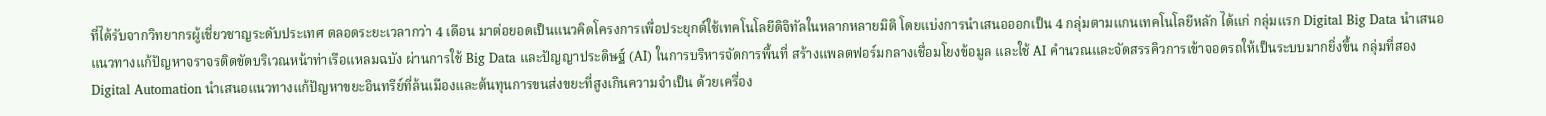ที่ได้รับจากวิทยากรผู้เชี่ยวชาญระดับประเทศ ตลอดระยะเวลากว่า 4 เดือน มาต่อยอดเป็นแนวคิดโครงการเพื่อประยุกต์ใช้เทคโนโลยีดิจิทัลในหลากหลายมิติ โดยแบ่งการนำเสนอออกเป็น 4 กลุ่มตามแกนเทคโนโลยีหลัก ได้แก่ กลุ่มแรก Digital Big Data นำเสนอแนวทางแก้ปัญหาจราจรติดขัดบริเวณหน้าท่าเรือแหลมฉบัง ผ่านการใช้ Big Data และปัญญาประดิษฐ์ (AI) ในการบริหารจัดการพื้นที่ สร้างแพลตฟอร์มกลางเชื่อมโยงข้อมูล และใช้ AI คำนวณและจัดสรรคิวการเข้าจอดรถให้เป็นระบบมากยิ่งขึ้น กลุ่มที่สอง Digital Automation นำเสนอแนวทางแก้ปัญหาขยะอินทรีย์ที่ล้นเมืองและต้นทุนการขนส่งขยะที่สูงเกินความจำเป็น ด้วยเครื่อง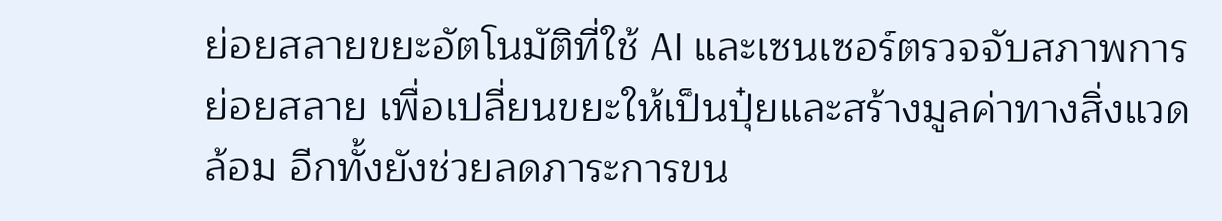ย่อยสลายขยะอัตโนมัติที่ใช้ AI และเซนเซอร์ตรวจจับสภาพการย่อยสลาย เพื่อเปลี่ยนขยะให้เป็นปุ๋ยและสร้างมูลค่าทางสิ่งแวดล้อม อีกทั้งยังช่วยลดภาระการขน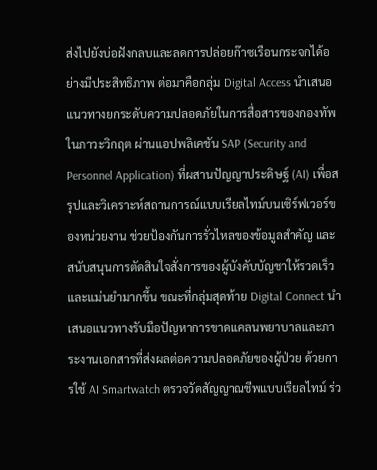ส่งไปยังบ่อฝังกลบและลดการปล่อยก๊าซเรือนกระจกได้อย่างมีประสิทธิภาพ ต่อมาคือกลุ่ม Digital Access นำเสนอแนวทางยกระดับความปลอดภัยในการสื่อสารของกองทัพในภาวะวิกฤต ผ่านแอปพลิเคชัน SAP (Security and Personnel Application) ที่ผสานปัญญาประดิษฐ์ (AI) เพื่อสรุปและวิเคราะห์สถานการณ์แบบเรียลไทม์บนเซิร์ฟเวอร์ของหน่วยงาน ช่วยป้องกันการรั่วไหลของข้อมูลสำคัญ และสนับสนุนการตัดสินใจสั่งการของผู้บังคับบัญชาให้รวดเร็วและแม่นยำมากขึ้น ขณะที่กลุ่มสุดท้าย Digital Connect นำเสนอแนวทางรับมือปัญหาการขาดแคลนพยาบาลและภาระงานเอกสารที่ส่งผลต่อความปลอดภัยของผู้ป่วย ด้วยการใช้ AI Smartwatch ตรวจวัดสัญญาณชีพแบบเรียลไทม์ ร่ว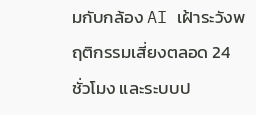มกับกล้อง AI เฝ้าระวังพฤติกรรมเสี่ยงตลอด 24 ชั่วโมง และระบบป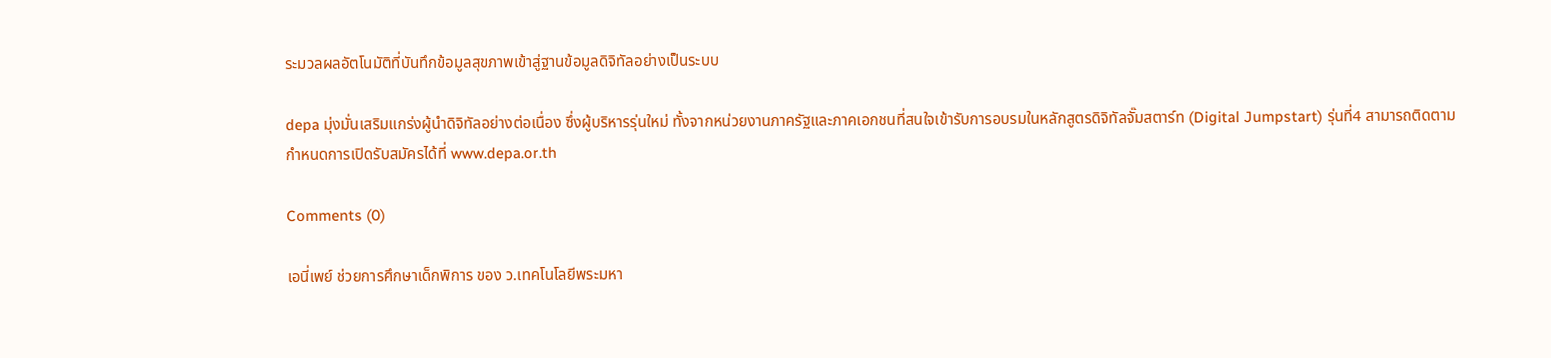ระมวลผลอัตโนมัติที่บันทึกข้อมูลสุขภาพเข้าสู่ฐานข้อมูลดิจิทัลอย่างเป็นระบบ

depa มุ่งมั่นเสริมแกร่งผู้นำดิจิทัลอย่างต่อเนื่อง ซึ่งผู้บริหารรุ่นใหม่ ทั้งจากหน่วยงานภาครัฐและภาคเอกชนที่สนใจเข้ารับการอบรมในหลักสูตรดิจิทัลจั๊มสตาร์ท (Digital Jumpstart) รุ่นที่4 สามารถติดตามกำหนดการเปิดรับสมัครได้ที่ www.depa.or.th

Comments (0)

เอนี่เพย์ ช่วยการศึกษาเด็กพิการ ของ ว.เทคโนโลยีพระมหา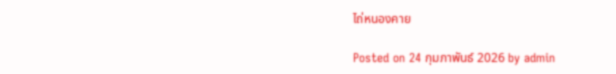ไถ่หนองคาย

Posted on 24 กุมภาพันธ์ 2026 by admin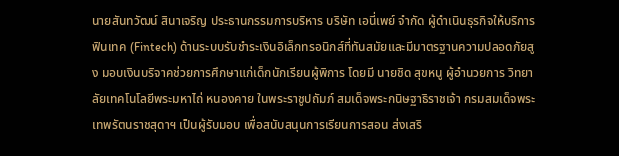นายสันทวัฒน์ สินาเจริญ ประธานกรรมการบริหาร บริษัท เอนี่เพย์ จำกัด ผู้ดำเนินธุรกิจให้บริการฟินเทค (Fintech) ด้านระบบรับชำระเงินอิเล็กทรอนิกส์ที่ทันสมัยและมีมาตรฐานความปลอดภัยสูง มอบเงินบริจาคช่วยการศึกษาแก่เด็กนักเรียนผู้พิการ โดยมี นายชิด สุขหนู ผู้อำนวยการ วิทยาลัยเทคโนโลยีพระมหาไถ่ หนองคาย ในพระราชูปถัมภ์ สมเด็จพระกนิษฐาธิราชเจ้า กรมสมเด็จพระเทพรัตนราชสุดาฯ เป็นผู้รับมอบ เพื่อสนับสนุนการเรียนการสอน ส่งเสริ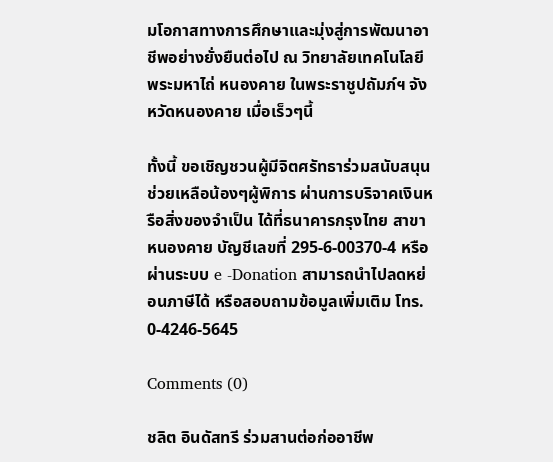มโอกาสทางการศึกษาและมุ่งสู่การพัฒนาอาชีพอย่างยั่งยืนต่อไป ณ วิทยาลัยเทคโนโลยีพระมหาไถ่ หนองคาย ในพระราชูปถัมภ์ฯ จังหวัดหนองคาย เมื่อเร็วๆนี้

ทั้งนี้ ขอเชิญชวนผู้มีจิตศรัทธาร่วมสนับสนุนช่วยเหลือน้องๆผู้พิการ ผ่านการบริจาคเงินหรือสิ่งของจำเป็น ได้ที่ธนาคารกรุงไทย สาขาหนองคาย บัญชีเลขที่ 295-6-00370-4 หรือผ่านระบบ e -Donation สามารถนำไปลดหย่อนภาษีได้ หรือสอบถามข้อมูลเพิ่มเติม โทร. 0-4246-5645

Comments (0)

ชลิต อินดัสทรี ร่วมสานต่อก่ออาชีพ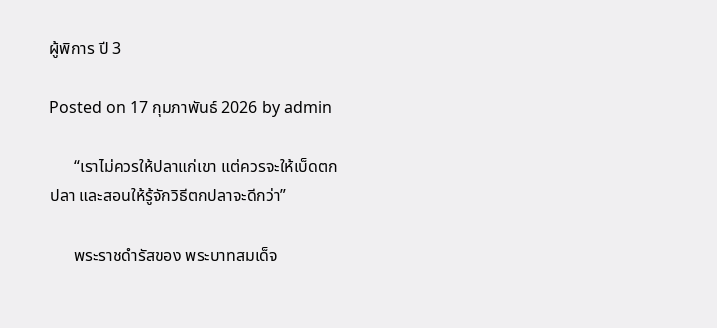ผู้พิการ ปี 3

Posted on 17 กุมภาพันธ์ 2026 by admin

      “เราไม่ควรให้ปลาแก่เขา แต่ควรจะให้เบ็ดตกปลา และสอนให้รู้จักวิธีตกปลาจะดีกว่า”

      พระราชดำรัสของ พระบาทสมเด็จ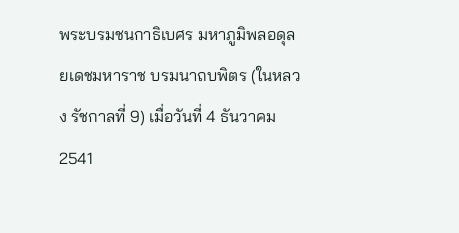พระบรมชนกาธิเบศร มหาภูมิพลอดุลยเดชมหาราช บรมนาถบพิตร (ในหลวง รัชกาลที่ 9) เมื่อวันที่ 4 ธันวาคม 2541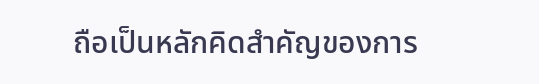ถือเป็นหลักคิดสำคัญของการ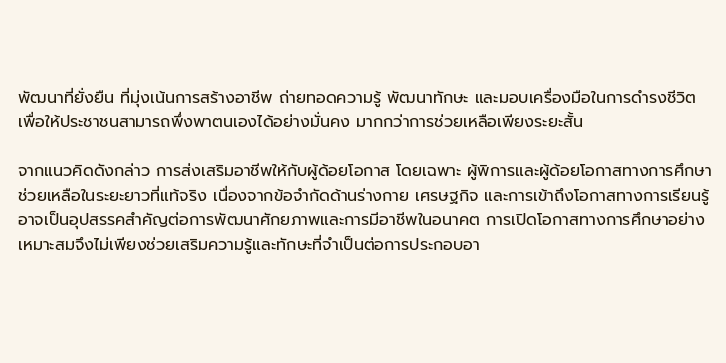พัฒนาที่ยั่งยืน ที่มุ่งเน้นการสร้างอาชีพ ถ่ายทอดความรู้ พัฒนาทักษะ และมอบเครื่องมือในการดำรงชีวิต เพื่อให้ประชาชนสามารถพึ่งพาตนเองได้อย่างมั่นคง มากกว่าการช่วยเหลือเพียงระยะสั้น

จากแนวคิดดังกล่าว การส่งเสริมอาชีพให้กับผู้ด้อยโอกาส โดยเฉพาะ ผู้พิการและผู้ด้อยโอกาสทางการศึกษา  ช่วยเหลือในระยะยาวที่แท้จริง เนื่องจากข้อจำกัดด้านร่างกาย เศรษฐกิจ และการเข้าถึงโอกาสทางการเรียนรู้ อาจเป็นอุปสรรคสำคัญต่อการพัฒนาศักยภาพและการมีอาชีพในอนาคต การเปิดโอกาสทางการศึกษาอย่างเหมาะสมจึงไม่เพียงช่วยเสริมความรู้และทักษะที่จำเป็นต่อการประกอบอา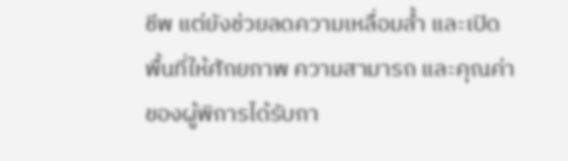ชีพ แต่ยังช่วยลดความเหลื่อมล้ำ และเปิดพื้นที่ให้ศักยภาพ ความสามารถ และคุณค่าของผู้พิการได้รับกา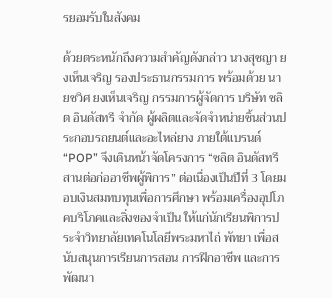รยอมรับในสังคม

ด้วยตระหนักถึงความสำคัญดังกล่าว นางสุชญา ยงเห็นเจริญ รองประธานกรรมการ พร้อมด้วย นายชวิศ ยงเห็นเจริญ กรรมการผู้จัดการ บริษัท ชลิต อินดัสทรี จำกัด ผู้ผลิตและจัดจำหน่ายชิ้นส่วนประกอบรถยนต์และอะไหล่ยาง ภายใต้แบรนด์ “POP” จึงเดินหน้าจัดโครงการ “ชลิต อินดัสทรี สานต่อก่ออาชีพผู้พิการ” ต่อเนื่องเป็นปีที่ 3 โดยมอบเงินสมทบทุนเพื่อการศึกษา พร้อมเครื่องอุปโภคบริโภคและสิ่งของจำเป็น ให้แก่นักเรียนพิการประจำวิทยาลัยเทคโนโลยีพระมหาไถ่ พัทยา เพื่อสนับสนุนการเรียนการสอน การฝึกอาชีพ และการพัฒนา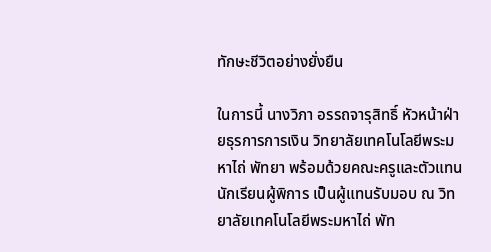ทักษะชีวิตอย่างยั่งยืน

ในการนี้ นางวิภา อรรถจารุสิทธิ์ หัวหน้าฝ่ายธุรการการเงิน วิทยาลัยเทคโนโลยีพระมหาไถ่ พัทยา พร้อมด้วยคณะครูและตัวแทนนักเรียนผู้พิการ เป็นผู้แทนรับมอบ ณ วิทยาลัยเทคโนโลยีพระมหาไถ่ พัท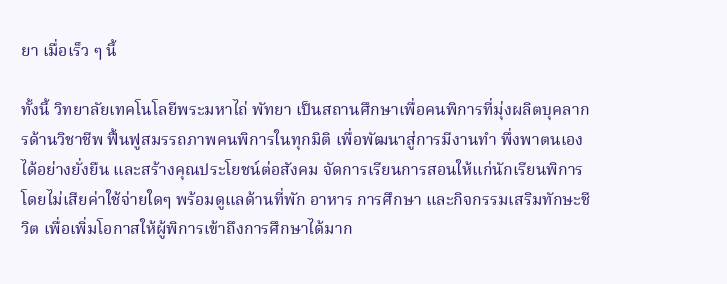ยา เมื่อเร็ว ๆ นี้

ทั้งนี้ วิทยาลัยเทคโนโลยีพระมหาไถ่ พัทยา เป็นสถานศึกษาเพื่อคนพิการที่มุ่งผลิตบุคลากรด้านวิชาชีพ ฟื้นฟูสมรรถภาพคนพิการในทุกมิติ เพื่อพัฒนาสู่การมีงานทำ พึ่งพาตนเองได้อย่างยั่งยืน และสร้างคุณประโยชน์ต่อสังคม จัดการเรียนการสอนให้แก่นักเรียนพิการโดยไม่เสียค่าใช้จ่ายใดๆ พร้อมดูแลด้านที่พัก อาหาร การศึกษา และกิจกรรมเสริมทักษะชีวิต เพื่อเพิ่มโอกาสให้ผู้พิการเข้าถึงการศึกษาได้มาก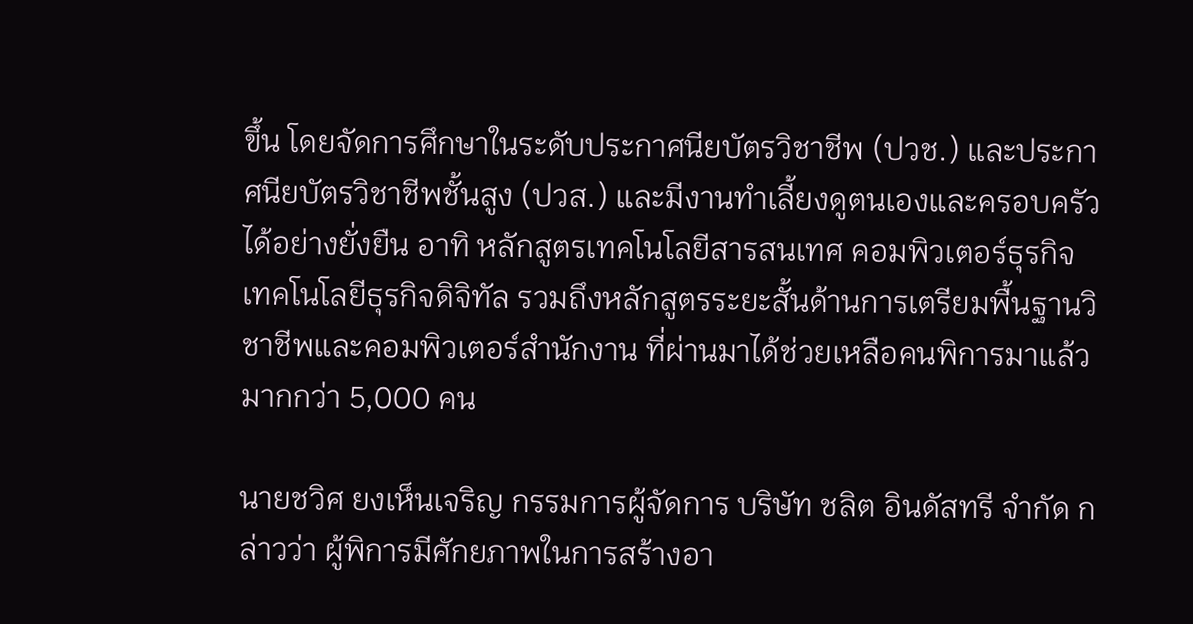ขึ้น โดยจัดการศึกษาในระดับประกาศนียบัตรวิชาชีพ (ปวช.) และประกาศนียบัตรวิชาชีพชั้นสูง (ปวส.) และมีงานทำเลี้ยงดูตนเองและครอบครัวได้อย่างยั่งยืน อาทิ หลักสูตรเทคโนโลยีสารสนเทศ คอมพิวเตอร์ธุรกิจ เทคโนโลยีธุรกิจดิจิทัล รวมถึงหลักสูตรระยะสั้นด้านการเตรียมพื้นฐานวิชาชีพและคอมพิวเตอร์สำนักงาน ที่ผ่านมาได้ช่วยเหลือคนพิการมาแล้วมากกว่า 5,000 คน

นายชวิศ ยงเห็นเจริญ กรรมการผู้จัดการ บริษัท ชลิต อินดัสทรี จำกัด กล่าวว่า ผู้พิการมีศักยภาพในการสร้างอา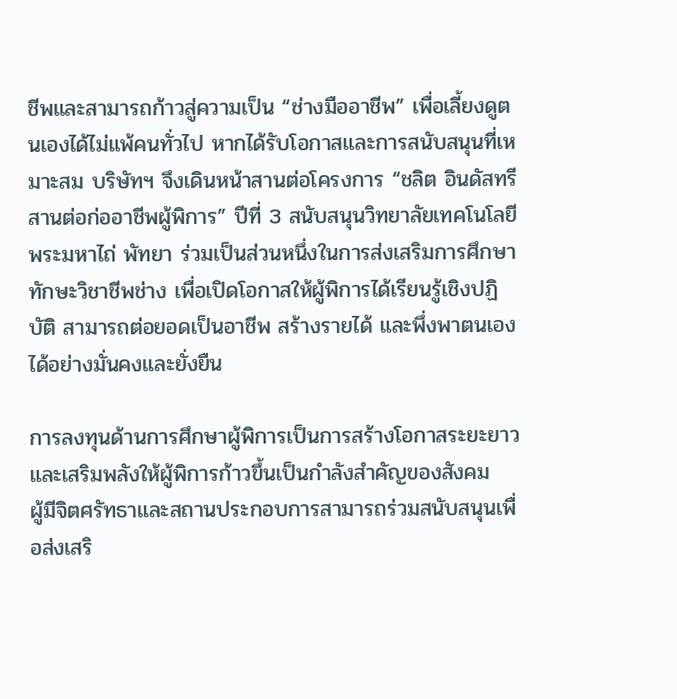ชีพและสามารถก้าวสู่ความเป็น “ช่างมืออาชีพ” เพื่อเลี้ยงดูตนเองได้ไม่แพ้คนทั่วไป หากได้รับโอกาสและการสนับสนุนที่เหมาะสม บริษัทฯ จึงเดินหน้าสานต่อโครงการ “ชลิต อินดัสทรี สานต่อก่ออาชีพผู้พิการ” ปีที่ 3 สนับสนุนวิทยาลัยเทคโนโลยีพระมหาไถ่ พัทยา ร่วมเป็นส่วนหนึ่งในการส่งเสริมการศึกษาทักษะวิชาชีพช่าง เพื่อเปิดโอกาสให้ผู้พิการได้เรียนรู้เชิงปฏิบัติ สามารถต่อยอดเป็นอาชีพ สร้างรายได้ และพึ่งพาตนเองได้อย่างมั่นคงและยั่งยืน

การลงทุนด้านการศึกษาผู้พิการเป็นการสร้างโอกาสระยะยาว และเสริมพลังให้ผู้พิการก้าวขึ้นเป็นกำลังสำคัญของสังคม   ผู้มีจิตศรัทธาและสถานประกอบการสามารถร่วมสนับสนุนเพื่อส่งเสริ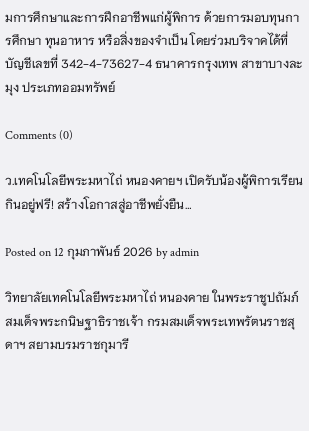มการศึกษาและการฝึกอาชีพแก่ผู้พิการ ด้วยการมอบทุนการศึกษา ทุนอาหาร หรือสิ่งของจำเป็น โดยร่วมบริจาคได้ที่บัญชีเลขที่ 342-4-73627-4 ธนาคารกรุงเทพ สาขาบางละมุง ประเภทออมทรัพย์

Comments (0)

ว.เทคโนโลยีพระมหาไถ่ หนองคายฯ เปิดรับน้องผู้พิการเรียนกินอยู่ฟรี! สร้างโอกาสสู่อาชีพยั่งยืน…

Posted on 12 กุมภาพันธ์ 2026 by admin

วิทยาลัยเทคโนโลยีพระมหาไถ่ หนองคาย ในพระราชูปถัมภ์ สมเด็จพระกนิษฐาธิราชเจ้า กรมสมเด็จพระเทพรัตนราชสุดาฯ สยามบรมราชกุมารี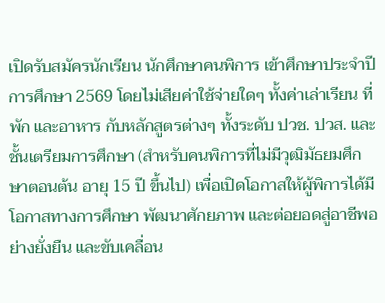เปิดรับสมัครนักเรียน นักศึกษาคนพิการ เข้าศึกษาประจำปีการศึกษา 2569 โดยไม่เสียค่าใช้จ่ายใดๆ ทั้งค่าเล่าเรียน ที่พัก และอาหาร กับหลักสูตรต่างๆ ทั้งระดับ ปวช. ปวส. และชั้นเตรียมการศึกษา (สำหรับคนพิการที่ไม่มีวุฒิมัธยมศึกษาตอนต้น อายุ 15 ปี ขึ้นไป) เพื่อเปิดโอกาสให้ผู้พิการได้มีโอกาสทางการศึกษา พัฒนาศักยภาพ และต่อยอดสู่อาชีพอย่างยั่งยืน และขับเคลื่อน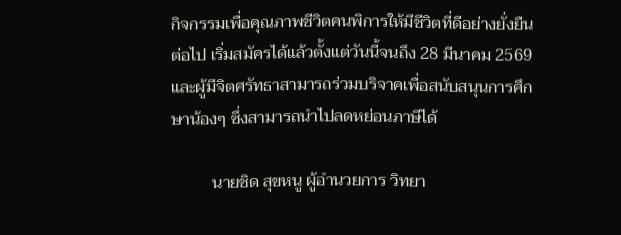กิจกรรมเพื่อคุณภาพชีวิตคนพิการให้มีชีวิตที่ดีอย่างยั่งยืนต่อไป เริ่มสมัครได้แล้วตั้งแต่วันนี้จนถึง 28 มีนาคม 2569 และผู้มีจิตศรัทธาสามารถร่วมบริจาคเพื่อสนับสนุนการศึกษาน้องๆ ซึ่งสามารถนำไปลดหย่อนภาษีได้

          นายชิด สุขหนู ผู้อำนวยการ วิทยา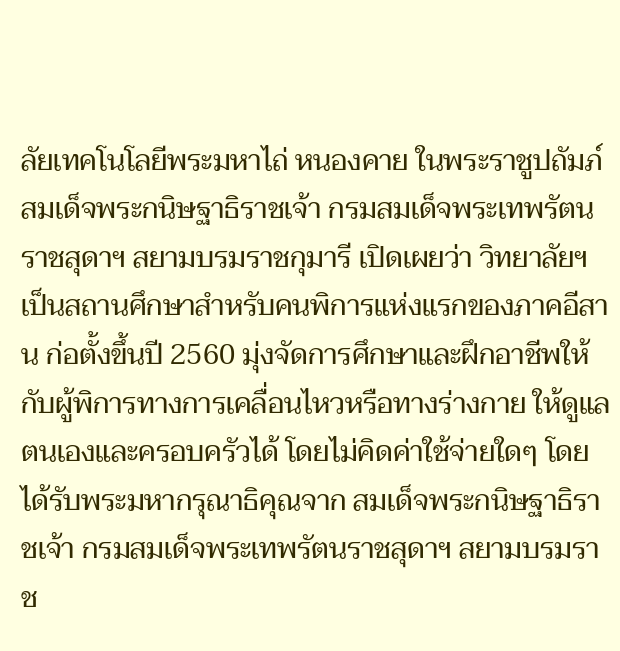ลัยเทคโนโลยีพระมหาไถ่ หนองคาย ในพระราชูปถัมภ์ สมเด็จพระกนิษฐาธิราชเจ้า กรมสมเด็จพระเทพรัตนราชสุดาฯ สยามบรมราชกุมารี เปิดเผยว่า วิทยาลัยฯ เป็นสถานศึกษาสำหรับคนพิการแห่งแรกของภาคอีสาน ก่อตั้งขึ้นปี 2560 มุ่งจัดการศึกษาและฝึกอาชีพให้กับผู้พิการทางการเคลื่อนไหวหรือทางร่างกาย ให้ดูแลตนเองและครอบครัวได้ โดยไม่คิดค่าใช้จ่ายใดๆ โดยได้รับพระมหากรุณาธิคุณจาก สมเด็จพระกนิษฐาธิราชเจ้า กรมสมเด็จพระเทพรัตนราชสุดาฯ สยามบรมราช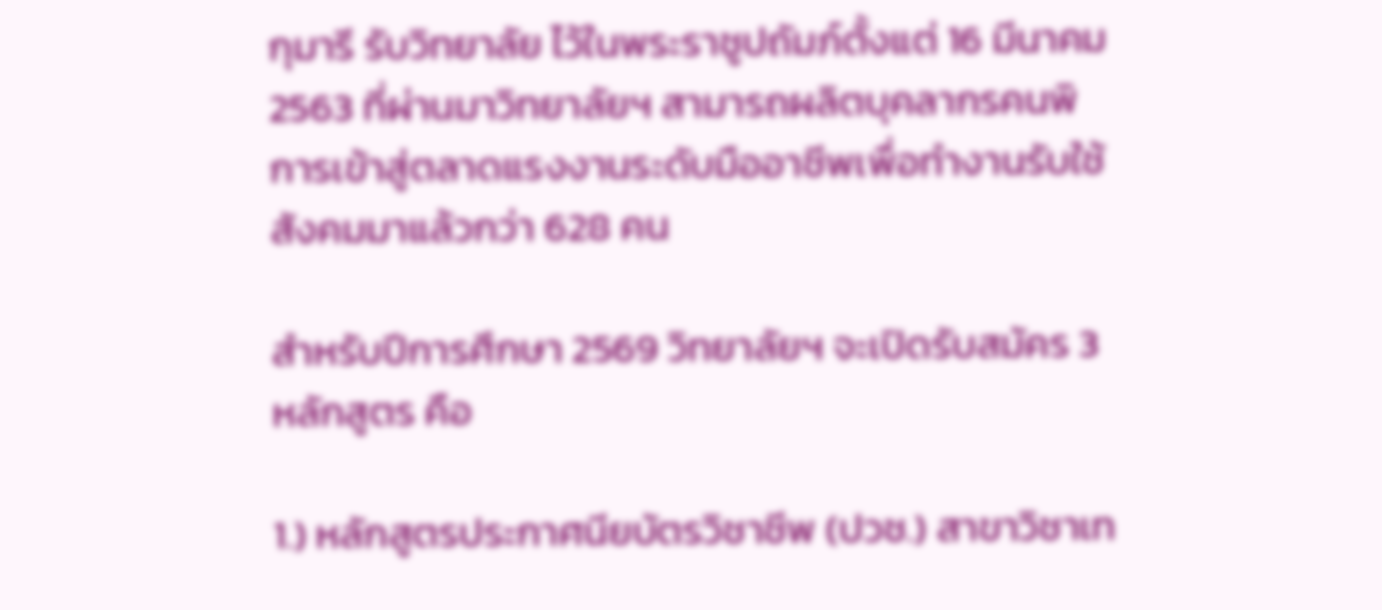กุมารี รับวิทยาลัย ไว้ในพระราชูปถัมภ์ตั้งแต่ 16 มีนาคม 2563 ที่ผ่านมาวิทยาลัยฯ สามารถผลิตบุคลากรคนพิการเข้าสู่ตลาดแรงงานระดับมืออาชีพเพื่อทำงานรับใช้สังคมมาแล้วกว่า 628 คน

สำหรับปีการศึกษา 2569 วิทยาลัยฯ จะเปิดรับสมัคร 3 หลักสูตร คือ

1.) หลักสูตรประกาศนียบัตรวิชาชีพ (ปวช.) สาขาวิชาเท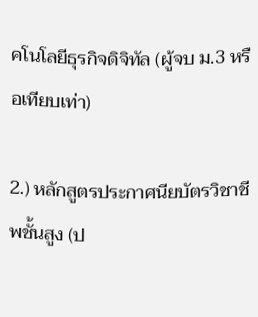คโนโลยีธุรกิจดิจิทัล (ผู้จบ ม.3 หรือเทียบเท่า)

2.) หลักสูตรประกาศนียบัตรวิชาชีพชั้นสูง (ป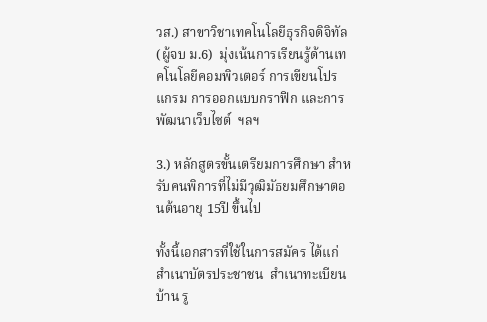วส.) สาขาวิชาเทคโนโลยีธุรกิจดิจิทัล (ผู้จบ ม.6)  มุ่งเน้นการเรียนรู้ด้านเทคโนโลยีคอมพิวเตอร์ การเขียนโปรแกรม การออกแบบกราฟิก และการพัฒนาเว็บไซต์  ฯลฯ

3.) หลักสูตรขั้นเตรียมการศึกษา สำหรับคนพิการที่ไม่มีวุฒิมัธยมศึกษาตอนต้นอายุ 15ปี ขึ้นไป

ทั้งนี้เอกสารที่ใช้ในการสมัคร ได้แก่ สำเนาบัตรประชาชน  สำเนาทะเบียนบ้าน รู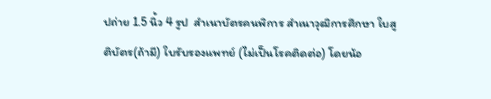ปถ่าย 1.5 นิ้ว 4 รูป  สำเนาบัตรคนพิการ สำเนาวุฒิการศึกษา ใบสูติบัตร(ถ้ามี) ใบรับรองแพทย์ (ไม่เป็นโรคติดต่อ) โดยน้อ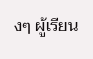งๆ ผู้เรียน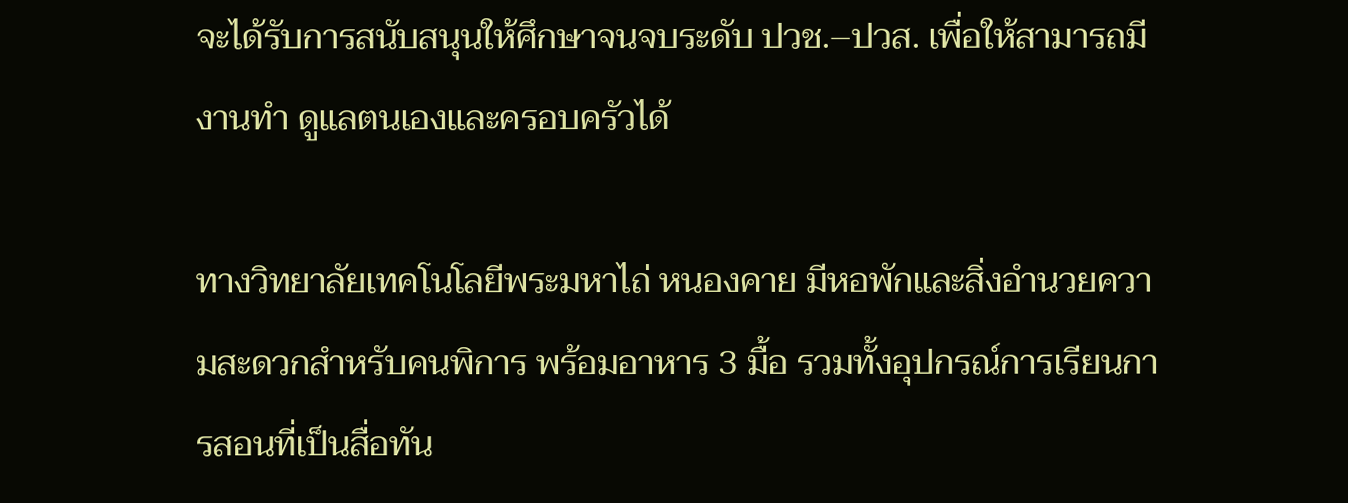จะได้รับการสนับสนุนให้ศึกษาจนจบระดับ ปวช.–ปวส. เพื่อให้สามารถมีงานทำ ดูแลตนเองและครอบครัวได้

ทางวิทยาลัยเทคโนโลยีพระมหาไถ่ หนองคาย มีหอพักและสิ่งอำนวยความสะดวกสำหรับคนพิการ พร้อมอาหาร 3 มื้อ รวมทั้งอุปกรณ์การเรียนการสอนที่เป็นสื่อทัน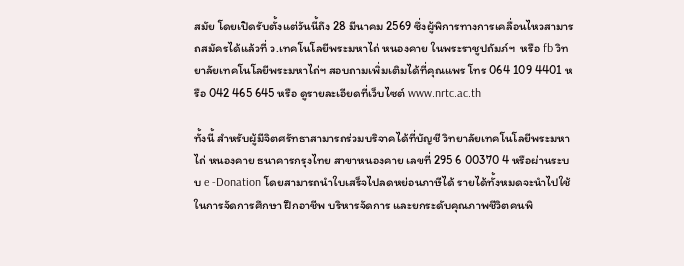สมัย โดยเปิดรับตั้งแต่วันนี้ถึง 28 มีนาคม 2569 ซึ่งผู้พิการทางการเคลื่อนไหวสามารถสมัครได้แล้วที่ ว.เทคโนโลยีพระมหาไถ่ หนองคาย ในพระราชูปถัมภ์ฯ  หรือ fb วิทยาลัยเทคโนโลยีพระมหาไถ่ฯ สอบถามเพิ่มเติมได้ที่คุณแพร โทร 064 109 4401 หรือ 042 465 645 หรือ ดูรายละเอียดที่เว็บไซต์ www.nrtc.ac.th

ทั้งนี้ สำหรับผู้มีจิตศรัทธาสามารถร่วมบริจาคได้ที่บัญชี วิทยาลัยเทคโนโลยีพระมหาไถ่ หนองคาย ธนาคารกรุงไทย สาขาหนองคาย เลขที่ 295 6 00370 4 หรือผ่านระบบ e -Donation โดยสามารถนำใบเสร็จไปลดหย่อนภาษีได้ รายได้ทั้งหมดจะนำไปใช้ในการจัดการศึกษา ฝึกอาชีพ บริหารจัดการ และยกระดับคุณภาพชีวิตคนพิ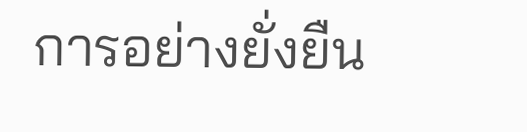การอย่างยั่งยืน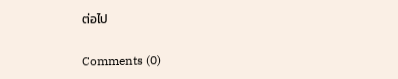ต่อไป

Comments (0)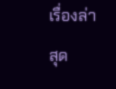เรื่องล่าสุด